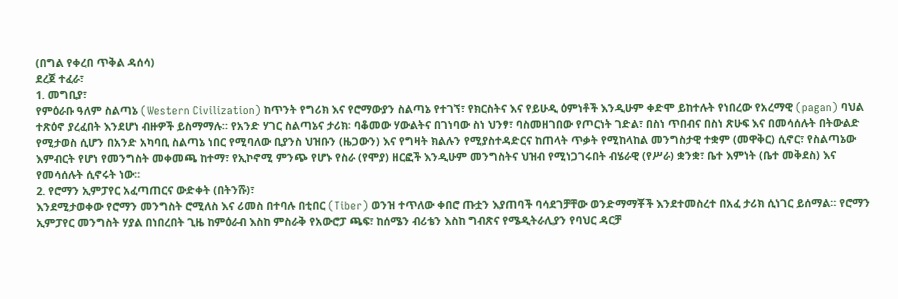(በግል የቀረበ ጥቅል ዳሰሳ)
ደረጀ ተፈራ፣
1. መግቢያ፣
የምዕራቡ ዓለም ስልጣኔ (Western Civilization) ከጥንት የግሪክ እና የሮማውያን ስልጣኔ የተገኘ፣ የክርስትና እና የይሁዲ ዕምነቶች እንዲሁም ቀድሞ ይከተሉት የነበረው የአረማዊ (pagan) ባህል ተጽዕኖ ያረፈበት እንደሆነ ብዙዎች ይስማማሉ። የአንድ ሃገር ስልጣኔና ታሪክ፡ ባቆመው ሃውልትና በገነባው ስነ ህንፃ፣ ባስመዘገበው የጦርነት ገድል፣ በስነ ጥበብና በስነ ጽሁፍ እና በመሳሰሉት በትውልድ የሚታወስ ሲሆን በአንድ አካባቢ ስልጣኔ ነበር የሚባለው ቢያንስ ህዝቡን (ዜጋውን) እና የግዛት ክልሉን የሚያስተዳድርና ከጠላት ጥቃት የሚከላከል መንግስታዊ ተቋም (መዋቅር) ሲኖር፣ የስልጣኔው እምብርት የሆነ የመንግስት መቀመጫ ከተማ፣ የኢኮኖሚ ምንጭ የሆኑ የስራ (የሞያ) ዘርፎች እንዲሁም መንግስትና ህዝብ የሚነጋገሩበት ብሄራዊ (የሥራ) ቋንቋ፣ ቤተ እምነት (ቤተ መቅደስ) እና የመሳሰሉት ሲኖሩት ነው።
2. የሮማን ኢምፓየር አፈጣጠርና ውድቀት (በትንሹ)፣
እንደሚታወቀው የሮማን መንግስት ሮሚለስ እና ሪመስ በተባሉ በቲበር (Tiber) ወንዝ ተጥለው ቀበሮ ጡቷን እያጠባች ባሳደገቻቸው ወንድማማቾች እንደተመስረተ በአፈ ታሪክ ሲነገር ይሰማል። የሮማን ኢምፓየር መንግስት ሃያል በነበረበት ጊዜ ከምዕራብ እስከ ምስራቅ የአውሮፓ ጫፍ፣ ከሰሜን ብሪቴን እስከ ግብጽና የሜዲትራሊያን የባህር ዳርቻ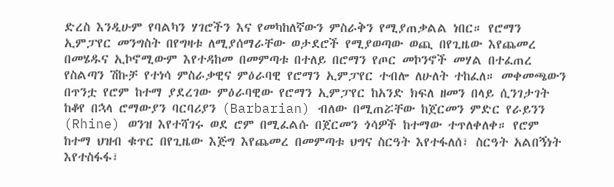ድረስ እንዲሁም የባልካን ሃገሮችን እና የመካከለኛውን ምስራቅን የሚያጠቃልል ነበር። የሮማን ኢምፓየር መንግስት በየግዛቱ ለሚያሰማራቸው ወታደሮች የሚያወጣው ወጪ በየጊዜው እየጨመረ በመሄዱና ኢኮኖሚውም እየተዳከመ በመምጣቱ በተለይ በሮማን የጦር መኮንኖች መሃል በተፈጠረ የስልጣን ሽኩቻ የተነሳ ምስራቃዊና ምዕራባዊ የሮማን ኢምፓየር ተብሎ ለሁለት ተከፈለ። መቀመጫውን በጥንቷ የሮም ከተማ ያደረገው ምዕራባዊው የሮማን ኢምፓየር ከአንድ ክፍለ ዘመን በላይ ሲንገታገት ከቆየ በኋላ ሮማውያን ባርባሪያን (Barbarian) ብለው በሚጠሯቸው ከጀርመን ምድር የራይንን (Rhine) ወንዝ እየተሻገሩ ወደ ሮም በሚፈልሱ በጀርመን ጎሳዎች ከተማው ተጥለቀለቀ። የሮም ከተማ ህዝብ ቁጥር በየጊዜው እጅግ እየጨመረ በመምጣቱ ህግና ስርዓት እየተፋለሰ፣ ስርዓት አልበኝነት እየተስፋፋ፣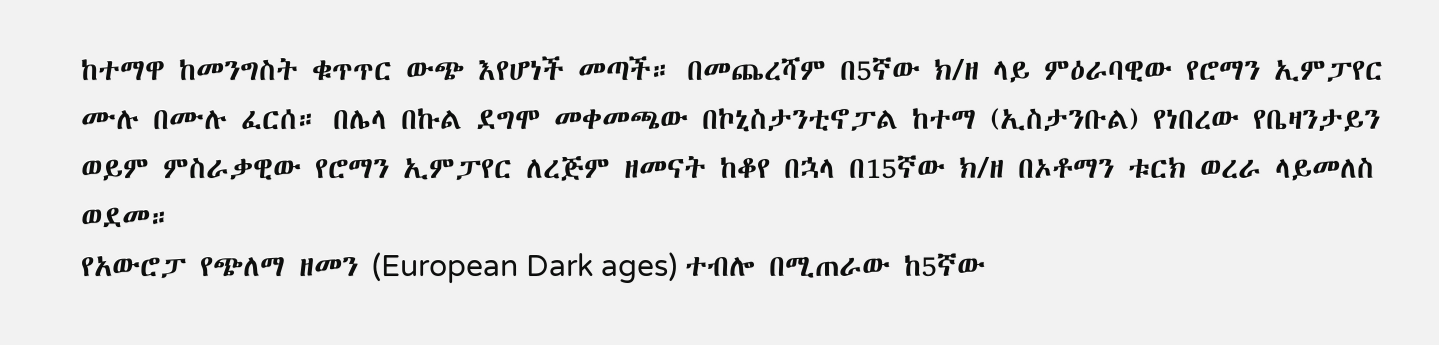ከተማዋ ከመንግስት ቁጥጥር ውጭ እየሆነች መጣች። በመጨረሻም በ5ኛው ክ/ዘ ላይ ምዕራባዊው የሮማን ኢምፓየር ሙሉ በሙሉ ፈርሰ። በሌላ በኩል ደግሞ መቀመጫው በኮኒስታንቲኖፓል ከተማ (ኢስታንቡል) የነበረው የቤዛንታይን ወይም ምስራቃዊው የሮማን ኢምፓየር ለረጅም ዘመናት ከቆየ በኋላ በ15ኛው ክ/ዘ በኦቶማን ቱርክ ወረራ ላይመለስ ወደመ።
የአውሮፓ የጭለማ ዘመን (European Dark ages) ተብሎ በሚጠራው ከ5ኛው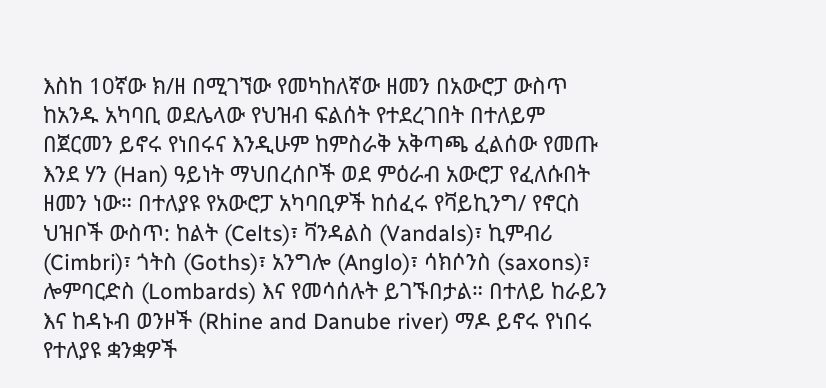እስከ 10ኛው ክ/ዘ በሚገኘው የመካከለኛው ዘመን በአውሮፓ ውስጥ ከአንዱ አካባቢ ወደሌላው የህዝብ ፍልሰት የተደረገበት በተለይም በጀርመን ይኖሩ የነበሩና እንዲሁም ከምስራቅ አቅጣጫ ፈልሰው የመጡ እንደ ሃን (Han) ዓይነት ማህበረሰቦች ወደ ምዕራብ አውሮፓ የፈለሱበት ዘመን ነው። በተለያዩ የአውሮፓ አካባቢዎች ከሰፈሩ የቫይኪንግ/ የኖርስ ህዝቦች ውስጥ: ከልት (Celts)፣ ቫንዳልስ (Vandals)፣ ኪምብሪ (Cimbri)፣ ጎትስ (Goths)፣ አንግሎ (Anglo)፣ ሳክሶንስ (saxons)፣ ሎምባርድስ (Lombards) እና የመሳሰሉት ይገኙበታል። በተለይ ከራይን እና ከዳኑብ ወንዞች (Rhine and Danube river) ማዶ ይኖሩ የነበሩ የተለያዩ ቋንቋዎች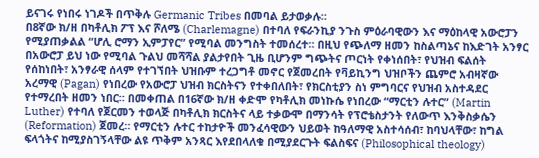ይናገሩ የነበሩ ነገዶች በጥቅሉ Germanic Tribes በመባል ይታወቃሉ።
በ8ኛው ክ/ዘ በካቶሊክ ፖፕ እና ሾለሜ (Charlemagne) በተባለ የፍራንኪያ ንጉስ ምዕራባዊውን እና ማዕከላዊ አውሮፓን የሚያጠቃልል “ሆሊ ሮማን ኢምፓየር” የሚባል መንግስት ተመሰረተ። በዚህ የጭለማ ዘመን ከስልጣኔና ከእድገት አንፃር በአውሮፓ ይህ ነው የሚባል ጉልህ መሻሻል ያልታየበት ጊዜ ቢሆንም ግጭትና ጦርነት የቀነሰበት፣ የህዝብ ፍልሰት የሰከነበት፣ አንፃራዊ ሰላም የተገኘበት ህዝቡም ተረጋግቶ መኖር የጀመረበት የቫይኪንግ ህዝቦችን ጨምሮ አብዛኛው አረማዊ (Pagan) የነበረው የአውሮፓ ህዝብ ክርስትናን የተቀበለበት፣ የክርስቲያን ስነ ምግባርና የህዝብ አስተዳደር የተማረበት ዘመን ነበር። በመቀጠል በ16ኛው ክ/ዘ ቀድሞ የካቶሊክ መነኩሴ የነበረው “ማርቲን ሉተር” (Martin Luther) የተባለ የጀርመን ተወላጅ በካቶሊክ ክርስትና ላይ ተቃውሞ በማንሳት የፕሮቴስታንት የለውጥ እንቅስቃሴን (Reformation) ጀመረ። የማርቲን ሉተር ተከታዮች መንፈሳዊውን ህይወት ከዓለማዊ አስተሳሰብ፣ ከባህላቸው፣ ከግል ፍላጎትና ከሚያስገኝላቸው ልዩ ጥቅም አንጻር እየደበላለቁ በሚያደርጉት ፍልስፍና (Philosophical theology)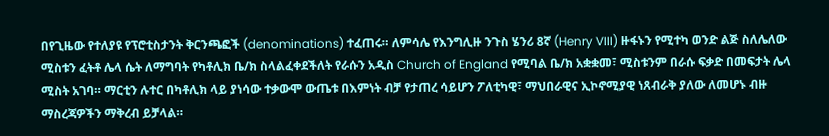በየጊዜው የተለያዩ የፕሮቲስታንት ቅርንጫፎች (denominations) ተፈጠሩ። ለምሳሌ የእንግሊዙ ንጉስ ሄንሪ 8ኛ (Henry VIII) ዙፋኑን የሚተካ ወንድ ልጅ ስለሌለው ሚስቱን ፈትቶ ሌላ ሴት ለማግባት የካቶሊክ ቤ/ክ ስላልፈቀደችለት የራሱን አዲስ Church of England የሚባል ቤ/ክ አቋቋመ፣ ሚስቱንም በራሱ ፍቃድ በመፍታት ሌላ ሚስት አገባ። ማርቲን ሉተር በካቶሊክ ላይ ያነሳው ተቃውሞ ውጤቱ በእምነት ብቻ የታጠረ ሳይሆን ፖለቲካዊ፣ ማህበራዊና ኢኮኖሚያዊ ነጸብራቅ ያለው ለመሆኑ ብዙ ማስረጃዎችን ማቅረብ ይቻላል።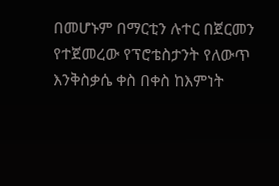በመሆኑም በማርቲን ሉተር በጀርመን የተጀመረው የፕሮቴስታንት የለውጥ እንቅስቃሴ ቀስ በቀስ ከእምነት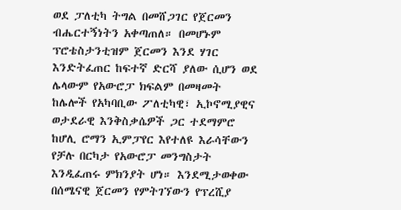ወደ ፓለቲካ ትግል በመሸጋገር የጀርመን ብሔርተኝነትን አቀጣጠለ። በመሆኑም ፕሮቴስታንቲዝም ጀርመን እንደ ሃገር እንድትፈጠር ከፍተኛ ድርሻ ያለው ሲሆን ወደ ሌላውም የአውሮፓ ክፍልም በመዛመት ከሌሎች የአካባቢው ፖለቲካዊ፣ ኢኮኖሚያዊና ወታደራዊ እንቅስቃሴዎች ጋር ተደማምሮ ከሆሊ ሮማን ኢምፓየር እየተለዩ እራሳቸውን የቻሉ በርካታ የአውሮፓ መንግስታት እንዲፈጠሩ ምክንያት ሆነ። እንደሚታወቀው በሰሜናዊ ጀርመን የምትገኘውን የፕረሺያ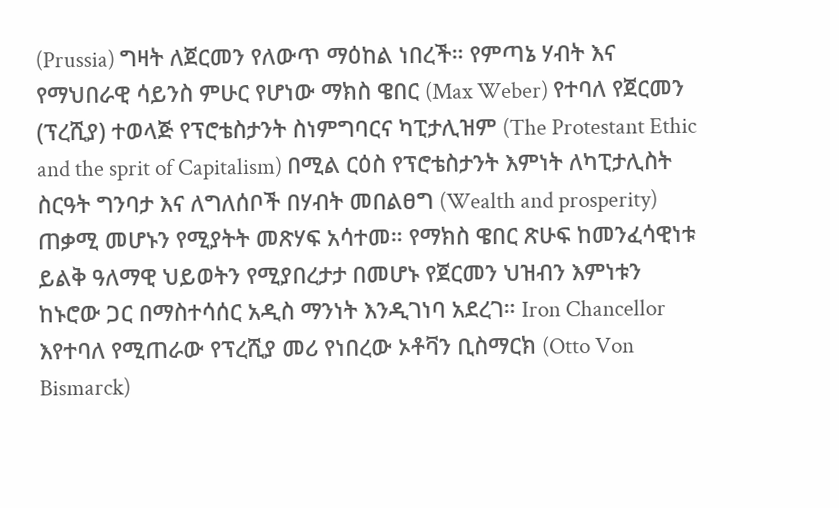(Prussia) ግዛት ለጀርመን የለውጥ ማዕከል ነበረች። የምጣኔ ሃብት እና የማህበራዊ ሳይንስ ምሁር የሆነው ማክስ ዌበር (Max Weber) የተባለ የጀርመን (ፕረሺያ) ተወላጅ የፕሮቴስታንት ስነምግባርና ካፒታሊዝም (The Protestant Ethic and the sprit of Capitalism) በሚል ርዕስ የፕሮቴስታንት እምነት ለካፒታሊስት ስርዓት ግንባታ እና ለግለሰቦች በሃብት መበልፀግ (Wealth and prosperity) ጠቃሚ መሆኑን የሚያትት መጽሃፍ አሳተመ። የማክስ ዌበር ጽሁፍ ከመንፈሳዊነቱ ይልቅ ዓለማዊ ህይወትን የሚያበረታታ በመሆኑ የጀርመን ህዝብን እምነቱን ከኑሮው ጋር በማስተሳሰር አዲስ ማንነት እንዲገነባ አደረገ። Iron Chancellor እየተባለ የሚጠራው የፕረሺያ መሪ የነበረው ኦቶቫን ቢስማርክ (Otto Von Bismarck)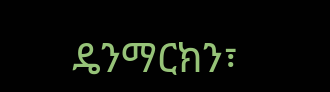ዴንማርክን፣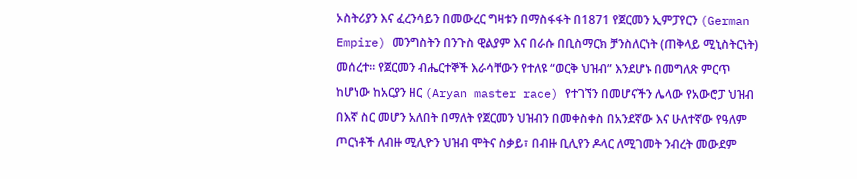ኦስትሪያን እና ፈረንሳይን በመውረር ግዛቱን በማስፋፋት በ1871 የጀርመን ኢምፓየርን (German Empire) መንግስትን በንጉስ ዊልያም እና በራሱ በቢስማርክ ቻንስለርነት (ጠቅላይ ሚኒስትርነት) መሰረተ። የጀርመን ብሔርተኞች እራሳቸውን የተለዩ “ወርቅ ህዝብ” እንደሆኑ በመግለጽ ምርጥ ከሆነው ከአርያን ዘር (Aryan master race) የተገኘን በመሆናችን ሌላው የአውሮፓ ህዝብ በእኛ ስር መሆን አለበት በማለት የጀርመን ህዝብን በመቀስቀስ በአንደኛው እና ሁለተኛው የዓለም ጦርነቶች ለብዙ ሚሊዮን ህዝብ ሞትና ስቃይ፣ በብዙ ቢሊየን ዶላር ለሚገመት ንብረት መውደም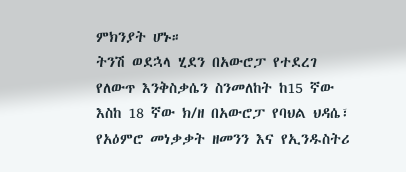ምክንያት ሆኑ።
ትንሽ ወደኋላ ሂደን በአውሮፓ የተደረገ የለውጥ እንቅስቃሴን ስንመለከት ከ15 ኛው እስከ 18 ኛው ክ/ዘ በአውሮፓ የባህል ህዳሴ፣ የአዕምሮ መነቃቃት ዘመንን እና የኢንዱስትሪ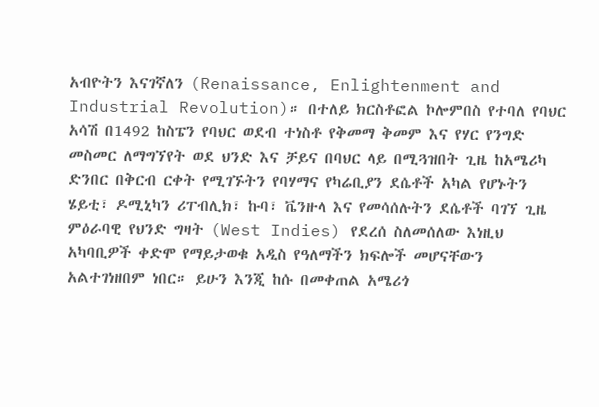አብዮትን እናገኛለን (Renaissance, Enlightenment and Industrial Revolution)። በተለይ ክርስቶፎል ኮሎምበስ የተባለ የባህር አሳሽ በ1492 ከስፔን የባህር ወደብ ተነስቶ የቅመማ ቅመም እና የሃር የንግድ መስመር ለማግኘየት ወደ ህንድ እና ቻይና በባህር ላይ በሚጓዝበት ጊዜ ከአሜሪካ ድንበር በቅርብ ርቀት የሚገኙትን የባሃማና የካሬቢያን ደሴቶች አካል የሆኑትን ሄይቲ፣ ዶሚኒካን ሪፐብሊክ፣ ኩባ፣ ቬንዙላ እና የመሳሰሉትን ደሴቶች ባገኘ ጊዜ ምዕራባዊ የህንድ ግዛት (West Indies) የደረሰ ስለመሰለው እነዚህ አካባቢዎች ቀድሞ የማይታወቁ አዲስ የዓለማችን ክፍሎች መሆናቸውን አልተገነዘበም ነበር። ይሁን እንጂ ከሱ በመቀጠል አሜሪጎ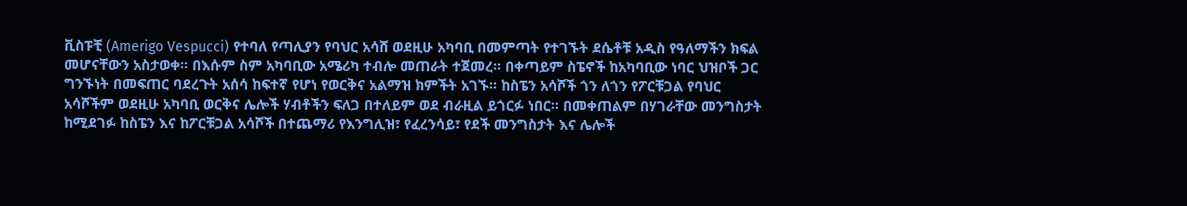ቪስፑቺ (Amerigo Vespucci) የተባለ የጣሊያን የባህር አሳሸ ወደዚሁ አካባቢ በመምጣት የተገኙት ደሴቶቹ አዲስ የዓለማችን ክፍል መሆናቸውን አስታወቀ። በእሱም ስም አካባቢው አሜሪካ ተብሎ መጠራት ተጀመረ። በቀጣይም ስፔኖች ከአካባቢው ነባር ህዝቦች ጋር ግንኙነት በመፍጠር ባደረጉት አሰሳ ከፍተኛ የሆነ የወርቅና አልማዝ ክምችት አገኙ። ከስፔን አሳሾች ጎን ለጎን የፖርቹጋል የባህር አሳሾችም ወደዚሁ አካባቢ ወርቅና ሌሎች ሃብቶችን ፍለጋ በተለይም ወደ ብራዚል ይጎርፉ ነበር። በመቀጠልም በሃገራቸው መንግስታት ከሚደገፉ ከስፔን እና ከፖርቹጋል አሳሾች በተጨማሪ የእንግሊዝ፣ የፈረንሳይ፣ የደች መንግስታት እና ሌሎች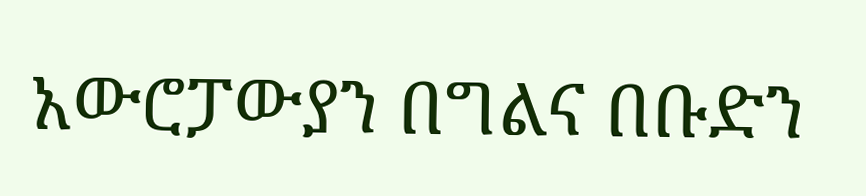አውሮፓውያን በግልና በቡድን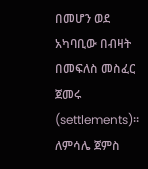በመሆን ወደ አካባቢው በብዛት በመፍለስ መስፈር ጀመሩ (settlements)። ለምሳሌ ጀምስ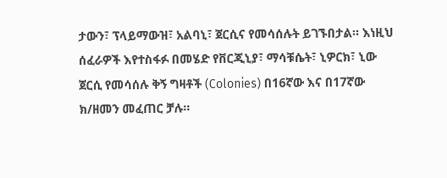ታውን፣ ፕላይማውዝ፣ አልባኒ፣ ጀርሲና የመሳሰሉት ይገኙበታል። እነዚህ ሰፈራዎች እየተስፋፉ በመሄድ የቨርጂኒያ፣ ማሳቹሴት፣ ኒዎርክ፣ ኒው ጀርሲ የመሳሰሉ ቅኝ ግዛቶች (Colonies) በ16ኛው እና በ17ኛው ክ/ዘመን መፈጠር ቻሉ።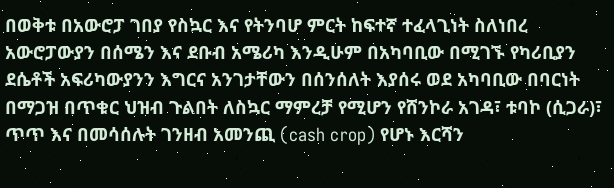በወቅቱ በአውሮፓ ገበያ የስኳር እና የትንባሆ ምርት ከፍተኛ ተፈላጊነት ስለነበረ አውሮፓውያን በሰሜን እና ደቡብ አሜሪካ እንዲሁም በአካባቢው በሚገኙ የካሪቢያን ደሴቶች አፍሪካውያንን እግርና አንገታቸውን በሰንሰለት እያሰሩ ወደ አካባቢው በባርነት በማጋዝ በጥቁር ህዝብ ጉልበት ለስኳር ማምረቻ የሚሆን የሸንኮራ አገዳ፣ ቱባኮ (ሲጋራ)፣ ጥጥ እና በመሳሰሉት ገንዘብ አመንጪ (cash crop) የሆኑ እርሻን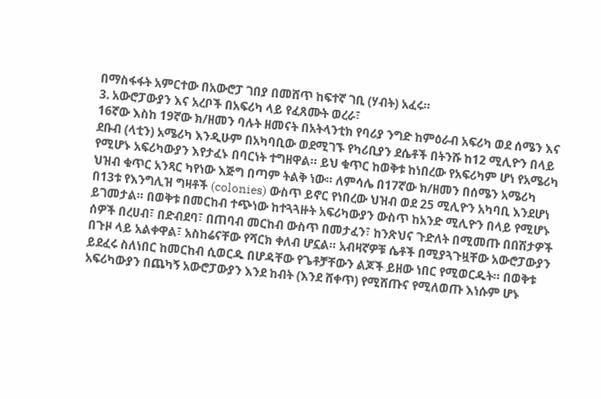በማስፋፋት አምርተው በአውሮፓ ገበያ በመሸጥ ከፍተኛ ገቢ (ሃብት) አፈሩ።
3. አውሮፓውያን እና አረቦች በአፍሪካ ላይ የፈጸሙት ወረራ፣
16ኛው እስከ 19ኛው ክ/ዘመን ባሉት ዘመናት በአትላንቲክ የባሪያ ንግድ ከምዕራብ አፍሪካ ወደ ሰሜን እና ደቡብ (ላቲን) አሜሪካ እንዲሁም በአካባቢው ወደሚገኙ የካሪቢያን ደሴቶች በትንሹ ከ12 ሚሊዮን በላይ የሚሆኑ አፍሪካውያን እየታፈኑ በባርነት ተግዘዋል። ይህ ቁጥር ከወቅቱ ከነበረው የአፍሪካም ሆነ የአሜሪካ ህዝብ ቁጥር አንጻር ካየነው እጅግ በጣም ትልቅ ነው። ለምሳሌ በ17ኛው ክ/ዘመን በሰሜን አሜሪካ በ13ቱ የእንግሊዝ ግዛቶች (colonies) ውስጥ ይኖር የነበረው ህዝብ ወደ 25 ሚሊዮን አካባቢ እንደሆነ ይገመታል። በወቅቱ በመርከብ ተጭነው ከተጓጓዙት አፍሪካውያን ውስጥ ከአንድ ሚሊዮን በላይ የሚሆኑ ሰዎች በረሀብ፣ በድብደባ፣ በጠባብ መርከብ ውስጥ በመታፈን፣ ከንጽህና ጉድለት በሚመጡ በበሽታዎች በጉዞ ላይ አልቀዋል፣ አስከሬናቸው የሻርክ ቀለብ ሆኗል። አብዛኛዎቹ ሴቶች በሚያጓጉዟቸው አውሮፓውያን ይደፈሩ ስለነበር ከመርከብ ሲወርዱ በሆዳቸው የጌቶቻቸውን ልጆች ይዘው ነበር የሚወርዱት። በወቅቱ አፍሪካውያን በጨካኝ አውሮፓውያን እንደ ከብት (እንደ ሸቀጥ) የሚሸጡና የሚለወጡ እነሱም ሆኑ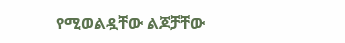የሚወልዷቸው ልጆቻቸው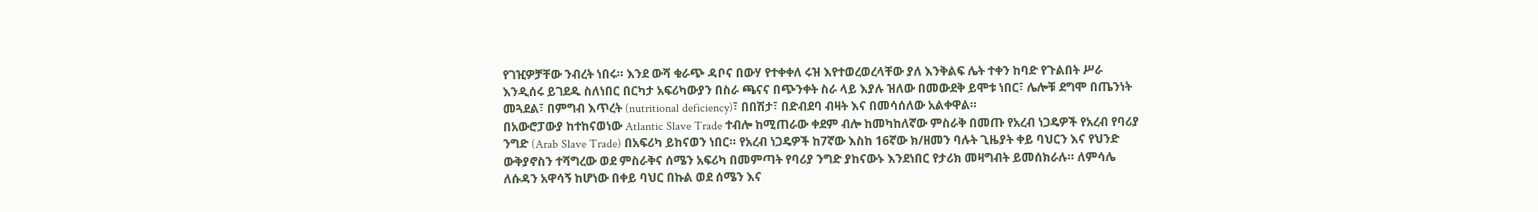የገዢዎቻቸው ንብረት ነበሩ። እንደ ውሻ ቁራጭ ዳቦና በውሃ የተቀቀለ ሩዝ እየተወረወረላቸው ያለ እንቅልፍ ሌት ተቀን ከባድ የጉልበት ሥራ እንዲሰሩ ይገደዱ ስለነበር በርካታ አፍሪካውያን በስራ ጫናና በጭንቀት ስራ ላይ እያሉ ዝለው በመውደቅ ይሞቱ ነበር፣ ሌሎቹ ደግሞ በጤንነት መጓደል፣ በምግብ እጥረት (nutritional deficiency)፣ በበሽታ፣ በድብደባ ብዛት እና በመሳሰለው አልቀዋል።
በአውሮፓውያ ከተከናወነው Atlantic Slave Trade ተብሎ ከሚጠራው ቀደም ብሎ ከመካከለኛው ምስራቅ በመጡ የአረብ ነጋዴዎች የአረብ የባሪያ ንግድ (Arab Slave Trade) በአፍሪካ ይከናወን ነበር። የአረብ ነጋዴዎች ከ7ኛው እስከ 16ኛው ክ/ዘመን ባሉት ጊዜያት ቀይ ባህርን እና የህንድ ውቅያኖስን ተሻግረው ወደ ምስራቅና ሰሜን አፍሪካ በመምጣት የባሪያ ንግድ ያከናውኑ እንደነበር የታሪክ መዛግብት ይመሰክራሉ። ለምሳሌ ለሱዳን አዋሳኝ ከሆነው በቀይ ባህር በኩል ወደ ሰሜን እና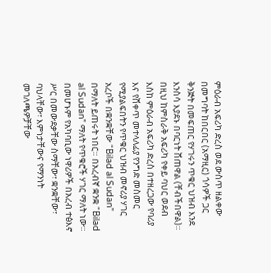ምዕራብ አፍሪካ ድረስ ወደ ውስጥ ዘልቀው በመግባት ከበርበር (አማዚር) ጎሳዎች ጋር ቅንጅት በመፍጠር የሃገሩን ጥቁር ህዝብ እንደ እንስሳ እያደኑ በባርነት ሸጠዋል (ቸብችበዋል)። በዚህ ከምስራቅ አፍሪካ የቀይ ባህር ወደብ እስከ ምዕራብ አፍሪካ ድረስ በተዘረጋው የባሪያ እና የሸቀጥ መተላለፊያ የንግድ መስመር የሚያልፍበትን የጥቁር ህዝብ መኖሪያ ሃገር አረቦች በቋንቋቸው “Bilad al Sudan” በማለት ይጠሩት ነበር። በአረብኛ ቋንቋ “Bilad al Sudan” ማለት የጥቁሮች ሃገር ማለት ነው። በመሆኑም የአካባቢው ነዋሪዎች በአረብ ተፅእኖ ሥር በመውደቃቸው ስማቸው፣ ቋንቋቸው፣ ባህላቸው፣ እምነታቸውና የማንነት መገለጫዎቻቸው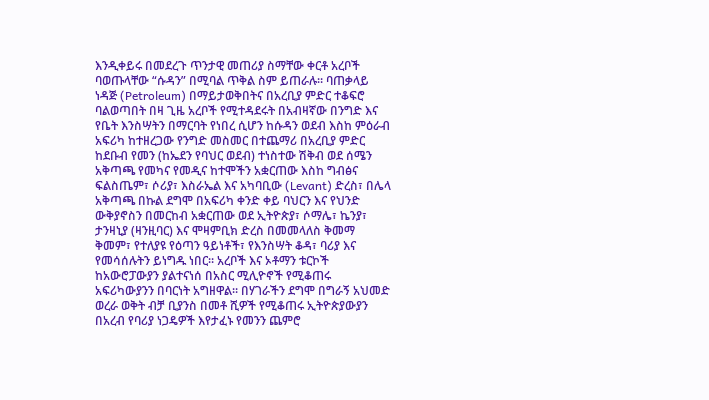እንዲቀይሩ በመደረጉ ጥንታዊ መጠሪያ ስማቸው ቀርቶ አረቦች ባወጡላቸው “ሱዳን” በሚባል ጥቅል ስም ይጠራሉ። ባጠቃላይ ነዳጅ (Petroleum) በማይታወቅበትና በአረቢያ ምድር ተቆፍሮ ባልወጣበት በዛ ጊዜ አረቦች የሚተዳደሩት በአብዛኛው በንግድ እና የቤት እንስሣትን በማርባት የነበረ ሲሆን ከሱዳን ወደብ እስከ ምዕራብ አፍሪካ ከተዘረጋው የንግድ መስመር በተጨማሪ በአረቢያ ምድር ከደቡብ የመን (ከኤደን የባህር ወደብ) ተነስተው ሽቅብ ወደ ሰሜን አቅጣጫ የመካና የመዲና ከተሞችን አቋርጠው እስከ ግብፅና ፍልስጤም፣ ሶሪያ፣ እስራኤል እና አካባቢው (Levant) ድረስ፣ በሌላ አቅጣጫ በኩል ደግሞ በአፍሪካ ቀንድ ቀይ ባህርን እና የህንድ ውቅያኖስን በመርከብ አቋርጠው ወደ ኢትዮጵያ፣ ሶማሌ፣ ኬንያ፣ ታንዛኒያ (ዛንዚባር) እና ሞዛምቢክ ድረስ በመመላለስ ቅመማ ቅመም፣ የተለያዩ የዕጣን ዓይነቶች፣ የእንስሣት ቆዳ፣ ባሪያ እና የመሳሰሉትን ይነግዱ ነበር። አረቦች እና ኦቶማን ቱርኮች ከአውሮፓውያን ያልተናነሰ በአስር ሚሊዮኖች የሚቆጠሩ አፍሪካውያንን በባርነት አግዘዋል። በሃገራችን ደግሞ በግራኝ አህመድ ወረራ ወቅት ብቻ ቢያንስ በመቶ ሺዎች የሚቆጠሩ ኢትዮጵያውያን በአረብ የባሪያ ነጋዴዎች እየታፈኑ የመንን ጨምሮ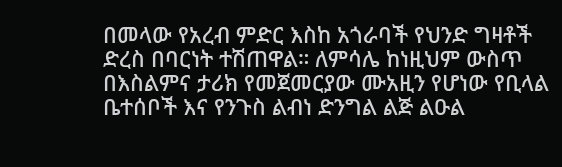በመላው የአረብ ምድር እስከ አጎራባች የህንድ ግዛቶች ድረስ በባርነት ተሽጠዋል። ለምሳሌ ከነዚህም ውስጥ በእስልምና ታሪክ የመጀመርያው ሙአዚን የሆነው የቢላል ቤተሰቦች እና የንጉስ ልብነ ድንግል ልጅ ልዑል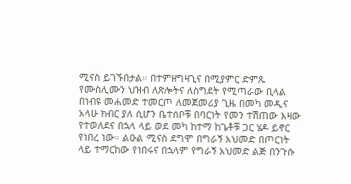ሚናስ ይገኙበታል። በተምዘግዛጊና በሚያምር ድምጹ የሙስሊሙን ህዝብ ለጽሎትና ለስግደት የሚጣራው ቢላል በነብዩ መሐመድ ተመርጦ ለመጀመሪያ ጊዜ በመካ መዲና አላሁ ክብር ያለ ሲሆን ቤተሰቦቹ በባርነት የመን ተሽጠው እዛው የተወለደና በኋላ ላይ ወደ መካ ከተማ ከጌቶቹ ጋር ሄዶ ይኖር የነበረ ነው። ልዑል ሚናስ ደግሞ በግራኝ አህመድ በጦርነት ላይ ተማርከው የነበሩና በኋላም የግራኝ አህመድ ልጅ በንጉሱ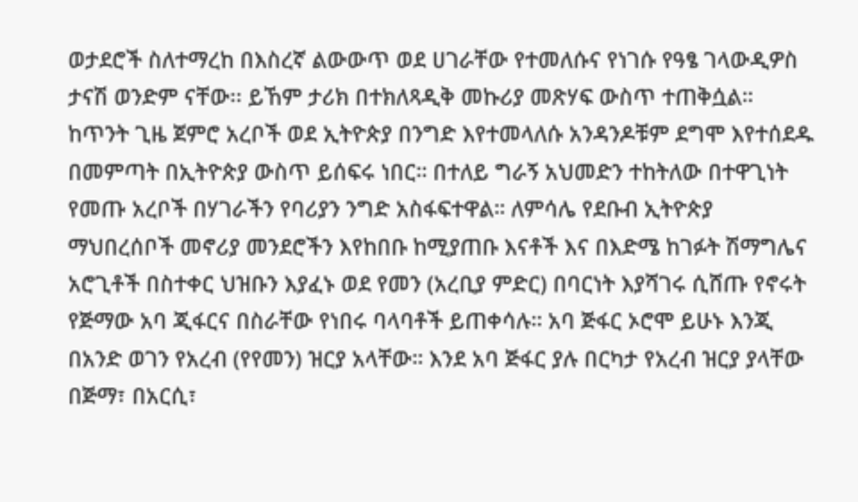ወታደሮች ስለተማረከ በእስረኛ ልውውጥ ወደ ሀገራቸው የተመለሱና የነገሱ የዓፄ ገላውዲዎስ ታናሽ ወንድም ናቸው፡፡ ይኸም ታሪክ በተክለጻዲቅ መኩሪያ መጽሃፍ ውስጥ ተጠቅሷል።
ከጥንት ጊዜ ጀምሮ አረቦች ወደ ኢትዮጵያ በንግድ እየተመላለሱ አንዳንዶቹም ደግሞ እየተሰደዱ በመምጣት በኢትዮጵያ ውስጥ ይሰፍሩ ነበር። በተለይ ግራኝ አህመድን ተከትለው በተዋጊነት የመጡ አረቦች በሃገራችን የባሪያን ንግድ አስፋፍተዋል። ለምሳሌ የደቡብ ኢትዮጵያ ማህበረሰቦች መኖሪያ መንደሮችን እየከበቡ ከሚያጠቡ እናቶች እና በእድሜ ከገፉት ሽማግሌና አሮጊቶች በስተቀር ህዝቡን እያፈኑ ወደ የመን (አረቢያ ምድር) በባርነት እያሻገሩ ሲሸጡ የኖሩት የጅማው አባ ጂፋርና በስራቸው የነበሩ ባላባቶች ይጠቀሳሉ። አባ ጅፋር ኦሮሞ ይሁኑ እንጂ በአንድ ወገን የአረብ (የየመን) ዝርያ አላቸው። እንደ አባ ጅፋር ያሉ በርካታ የአረብ ዝርያ ያላቸው በጅማ፣ በአርሲ፣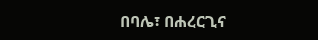በባሌ፣ በሐረርጊና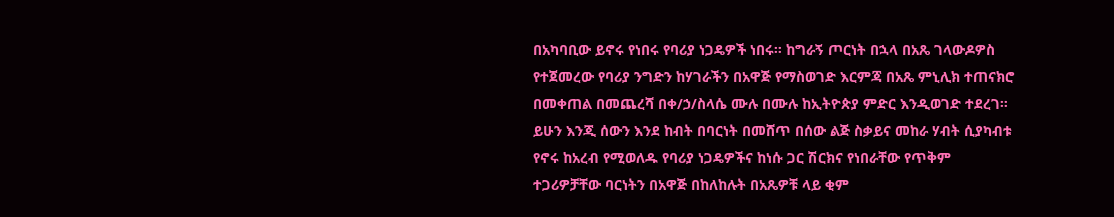በአካባቢው ይኖሩ የነበሩ የባሪያ ነጋዴዎች ነበሩ። ከግራኝ ጦርነት በኋላ በአጼ ገላውዶዎስ የተጀመረው የባሪያ ንግድን ከሃገራችን በአዋጅ የማስወገድ እርምጃ በአጼ ምኒሊክ ተጠናክሮ በመቀጠል በመጨረሻ በቀ/ኃ/ስላሴ ሙሉ በሙሉ ከኢትዮጵያ ምድር እንዲወገድ ተደረገ። ይሁን እንጂ ሰውን እንደ ከብት በባርነት በመሸጥ በሰው ልጅ ስቃይና መከራ ሃብት ሲያካብቱ የኖሩ ከአረብ የሚወለዱ የባሪያ ነጋዴዎችና ከነሱ ጋር ሽርክና የነበራቸው የጥቅም ተጋሪዎቻቸው ባርነትን በአዋጅ በከለከሉት በአጼዎቹ ላይ ቂም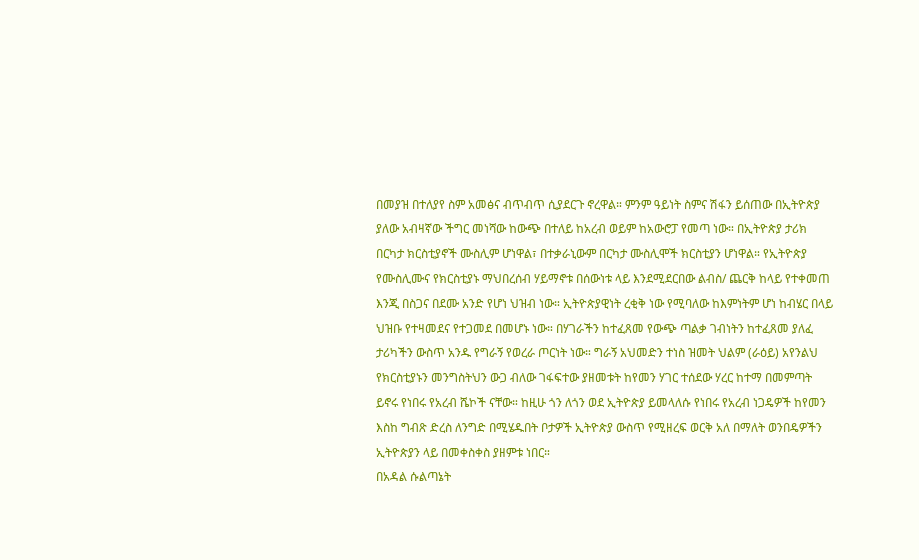በመያዝ በተለያየ ስም አመፅና ብጥብጥ ሲያደርጉ ኖረዋል። ምንም ዓይነት ስምና ሽፋን ይሰጠው በኢትዮጵያ ያለው አብዛኛው ችግር መነሻው ከውጭ በተለይ ከአረብ ወይም ከአውሮፓ የመጣ ነው። በኢትዮጵያ ታሪክ በርካታ ክርስቲያኖች ሙስሊም ሆነዋል፣ በተቃራኒውም በርካታ ሙስሊሞች ክርስቲያን ሆነዋል። የኢትዮጵያ የሙስሊሙና የክርስቲያኑ ማህበረሰብ ሃይማኖቱ በሰውነቱ ላይ እንደሚደርበው ልብስ/ ጨርቅ ከላይ የተቀመጠ እንጂ በስጋና በደሙ አንድ የሆነ ህዝብ ነው። ኢትዮጵያዊነት ረቂቅ ነው የሚባለው ከእምነትም ሆነ ከብሄር በላይ ህዝቡ የተዛመደና የተጋመደ በመሆኑ ነው። በሃገራችን ከተፈጸመ የውጭ ጣልቃ ገብነትን ከተፈጸመ ያለፈ ታሪካችን ውስጥ አንዱ የግራኝ የወረራ ጦርነት ነው። ግራኝ አህመድን ተነስ ዝመት ህልም (ራዕይ) አየንልህ የክርስቲያኑን መንግስትህን ውጋ ብለው ገፋፍተው ያዘመቱት ከየመን ሃገር ተሰደው ሃረር ከተማ በመምጣት ይኖሩ የነበሩ የአረብ ሼኮች ናቸው። ከዚሁ ጎን ለጎን ወደ ኢትዮጵያ ይመላለሱ የነበሩ የአረብ ነጋዴዎች ከየመን እስከ ግብጽ ድረስ ለንግድ በሚሄዱበት ቦታዎች ኢትዮጵያ ውስጥ የሚዘረፍ ወርቅ አለ በማለት ወንበዴዎችን ኢትዮጵያን ላይ በመቀስቀስ ያዘምቱ ነበር።
በአዳል ሱልጣኔት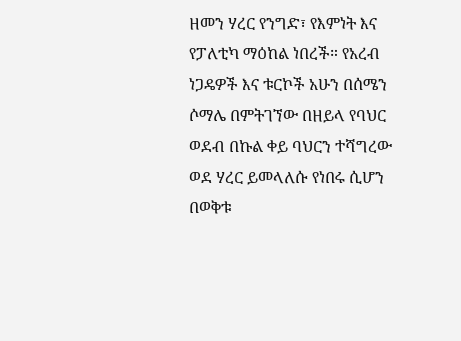ዘመን ሃረር የንግድ፣ የእምነት እና የፓለቲካ ማዕከል ነበረች። የአረብ ነጋዴዎች እና ቱርኮች አሁን በሰሜን ሶማሌ በምትገኘው በዘይላ የባህር ወደብ በኩል ቀይ ባህርን ተሻግረው ወደ ሃረር ይመላለሱ የነበሩ ሲሆን በወቅቱ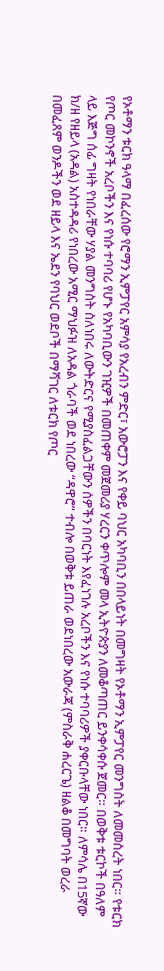የኦቶማን ቱርክ ዓላማ በፈረሰው የሮማን ኢምፓየር አምሳያ የአረብን ምድር፣ አውሮፓን እና የቀይ ባህር አካባቢን በበላይነት በመግዛት የኦቶማን ኢምፓየር መንግስት ለመመስረት ነበር። የቱርክ የጦር መኮንኖች አረቦችን እና የነሱ ተባባሪ የሆኑ የአካባቢውን ገዢዎች በመጠቀም መጀመሪያ ሃረርን ቀጥሎም መላ ኢትዮጵያን ለመቆጣጠር ይንቀሳቀሱ ጀመር። በወቅቱ ቱርኮች በዓለም ላይ እጅግ ሰፊ ግዛት የነበራቸው ሃያል መንግስት ስለነበሩ ለውትድርና የሚያስፈልጋቸውን ሰዎችን በባርነት እየፈነገሉ አረቦችን እና የነሱ ተባባሪዎች ያቀርቡላቸው ነበር። ለምሳሌ በ15ኛው ክ/ዘ የዘይላ (አዳል) አስተዳዳሪ የነበረው አሚር ማህፉዝ ለአዳል ጎራባች ወደ ነበረው “ዳዋሮ” ተብሎ በወቅቱ ይጠራ ወደነበረው አውራጃ (ምስራቅ ሐረርጌ) ዘልቆ በመግባት ወረራ በመፈጸም ወንዶችን ወደ ዘይላ እና ኤደን የባህር ወደቦች በማሻገር ለቱርክ የጦር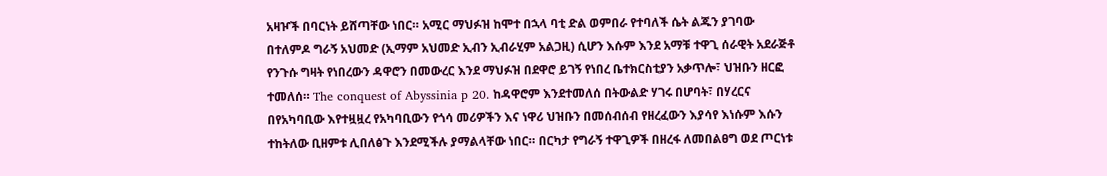አዛዦች በባርነት ይሸጣቸው ነበር። አሚር ማህፉዝ ከሞተ በኋላ ባቲ ድል ወምበራ የተባለች ሴት ልጁን ያገባው በተለምዶ ግራኝ አህመድ (ኢማም አህመድ ኢብን ኢብራሂም አልጋዚ) ሲሆን እሱም እንደ አማቹ ተዋጊ ሰራዊት አደራጅቶ የንጉሱ ግዛት የነበረውን ዳዋሮን በመውረር እንደ ማህፉዝ በደዋሮ ይገኝ የነበረ ቤተክርስቲያን አቃጥሎ፣ ህዝቡን ዘርፎ ተመለሰ። The conquest of Abyssinia p 20. ከዳዋሮም እንደተመለሰ በትውልድ ሃገሩ በሆባት፣ በሃረርና በየአካባቢው እየተዟዟረ የአካባቢውን የጎሳ መሪዎችን እና ነዋሪ ህዝቡን በመሰብሰብ የዘረፈውን እያሳየ እነሱም እሱን ተከትለው ቢዘምቱ ሊበለፅጉ እንደሚችሉ ያማልላቸው ነበር። በርካታ የግራኝ ተዋጊዎች በዘረፋ ለመበልፀግ ወደ ጦርነቱ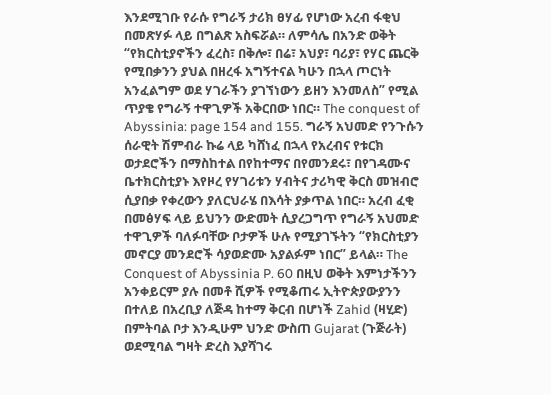እንደሚገቡ የራሱ የግራኝ ታሪክ ፀሃፊ የሆነው አረብ ፋቂህ በመጽሃፉ ላይ በግልጽ አስፍሯል። ለምሳሌ በአንድ ወቅት “የክርስቲያኖችን ፈረስ፣ በቅሎ፣ በሬ፣ አህያ፣ ባሪያ፣ የሃር ጨርቅ የሚበቃንን ያህል በዘረፋ አግኝተናል ካሁን በኋላ ጦርነት አንፈልግም ወደ ሃገራችን ያገኘነውን ይዘን እንመለስ” የሚል ጥያቄ የግራኝ ተዋጊዎች አቅርበው ነበር። The conquest of Abyssinia: page 154 and 155. ግራኝ አህመድ የንጉሱን ሰራዊት ሽምብራ ኩሬ ላይ ካሸነፈ በኋላ የአረብና የቱርክ ወታደሮችን በማስከተል በየከተማና በየመንደሩ፣ በየገዳሙና ቤተክርስቲያኑ እየዞረ የሃገሪቱን ሃብትና ታሪካዊ ቅርስ መዝብሮ ሲያበቃ የቀረውን ያለርህራሄ በእሳት ያቃጥል ነበር። አረብ ፈቂ በመፅሃፍ ላይ ይህንን ውድመት ሲያረጋግጥ የግራኝ አህመድ ተዋጊዎች ባለፉባቸው ቦታዎች ሁሉ የሚያገኙትን “የክርስቲያን መኖርያ መንደሮች ሳያወድሙ አያልፉም ነበር” ይላል። The Conquest of Abyssinia P. 60 በዚህ ወቅት እምነታችንን አንቀይርም ያሉ በመቶ ሺዎች የሚቆጠሩ ኢትዮጵያውያንን በተለይ በአረቢያ ለጅዳ ከተማ ቅርብ በሆነች Zahid (ዛሂድ) በምትባል ቦታ እንዲሁም ህንድ ውስጠ Gujarat (ጉጅራት) ወደሚባል ግዛት ድረስ እያሻገሩ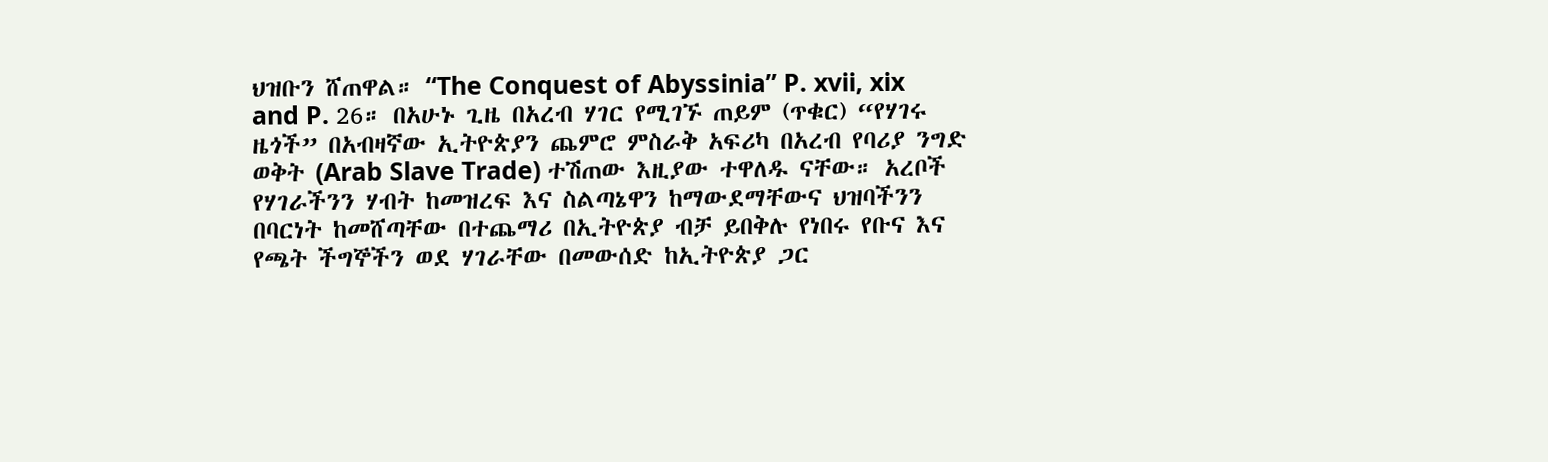ህዝቡን ሸጠዋል። “The Conquest of Abyssinia” P. xvii, xix and P. 26። በአሁኑ ጊዜ በአረብ ሃገር የሚገኙ ጠይም (ጥቁር) “የሃገሩ ዜጎች” በአብዛኛው ኢትዮጵያን ጨምሮ ምስራቅ አፍሪካ በአረብ የባሪያ ንግድ ወቅት (Arab Slave Trade) ተሽጠው እዚያው ተዋለዱ ናቸው። አረቦች የሃገራችንን ሃብት ከመዝረፍ እና ስልጣኔዋን ከማውደማቸውና ህዝባችንን በባርነት ከመሸጣቸው በተጨማሪ በኢትዮጵያ ብቻ ይበቅሉ የነበሩ የቡና እና የጫት ችግኞችን ወደ ሃገራቸው በመውሰድ ከኢትዮጵያ ጋር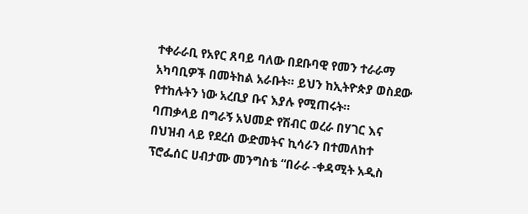ተቀራራቢ የአየር ጸባይ ባለው በደቡባዊ የመን ተራራማ አካባቢዎች በመትከል አራቡት። ይህን ከኢትዮጵያ ወስደው የተከሉትን ነው አረቢያ ቡና እያሉ የሚጠሩት።
ባጠቃላይ በግራኝ አህመድ የሽብር ወረራ በሃገር እና በህዝብ ላይ የደረሰ ውድመትና ኪሳራን በተመለከተ ፕሮፌሰር ሀብታሙ መንግስቴ “በራራ -ቀዳሚት አዲስ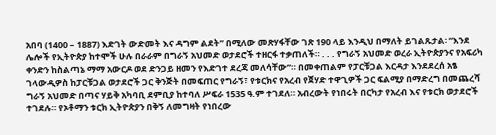አበባ (1400 – 1887) እድገት ውድመት እና ዳግም ልደት” በሚለው መጽሃፋቸው ገጽ 190 ላይ እንዲህ በማለት ይገልጹታል፡ “እንደ ሌሎች የኢትዮጵያ ከተሞች ሁሉ በራራም በግራኝ አህመድ ወታደሮች ተዘርፋ ተቃጠለች። . . . የግራኝ አህመድ ወረራ ኢትዮጵያንና የአፍሪካ ቀንድን ከስልጣኔ ማማ አውርዶ ወደ ድንጋይ ዘመን የእድገተ ደረጃ መለሳቸው”። በመቀጠልም የፓርቹጋል እርዳታ እንደደረሰ አፄ ገላውዲዎስ ከፓርቹጋል ወታደሮች ጋር ቅንጅት በመፍጠር የግራኝ፣ የቱርክና የአረብ የጀሃድ ተዋጊዎች ጋር ፍልሚያ በማድረግ በመጨረሻ ግራኝ አህመድ በጣና ሃይቅ አካባቢ ደምቢያ ከተባለ ሥፍራ 1535 ዓ.ም ተገደለ። አብረውት የነበሩት በርካታ የአረብ እና የቱርክ ወታደሮች ተገደሉ። የኦቶማን ቱርክ ኢትዮጵያን በቅኝ ለመግዛት የነበረው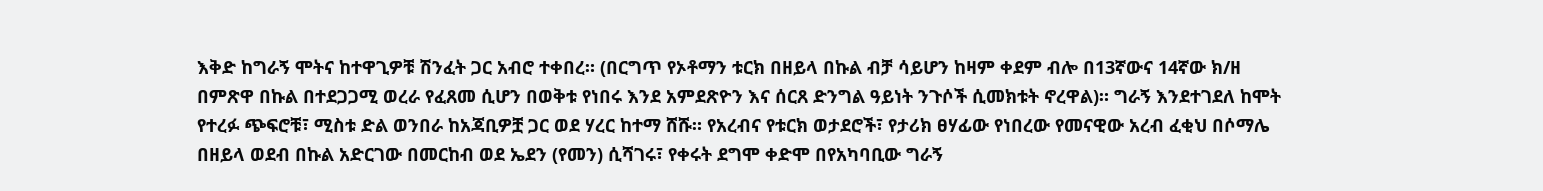እቅድ ከግራኝ ሞትና ከተዋጊዎቹ ሽንፈት ጋር አብሮ ተቀበረ። (በርግጥ የኦቶማን ቱርክ በዘይላ በኩል ብቻ ሳይሆን ከዛም ቀደም ብሎ በ13ኛውና 14ኛው ክ/ዘ በምጽዋ በኩል በተደጋጋሚ ወረራ የፈጸመ ሲሆን በወቅቱ የነበሩ እንደ አምደጽዮን እና ሰርጸ ድንግል ዓይነት ንጉሶች ሲመክቱት ኖረዋል)። ግራኝ እንደተገደለ ከሞት የተረፉ ጭፍሮቹ፣ ሚስቱ ድል ወንበራ ከአጃቢዎቿ ጋር ወደ ሃረር ከተማ ሸሹ። የአረብና የቱርክ ወታደሮች፣ የታሪክ ፀሃፊው የነበረው የመናዊው አረብ ፈቂህ በሶማሌ በዘይላ ወደብ በኩል አድርገው በመርከብ ወደ ኤደን (የመን) ሲሻገሩ፣ የቀሩት ደግሞ ቀድሞ በየአካባቢው ግራኝ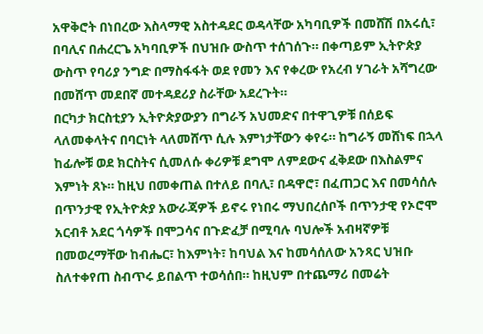አዋቅሮት በነበረው እስላማዊ አስተዳደር ወዳላቸው አካባቢዎች በመሸሽ በአሩሲ፣ በባሊና በሐረርጌ አካባቢዎች በህዝቡ ውስጥ ተሰገሰጉ። በቀጣይም ኢትዮጵያ ውስጥ የባሪያ ንግድ በማስፋፋት ወደ የመን እና የቀረው የአረብ ሃገራት አሻግረው በመሸጥ መደበኛ መተዳደሪያ ስራቸው አደረጉት።
በርካታ ክርስቲያን ኢትዮጵያውያን በግራኝ አህመድና በተዋጊዎቹ በሰይፍ ላለመቀላትና በባርነት ላለመሸጥ ሲሉ እምነታቸውን ቀየሩ። ከግራኝ መሸነፍ በኋላ ከፊሎቹ ወደ ክርስትና ሲመለሱ ቀሪዎቹ ደግሞ ለምደውና ፈቅደው በእስልምና እምነት ጸኑ። ከዚህ በመቀጠል በተለይ በባሊ፣ በዳዋሮ፣ በፈጠጋር እና በመሳሰሉ በጥንታዊ የኢትዮጵያ አውራጃዎች ይኖሩ የነበሩ ማህበረሰቦች በጥንታዊ የኦሮሞ አርብቶ አደር ጎሳዎች በሞጋሳና በጉድፈቻ በሚባሉ ባህሎች አብዛኛዎቹ በመወረማቸው ከብሔር፣ ከእምነት፣ ከባህል እና ከመሳሰለው አንጻር ህዝቡ ስለተቀየጠ ስብጥሩ ይበልጥ ተወሳሰበ። ከዚህም በተጨማሪ በመሬት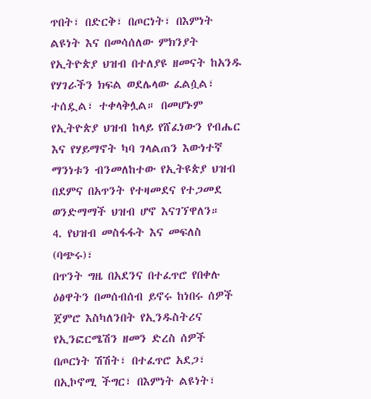ጥበት፣ በድርቅ፣ በጦርነት፣ በእምነት ልዩነት እና በመሳሰለው ምክንያት የኢትዮጵያ ህዝብ በተለያዩ ዘመናት ከአንዱ የሃገራችን ክፍል ወደሌላው ፈልሷል፣ ተሰዷል፣ ተቀላቅሏል። በመሆኑም የኢትዮጵያ ህዝብ ከላይ የሸፈነውን የብሔር እና የሃይማኖት ካባ ገላልጠን እውነተኛ ማንነቱን ብንመለከተው የኢትዩጵያ ህዝብ በደምና በአጥንት የተዛመደና የተጋመደ ወንድማማች ህዝብ ሆኖ እናገኘዋለን።
4. የህዝብ መስፋፋት እና መፍለስ (ባጭሩ)፣
በጥንት ግዜ በአደንና በተፈጥሮ የበቀሉ ዕፅዋትን በመሰብሰብ ይኖሩ ከነበሩ ሰዎች ጀምሮ እስካለንበት የኢንዱስትሪና የኢንፎርሜሽን ዘመን ድረስ ሰዎች በጦርነት ሽሽት፣ በተፈጥሮ አደጋ፣ በኢኮኖሚ ችግር፣ በእምነት ልዩነት፣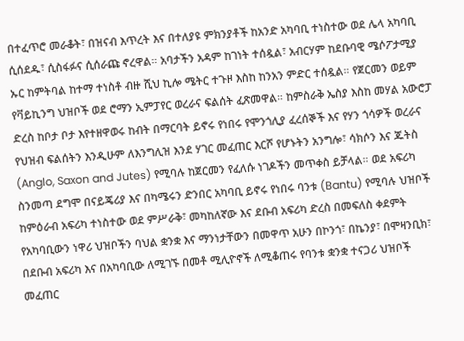በተፈጥሮ መራቆት፣ በዝናብ እጥረት እና በተለያዩ ምክንያቶች ከአንድ አካባቢ ተነስተው ወደ ሌላ አካባቢ ሲሰደዱ፣ ሲስፋፉና ሲሰራጩ ኖረዋል። አባታችን አዳም ከገነት ተሰዷል፣ አብርሃም ከደቡባዊ ሜሶፖታሚያ ኡር ከምትባል ከተማ ተነስቶ ብዙ ሺህ ኪሎ ሜትር ተጉዞ እስከ ከንአን ምድር ተሰዷል። የጀርመን ወይም የቫይኪንግ ህዝቦች ወደ ሮማን ኢምፓየር ወረራና ፍልሰት ፈጽመዋል። ከምስራቅ ኤስያ እስከ መሃል አውሮፓ ድረስ ከቦታ ቦታ እየተዘዋወሩ ከብት በማርባት ይኖሩ የነበሩ የሞንጎሊያ ፈረሰኞች እና የሃን ጎሳዎች ወረራና የህዝብ ፍልሰትን እንዲሁም ለእንግሊዝ እንደ ሃገር መፈጠር እርሾ የሆኑትን አንግሎ፣ ሳክሶን እና ጁትስ (Anglo, Saxon and Jutes) የሚባሉ ከጀርመን የፈለሱ ነገዶችን መጥቀስ ይቻላል። ወደ አፍሪካ ስንመጣ ደግሞ በናይጄሪያ እና በካሜሩን ድንበር አካባቢ ይኖሩ የነበሩ ባንቱ (Bantu) የሚባሉ ህዝቦች ከምዕራብ አፍሪካ ተነስተው ወደ ምሥራቅ፣ መካከለኛው እና ደቡብ አፍሪካ ድረስ በመፍለስ ቀደምት የአካባቢውን ነዋሪ ህዝቦችን ባህል ቋንቋ እና ማንነታቸውን በመዋጥ አሁን በኮንጎ፣ በኬንያ፣ በሞዛንቢክ፣ በደቡብ አፍሪካ እና በአካባቢው ለሚገኙ በመቶ ሚሊዮኖች ለሚቆጠሩ የባንቱ ቋንቋ ተናጋሪ ህዝቦች መፈጠር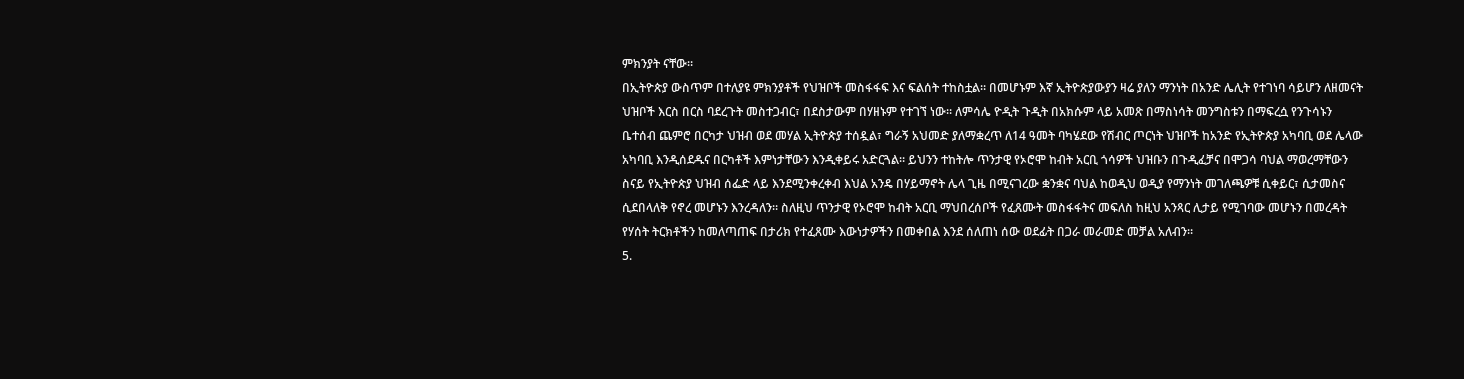ምክንያት ናቸው።
በኢትዮጵያ ውስጥም በተለያዩ ምክንያቶች የህዝቦች መስፋፋፍ እና ፍልሰት ተከስቷል። በመሆኑም እኛ ኢትዮጵያውያን ዛሬ ያለን ማንነት በአንድ ሌሊት የተገነባ ሳይሆን ለዘመናት ህዝቦች እርስ በርስ ባደረጉት መስተጋብር፣ በደስታውም በሃዘኑም የተገኘ ነው። ለምሳሌ ዮዲት ጉዲት በአክሱም ላይ አመጽ በማስነሳት መንግስቱን በማፍረሷ የንጉሳኑን ቤተሰብ ጨምሮ በርካታ ህዝብ ወደ መሃል ኢትዮጵያ ተሰዷል፣ ግራኝ አህመድ ያለማቋረጥ ለ14 ዓመት ባካሄደው የሽብር ጦርነት ህዝቦች ከአንድ የኢትዮጵያ አካባቢ ወደ ሌላው አካባቢ እንዲሰደዱና በርካቶች እምነታቸውን እንዲቀይሩ አድርጓል። ይህንን ተከትሎ ጥንታዊ የኦሮሞ ከብት አርቢ ጎሳዎች ህዝቡን በጉዲፈቻና በሞጋሳ ባህል ማወረማቸውን ስናይ የኢትዮጵያ ህዝብ ሰፌድ ላይ እንደሚንቀረቀብ እህል አንዴ በሃይማኖት ሌላ ጊዜ በሚናገረው ቋንቋና ባህል ከወዲህ ወዲያ የማንነት መገለጫዎቹ ሲቀይር፣ ሲታመስና ሲደበላለቅ የኖረ መሆኑን እንረዳለን። ስለዚህ ጥንታዊ የኦሮሞ ከብት አርቢ ማህበረሰቦች የፈጸሙት መስፋፋትና መፍለስ ከዚህ አንጻር ሊታይ የሚገባው መሆኑን በመረዳት የሃሰት ትርክቶችን ከመለጣጠፍ በታሪክ የተፈጸሙ እውነታዎችን በመቀበል እንደ ሰለጠነ ሰው ወደፊት በጋራ መራመድ መቻል አለብን።
5.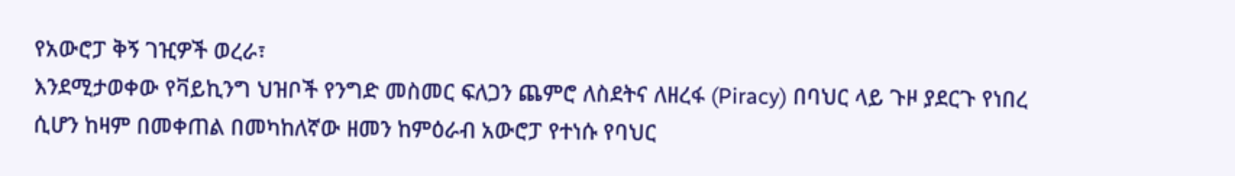የአውሮፓ ቅኝ ገዢዎች ወረራ፣
እንደሚታወቀው የቫይኪንግ ህዝቦች የንግድ መስመር ፍለጋን ጨምሮ ለስደትና ለዘረፋ (Piracy) በባህር ላይ ጉዞ ያደርጉ የነበረ ሲሆን ከዛም በመቀጠል በመካከለኛው ዘመን ከምዕራብ አውሮፓ የተነሱ የባህር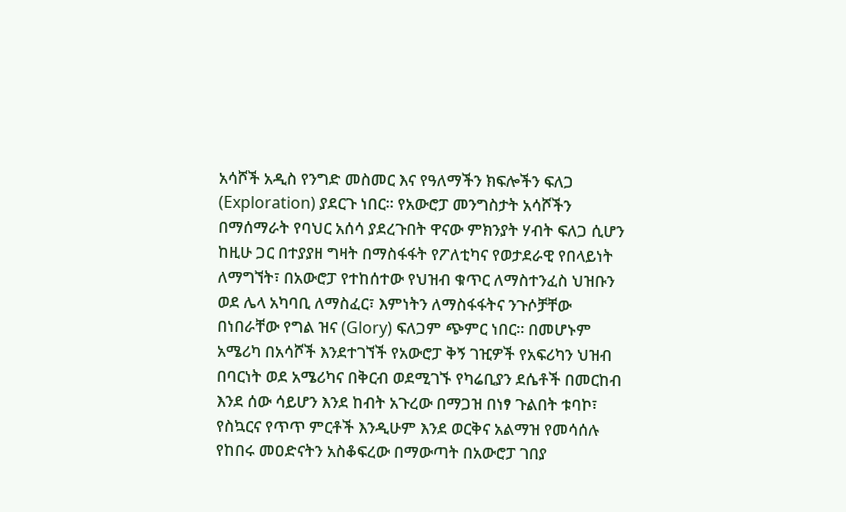አሳሾች አዲስ የንግድ መስመር እና የዓለማችን ክፍሎችን ፍለጋ (Exploration) ያደርጉ ነበር። የአውሮፓ መንግስታት አሳሾችን በማሰማራት የባህር አሰሳ ያደረጉበት ዋናው ምክንያት ሃብት ፍለጋ ሲሆን ከዚሁ ጋር በተያያዘ ግዛት በማስፋፋት የፖለቲካና የወታደራዊ የበላይነት ለማግኘት፣ በአውሮፓ የተከሰተው የህዝብ ቁጥር ለማስተንፈስ ህዝቡን ወደ ሌላ አካባቢ ለማስፈር፣ እምነትን ለማስፋፋትና ንጉሶቻቸው በነበራቸው የግል ዝና (Glory) ፍለጋም ጭምር ነበር። በመሆኑም አሜሪካ በአሳሾች እንደተገኘች የአውሮፓ ቅኝ ገዢዎች የአፍሪካን ህዝብ በባርነት ወደ አሜሪካና በቅርብ ወደሚገኙ የካሬቢያን ደሴቶች በመርከብ እንደ ሰው ሳይሆን እንደ ከብት አጉረው በማጋዝ በነፃ ጉልበት ቱባኮ፣ የስኳርና የጥጥ ምርቶች እንዲሁም እንደ ወርቅና አልማዝ የመሳሰሉ የከበሩ መዐድናትን አስቆፍረው በማውጣት በአውሮፓ ገበያ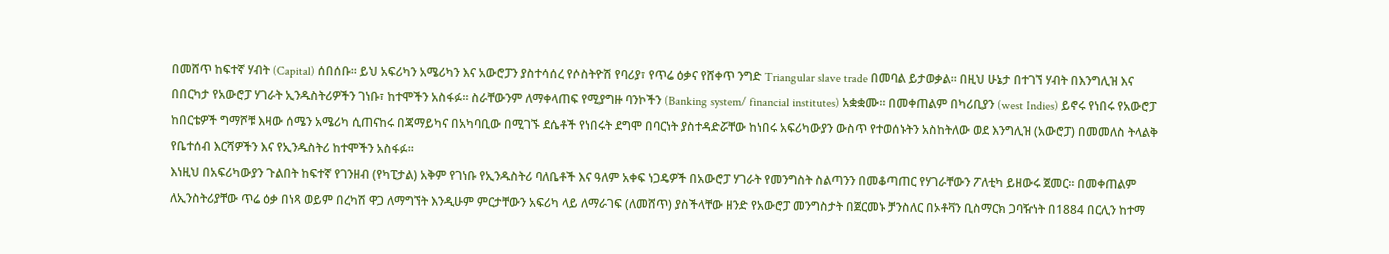በመሸጥ ከፍተኛ ሃብት (Capital) ሰበሰቡ። ይህ አፍሪካን አሜሪካን እና አውሮፓን ያስተሳሰረ የሶስትዮሽ የባሪያ፣ የጥሬ ዕቃና የሸቀጥ ንግድ Triangular slave trade በመባል ይታወቃል። በዚህ ሁኔታ በተገኘ ሃብት በእንግሊዝ እና በበርካታ የአውሮፓ ሃገራት ኢንዱስትሪዎችን ገነቡ፣ ከተሞችን አስፋፉ። ስራቸውንም ለማቀላጠፍ የሚያግዙ ባንኮችን (Banking system/ financial institutes) አቋቋሙ። በመቀጠልም በካሪቢያን (west Indies) ይኖሩ የነበሩ የአውሮፓ ከበርቴዎች ግማሾቹ እዛው ሰሜን አሜሪካ ሲጠናከሩ በጃማይካና በአካባቢው በሚገኙ ደሴቶች የነበሩት ደግሞ በባርነት ያስተዳድሯቸው ከነበሩ አፍሪካውያን ውስጥ የተወሰኑትን አስከትለው ወደ እንግሊዝ (አውሮፓ) በመመለስ ትላልቅ የቤተሰብ እርሻዎችን እና የኢንዱስትሪ ከተሞችን አስፋፉ።
እነዚህ በአፍሪካውያን ጉልበት ከፍተኛ የገንዘብ (የካፒታል) አቅም የገነቡ የኢንዱስትሪ ባለቤቶች እና ዓለም አቀፍ ነጋዴዎች በአውሮፓ ሃገራት የመንግስት ስልጣንን በመቆጣጠር የሃገራቸውን ፖለቲካ ይዘውሩ ጀመር። በመቀጠልም ለኢንስትሪያቸው ጥሬ ዕቃ በነጻ ወይም በረካሽ ዋጋ ለማግኘት እንዲሁም ምርታቸውን አፍሪካ ላይ ለማራገፍ (ለመሸጥ) ያስችላቸው ዘንድ የአውሮፓ መንግስታት በጀርመኑ ቻንስለር በኦቶቫን ቢስማርክ ጋባዥነት በ1884 በርሊን ከተማ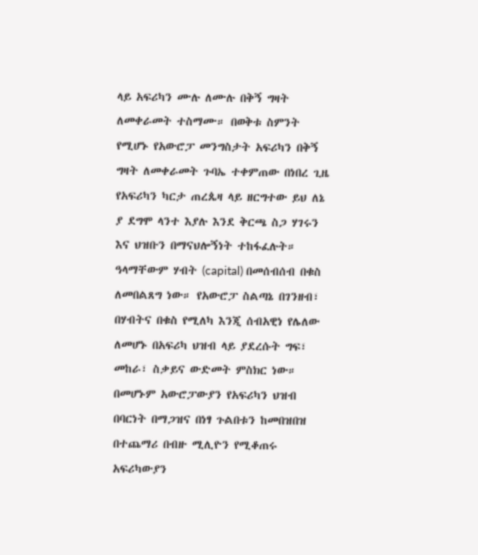ላይ አፍሪካን ሙሉ ለሙሉ በቅኝ ግዛት ለመቀራመት ተስማሙ። በወቅቱ ስምንት የሚሆኑ የአውሮፓ መንግስታት አፍሪካን በቅኝ ግዛት ለመቀራመት ጉባኤ ተቀምጠው በነበረ ጊዜ የአፍሪካን ካርታ ጠረጴዛ ላይ ዘርግተው ይህ ለኔ ያ ደግሞ ላንተ እያሉ እንደ ቅርጫ ስጋ ሃገሩን እና ህዝቡን በማናህሎኝነት ተከፋፈሉት። ዓላማቸውም ሃብት (capital) በመሰብሰብ በቁስ ለመበልጸግ ነው። የአውሮፓ ስልጣኔ በገንዘብ፣ በሃብትና በቁስ የሚለካ እንጂ ሰብአዊነ የሌለው ለመሆኑ በአፍሪካ ህዝብ ላይ ያደረሱት ግፍ፣ መከራ፣ ስቃይና ውድመት ምስክር ነው።
በመሆኑም አውሮፓውያን የአፍሪካን ህዝብ በባርነት በማጋዝና በነፃ ጉልበቱን ከመበዝበዝ በተጨማሪ በብዙ ሚሊዮን የሚቆጠሩ አፍሪካውያን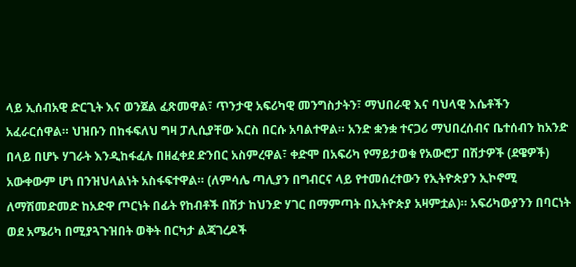ላይ ኢሰብአዊ ድርጊት እና ወንጀል ፈጽመዋል፣ ጥንታዊ አፍሪካዊ መንግስታትን፣ ማህበራዊ እና ባህላዊ እሴቶችን አፈራርሰዋል። ህዝቡን በከፋፍለህ ግዛ ፓሊሲያቸው እርስ በርሱ አባልተዋል። አንድ ቋንቋ ተናጋሪ ማህበረሰብና ቤተሰብን ከአንድ በላይ በሆኑ ሃገራት እንዲከፋፈሉ በዘፈቀደ ድንበር አስምረዋል፣ ቀድሞ በአፍሪካ የማይታወቁ የአውሮፓ በሽታዎች (ደዌዎች) አውቀውም ሆነ በንዝህላልነት አስፋፍተዋል። (ለምሳሌ ጣሊያን በግብርና ላይ የተመሰረተውን የኢትዮጵያን ኢኮኖሚ ለማሽመድመድ ከአድዋ ጦርነት በፊት የከብቶች በሽታ ከህንድ ሃገር በማምጣት በኢትዮጵያ አዛምቷል)። አፍሪካውያንን በባርነት ወደ አሜሪካ በሚያጓጉዝበት ወቅት በርካታ ልጃገረዶች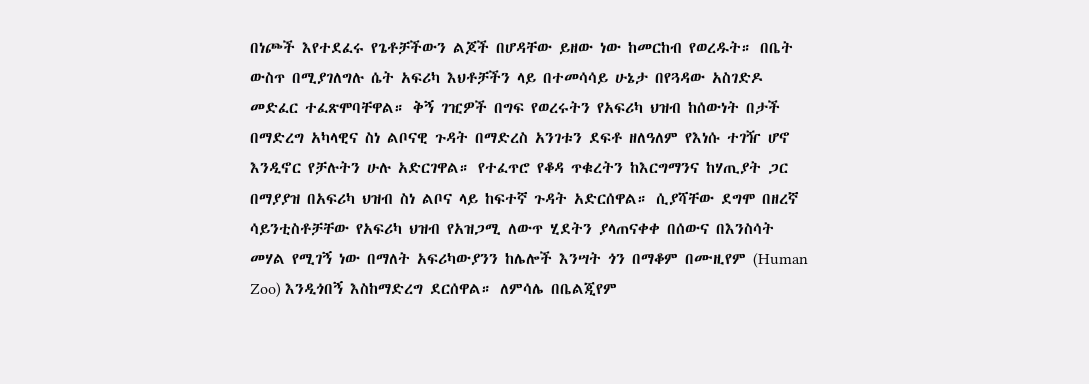በነጮች እየተደፈሩ የጌቶቻችውን ልጆች በሆዳቸው ይዘው ነው ከመርከብ የወረዱት። በቤት ውስጥ በሚያገለግሉ ሴት አፍሪካ እህቶቻችን ላይ በተመሳሳይ ሁኔታ በየጓዳው አስገድዶ መድፈር ተፈጽሞባቸዋል። ቅኝ ገዢዎች በግፍ የወረሩትን የአፍሪካ ህዝብ ከሰውነት በታች በማድረግ አካላዊና ስነ ልቦናዊ ጉዳት በማድረስ አንገቱን ደፍቶ ዘለዓለም የእነሱ ተገዥ ሆኖ እንዲኖር የቻሉትን ሁሉ አድርገዋል። የተፈጥሮ የቆዳ ጥቁረትን ከእርግማንና ከሃጢያት ጋር በማያያዝ በአፍሪካ ህዝብ ስነ ልቦና ላይ ከፍተኛ ጉዳት አድርሰዋል። ሲያሻቸው ደግሞ በዘረኛ ሳይንቲስቶቻቸው የአፍሪካ ህዝብ የአዝጋሚ ለውጥ ሂደትን ያላጠናቀቀ በሰውና በእንስሳት መሃል የሚገኝ ነው በማለት አፍሪካውያንን ከሌሎች እንሣት ጎን በማቆም በሙዚየም (Human Zoo) እንዲጎበኝ እስከማድረግ ደርሰዋል። ለምሳሌ በቤልጂየም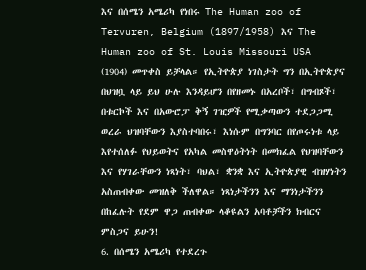እና በሰሜን አሜሪካ የነበሩ The Human zoo of Tervuren, Belgium (1897/1958) እና The Human zoo of St. Louis Missouri USA (1904) መጥቀስ ይቻላል። የኢትዮጵያ ነገስታት ግን በኢትዮጵያና በህዝቧ ላይ ይህ ሁሉ እንዳይሆን በየዘመኑ በአረቦች፣ በግብጾች፣ በቱርኮች እና በአውሮፓ ቅኝ ገዢዎች የሚቃጣውን ተደጋጋሚ ወረራ ህዝባቸውን እያስተባበሩ፣ እነሱም በግንባር በየጦሩነቱ ላይ እየተሰለፉ የህይወትና የአካል መስዋዕትነት በመክፈል የህዝባቸውን እና የሃገራቸውን ነጻነት፣ ባህል፣ ቋንቋ እና ኢትዮጵያዊ ብዝሃነትን አስጠብቀው መዝለቅ ችለዋል። ነጻነታችንን እና ማንነታችንን በከፈሉት የደም ዋጋ ጠብቀው ላቆዩልን አባቶቻችን ክብርና ምስጋና ይሁን!
6. በሰሜን አሜሪካ የተደረጉ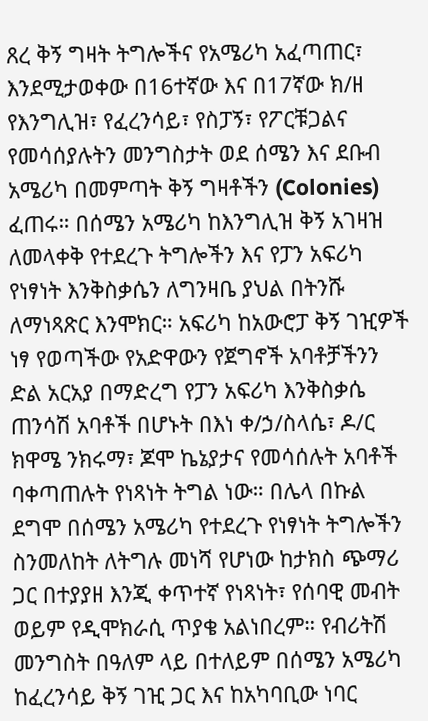ጸረ ቅኝ ግዛት ትግሎችና የአሜሪካ አፈጣጠር፣
እንደሚታወቀው በ16ተኛው እና በ17ኛው ክ/ዘ የእንግሊዝ፣ የፈረንሳይ፣ የስፓኝ፣ የፖርቹጋልና የመሳሰያሉትን መንግስታት ወደ ሰሜን እና ደቡብ አሜሪካ በመምጣት ቅኝ ግዛቶችን (Colonies) ፈጠሩ። በሰሜን አሜሪካ ከእንግሊዝ ቅኝ አገዛዝ ለመላቀቅ የተደረጉ ትግሎችን እና የፓን አፍሪካ የነፃነት እንቅስቃሴን ለግንዛቤ ያህል በትንሹ ለማነጻጽር እንሞክር። አፍሪካ ከአውሮፓ ቅኝ ገዢዎች ነፃ የወጣችው የአድዋውን የጀግኖች አባቶቻችንን ድል አርአያ በማድረግ የፓን አፍሪካ እንቅስቃሴ ጠንሳሽ አባቶች በሆኑት በእነ ቀ/ኃ/ስላሴ፣ ዶ/ር ክዋሜ ንክሩማ፣ ጆሞ ኬኔያታና የመሳሰሉት አባቶች ባቀጣጠሉት የነጻነት ትግል ነው። በሌላ በኩል ደግሞ በሰሜን አሜሪካ የተደረጉ የነፃነት ትግሎችን ስንመለከት ለትግሉ መነሻ የሆነው ከታክስ ጭማሪ ጋር በተያያዘ እንጂ ቀጥተኛ የነጻነት፣ የሰባዊ መብት ወይም የዲሞክራሲ ጥያቄ አልነበረም። የብሪትሽ መንግስት በዓለም ላይ በተለይም በሰሜን አሜሪካ ከፈረንሳይ ቅኝ ገዢ ጋር እና ከአካባቢው ነባር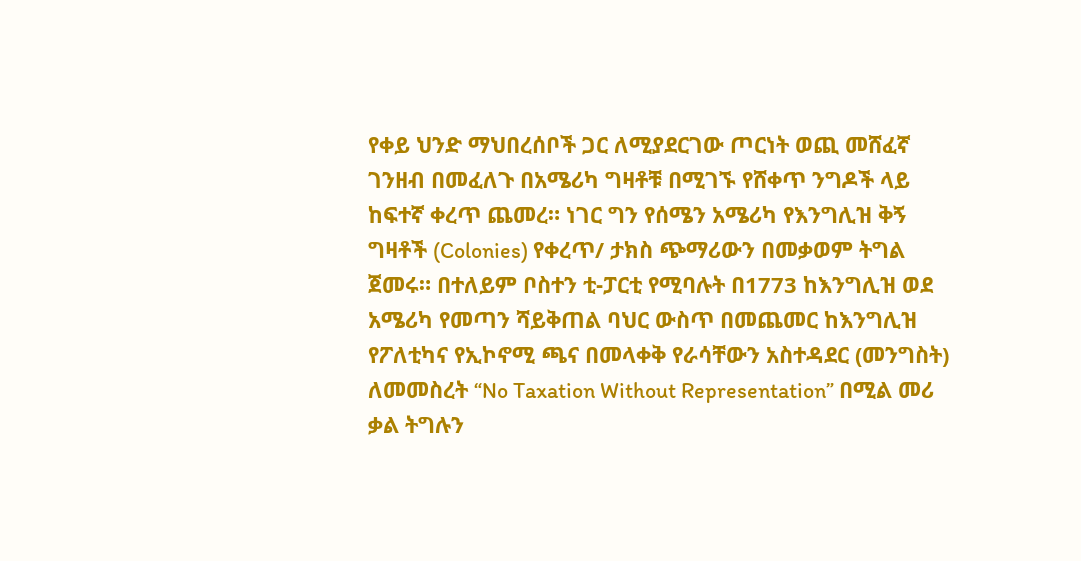የቀይ ህንድ ማህበረሰቦች ጋር ለሚያደርገው ጦርነት ወጪ መሸፈኛ ገንዘብ በመፈለጉ በአሜሪካ ግዛቶቹ በሚገኙ የሸቀጥ ንግዶች ላይ ከፍተኛ ቀረጥ ጨመረ። ነገር ግን የሰሜን አሜሪካ የእንግሊዝ ቅኝ ግዛቶች (Colonies) የቀረጥ/ ታክስ ጭማሪውን በመቃወም ትግል ጀመሩ። በተለይም ቦስተን ቲ-ፓርቲ የሚባሉት በ1773 ከእንግሊዝ ወደ አሜሪካ የመጣን ሻይቅጠል ባህር ውስጥ በመጨመር ከእንግሊዝ የፖለቲካና የኢኮኖሚ ጫና በመላቀቅ የራሳቸውን አስተዳደር (መንግስት) ለመመስረት “No Taxation Without Representation” በሚል መሪ ቃል ትግሉን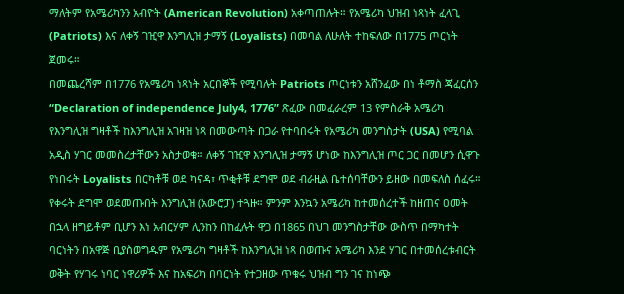ማለትም የአሜሪካንን አብዮት (American Revolution) አቀጣጠሉት። የአሜሪካ ህዝብ ነጻነት ፈላጊ (Patriots) እና ለቀኝ ገዢዋ እንግሊዝ ታማኝ (Loyalists) በመባል ለሁለት ተከፍለው በ1775 ጦርነት ጀመሩ።
በመጨረሻም በ1776 የአሜሪካ ነጻነት አርበኞች የሚባሉት Patriots ጦርነቱን አሸንፈው በነ ቶማስ ጃፈርሰን “Declaration of independence July4, 1776” ጽፈው በመፈራረም 13 የምስራቅ አሜሪካ የእንግሊዝ ግዛቶች ከእንግሊዝ አገዛዝ ነጻ በመውጣት በጋራ የተባበሩት የአሜሪካ መንግስታት (USA) የሚባል አዲስ ሃገር መመስረታቸውን አስታወቁ። ለቀኝ ገዢዋ እንግሊዝ ታማኝ ሆነው ከእንግሊዝ ጦር ጋር በመሆን ሲዋጉ የነበሩት Loyalists በርካቶቹ ወደ ካናዳ፣ ጥቂቶቹ ደግሞ ወደ ብራዚል ቤተሰባቸውን ይዘው በመፍለስ ሰፈሩ። የቀሩት ደግሞ ወደመጡበት እንግሊዝ (አውሮፓ) ተጓዙ። ምንም እንኳን አሜሪካ ከተመሰረተች ከዘጠና ዐመት በኋላ ዘግይቶም ቢሆን እነ አብርሃም ሊንከን በከፈሉት ዋጋ በ1865 በህገ መንግስታቸው ውስጥ በማካተት ባርነትን በአዋጅ ቢያስወግዱም የአሜሪካ ግዛቶች ከእንግሊዝ ነጻ በወጡና አሜሪካ እንደ ሃገር በተመሰረቱብርት ወቅት የሃገሩ ነባር ነዋሪዎች እና ከአፍሪካ በባርነት የተጋዘው ጥቁሩ ህዝብ ግን ገና ከነጭ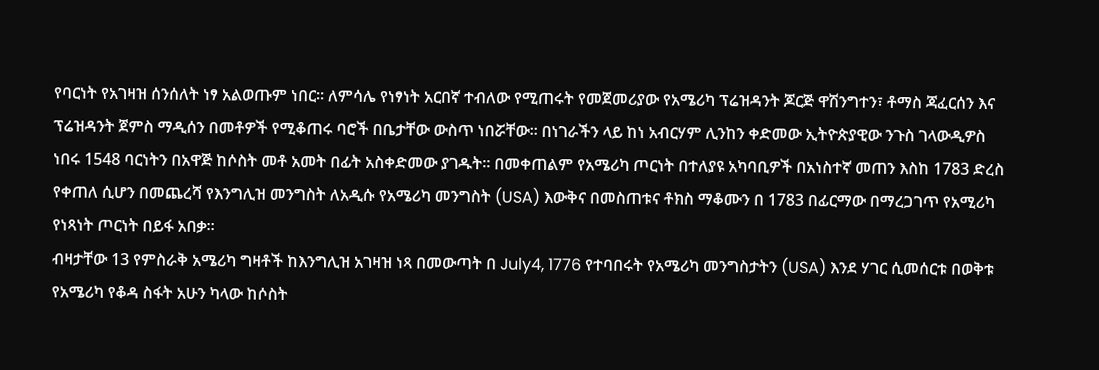የባርነት የአገዛዝ ሰንሰለት ነፃ አልወጡም ነበር። ለምሳሌ የነፃነት አርበኛ ተብለው የሚጠሩት የመጀመሪያው የአሜሪካ ፕሬዝዳንት ጆርጅ ዋሽንግተን፣ ቶማስ ጃፈርሰን እና ፕሬዝዳንት ጀምስ ማዲሰን በመቶዎች የሚቆጠሩ ባሮች በቤታቸው ውስጥ ነበሯቸው። በነገራችን ላይ ከነ አብርሃም ሊንከን ቀድመው ኢትዮጵያዊው ንጉስ ገላውዲዎስ ነበሩ 1548 ባርነትን በአዋጅ ከሶስት መቶ አመት በፊት አስቀድመው ያገዱት። በመቀጠልም የአሜሪካ ጦርነት በተለያዩ አካባቢዎች በአነስተኛ መጠን እስከ 1783 ድረስ የቀጠለ ሲሆን በመጨረሻ የእንግሊዝ መንግስት ለአዲሱ የአሜሪካ መንግስት (USA) እውቅና በመስጠቱና ቶክስ ማቆሙን በ 1783 በፊርማው በማረጋገጥ የአሚሪካ የነጻነት ጦርነት በይፋ አበቃ።
ብዛታቸው 13 የምስራቅ አሜሪካ ግዛቶች ከእንግሊዝ አገዛዝ ነጻ በመውጣት በ July4, 1776 የተባበሩት የአሜሪካ መንግስታትን (USA) እንደ ሃገር ሲመሰርቱ በወቅቱ የአሜሪካ የቆዳ ስፋት አሁን ካላው ከሶስት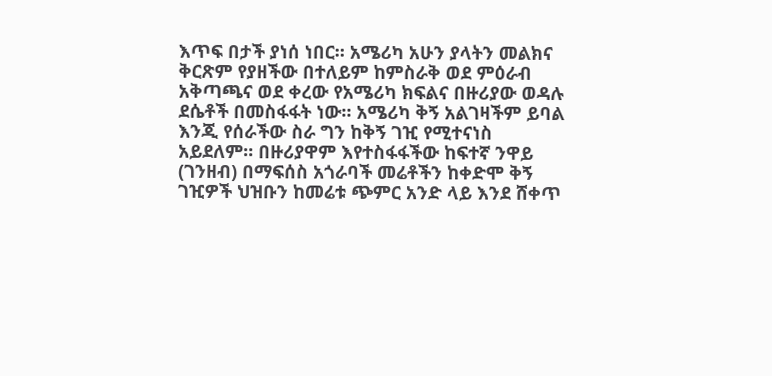እጥፍ በታች ያነሰ ነበር። አሜሪካ አሁን ያላትን መልክና ቅርጽም የያዘችው በተለይም ከምስራቅ ወደ ምዕራብ አቅጣጫና ወደ ቀረው የአሜሪካ ክፍልና በዙሪያው ወዳሉ ደሴቶች በመስፋፋት ነው። አሜሪካ ቅኝ አልገዛችም ይባል እንጂ የሰራችው ስራ ግን ከቅኝ ገዢ የሚተናነስ አይደለም። በዙሪያዋም እየተስፋፋችው ከፍተኛ ንዋይ (ገንዘብ) በማፍሰስ አጎራባች መሬቶችን ከቀድሞ ቅኝ ገዢዎች ህዝቡን ከመሬቱ ጭምር አንድ ላይ እንደ ሸቀጥ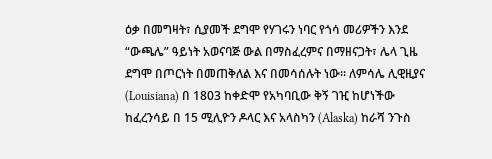ዕቃ በመግዛት፣ ሲያመች ደግሞ የሃገሩን ነባር የጎሳ መሪዎችን እንደ “ውጫሌ” ዓይነት አወናባጅ ውል በማስፈረምና በማዘናጋት፣ ሌላ ጊዜ ደግሞ በጦርነት በመጠቅለል እና በመሳሰሉት ነው። ለምሳሌ ሊዊዚያና (Louisiana) በ 1803 ከቀድሞ የአካባቢው ቅኝ ገዢ ከሆነችው ከፈረንሳይ በ 15 ሚሊዮን ዶላር እና አላስካን (Alaska) ከራሻ ንጉስ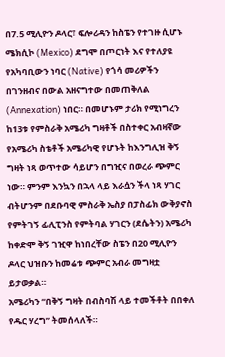በ7.5 ሚሊዮን ዶላር፣ ፍሎሪዳን ከስፔን የተገዙ ሲሆኑ ሜክሲኮ (Mexico) ደግሞ በጦርነት እና የተለያዩ የአካባቢውን ነባር (Native) የጎሳ መሪዎችን በገንዘብና በውል አዘናግተው በመጠቅለል (Annexation) ነበር። በመሆኑም ታሪክ የሚነግረን ከ13ቱ የምስራቅ አሜሪካ ግዛቶች በስተቀር አብዛኛው የአሜሪካ ስቴቶች አሜሪካዊ የሆኑት ከእንግሊዝ ቅኝ ግዛት ነጻ ወጥተው ሳይሆን በግዢና በወረራ ጭምር ነው። ምንም እንኳን በኋላ ላይ እራሷን ችላ ነጻ ሃገር ብትሆንም በደቡባዊ ምስራቅ ኤስያ በፓስፊክ ውቅያኖስ የምትገኝ ፊሊፒንስ የምትባል ሃገርን (ደሴትን) አሜሪካ ከቀድሞ ቅኝ ገዢዋ ከነበረቸው ስፔን በ20 ሚሊዮን ዶላር ህዝቡን ከመሬቱ ጭምር አብራ መግዛቷ ይታወቃል።
አሜሪካን “በቅኝ ግዛት በብስባሽ ላይ ተመችቶት በበቀለ የዱር ሃረግ” ትመሰላለች።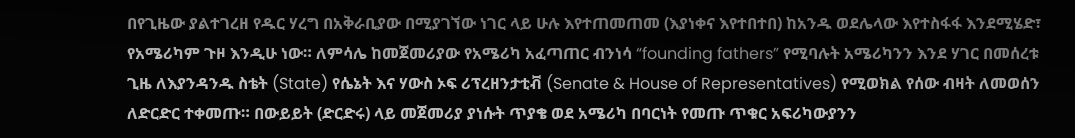በየጊዜው ያልተገረዘ የዱር ሃረግ በአቅራቢያው በሚያገኘው ነገር ላይ ሁሉ እየተጠመጠመ (እያነቀና እየተበተበ) ከአንዱ ወደሌላው እየተስፋፋ እንደሚሄድ፣ የአሜሪካም ጉዞ እንዲሁ ነው። ለምሳሌ ከመጀመሪያው የአሜሪካ አፈጣጠር ብንነሳ “founding fathers” የሚባሉት አሜሪካንን እንደ ሃገር በመሰረቱ ጊዜ ለእያንዳንዱ ስቴት (State) የሴኔት እና ሃውስ ኦፍ ሪፕረዘንታቲቭ (Senate & House of Representatives) የሚወክል የሰው ብዛት ለመወሰን ለድርድር ተቀመጡ። በውይይት (ድርድሩ) ላይ መጀመሪያ ያነሱት ጥያቄ ወደ አሜሪካ በባርነት የመጡ ጥቁር አፍሪካውያንን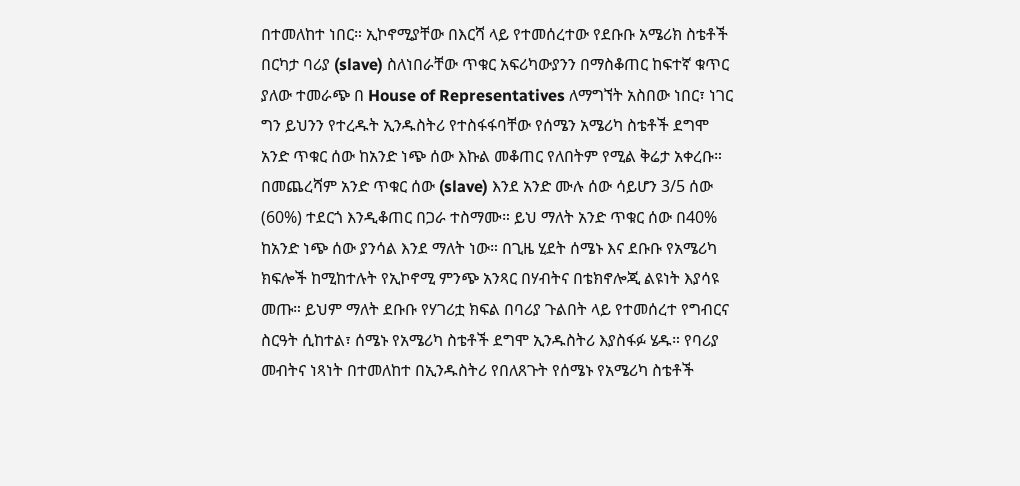በተመለከተ ነበር። ኢኮኖሚያቸው በእርሻ ላይ የተመሰረተው የደቡቡ አሜሪክ ስቴቶች በርካታ ባሪያ (slave) ስለነበራቸው ጥቁር አፍሪካውያንን በማስቆጠር ከፍተኛ ቁጥር ያለው ተመራጭ በ House of Representatives ለማግኘት አስበው ነበር፣ ነገር ግን ይህንን የተረዱት ኢንዱስትሪ የተስፋፋባቸው የሰሜን አሜሪካ ስቴቶች ደግሞ አንድ ጥቁር ሰው ከአንድ ነጭ ሰው እኩል መቆጠር የለበትም የሚል ቅሬታ አቀረቡ። በመጨረሻም አንድ ጥቁር ሰው (slave) እንደ አንድ ሙሉ ሰው ሳይሆን 3/5 ሰው (60%) ተደርጎ እንዲቆጠር በጋራ ተስማሙ። ይህ ማለት አንድ ጥቁር ሰው በ40% ከአንድ ነጭ ሰው ያንሳል እንደ ማለት ነው። በጊዜ ሂደት ሰሜኑ እና ደቡቡ የአሜሪካ ክፍሎች ከሚከተሉት የኢኮኖሚ ምንጭ አንጻር በሃብትና በቴክኖሎጂ ልዩነት እያሳዩ መጡ። ይህም ማለት ደቡቡ የሃገሪቷ ክፍል በባሪያ ጉልበት ላይ የተመሰረተ የግብርና ስርዓት ሲከተል፣ ሰሜኑ የአሜሪካ ስቴቶች ደግሞ ኢንዱስትሪ እያስፋፉ ሄዱ። የባሪያ መብትና ነጻነት በተመለከተ በኢንዱስትሪ የበለጸጉት የሰሜኑ የአሜሪካ ስቴቶች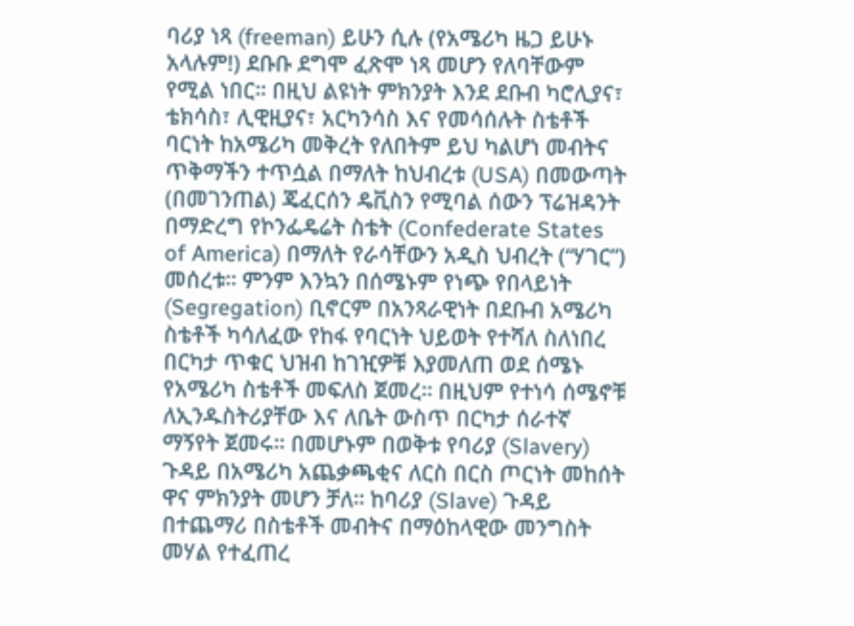ባሪያ ነጻ (freeman) ይሁን ሲሉ (የአሜሪካ ዜጋ ይሁኑ አላሉም!) ደቡቡ ደግሞ ፈጽሞ ነጻ መሆን የለባቸውም የሚል ነበር። በዚህ ልዩነት ምክንያት እንደ ደቡብ ካሮሊያና፣ ቴክሳስ፣ ሊዊዚያና፣ አርካንሳስ እና የመሳሰሉት ስቴቶች ባርነት ከአሜሪካ መቅረት የለበትም ይህ ካልሆነ መብትና ጥቅማችን ተጥሷል በማለት ከህብረቱ (USA) በመውጣት (በመገንጠል) ጄፈርሰን ዴቪስን የሚባል ሰውን ፕሬዝዳንት በማድረግ የኮንፌዴሬት ስቴት (Confederate States of America) በማለት የራሳቸውን አዲስ ህብረት (“ሃገር”) መሰረቱ። ምንም እንኳን በሰሜኑም የነጭ የበላይነት (Segregation) ቢኖርም በአንጻራዊነት በደቡብ አሜሪካ ስቴቶች ካሳለፈው የከፋ የባርነት ህይወት የተሻለ ስለነበረ በርካታ ጥቁር ህዝብ ከገዢዎቹ እያመለጠ ወደ ሰሜኑ የአሜሪካ ስቴቶች መፍለስ ጀመረ። በዚህም የተነሳ ሰሜኖቹ ለኢንዱስትሪያቸው እና ለቤት ውስጥ በርካታ ሰራተኛ ማኝየት ጀመሩ። በመሆኑም በወቅቱ የባሪያ (Slavery) ጉዳይ በአሜሪካ አጨቃጫቂና ለርስ በርስ ጦርነት መከሰት ዋና ምክንያት መሆን ቻለ። ከባሪያ (Slave) ጉዳይ በተጨማሪ በስቴቶች መብትና በማዕከላዊው መንግስት መሃል የተፈጠረ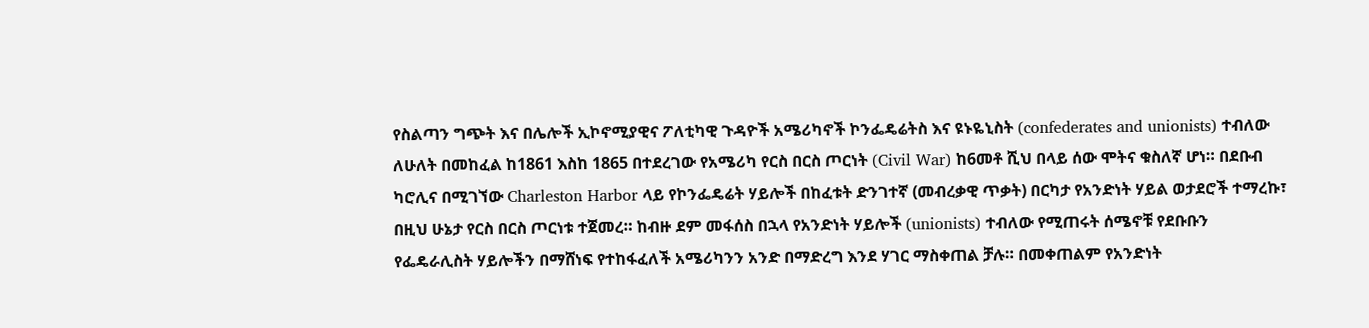የስልጣን ግጭት እና በሌሎች ኢኮኖሚያዊና ፖለቲካዊ ጉዳዮች አሜሪካኖች ኮንፌዴሬትስ እና ዩኑዬኒስት (confederates and unionists) ተብለው ለሁለት በመከፈል ከ1861 እስከ 1865 በተደረገው የአሜሪካ የርስ በርስ ጦርነት (Civil War) ከ6መቶ ሺህ በላይ ሰው ሞትና ቁስለኛ ሆነ። በደቡብ ካሮሊና በሚገኘው Charleston Harbor ላይ የኮንፌዴሬት ሃይሎች በከፈቱት ድንገተኛ (መብረቃዊ ጥቃት) በርካታ የአንድነት ሃይል ወታደሮች ተማረኩ፣ በዚህ ሁኔታ የርስ በርስ ጦርነቱ ተጀመረ። ከብዙ ደም መፋሰስ በኋላ የአንድነት ሃይሎች (unionists) ተብለው የሚጠሩት ሰሜኖቹ የደቡቡን የፌዴራሊስት ሃይሎችን በማሸነፍ የተከፋፈለች አሜሪካንን አንድ በማድረግ እንደ ሃገር ማስቀጠል ቻሉ። በመቀጠልም የአንድነት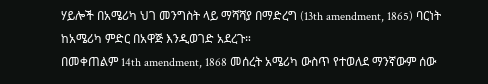ሃይሎች በአሜሪካ ህገ መንግስት ላይ ማሻሻያ በማድረግ (13th amendment, 1865) ባርነት ከአሜሪካ ምድር በአዋጅ እንዲወገድ አደረጉ።
በመቀጠልም 14th amendment, 1868 መሰረት አሜሪካ ውስጥ የተወለደ ማንኛውም ሰው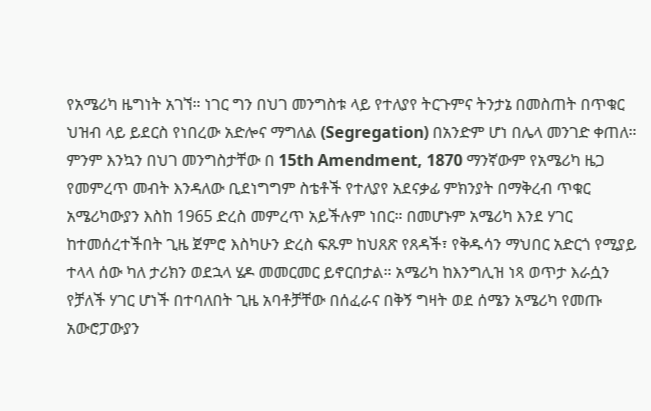የአሜሪካ ዜግነት አገኘ። ነገር ግን በህገ መንግስቱ ላይ የተለያየ ትርጉምና ትንታኔ በመስጠት በጥቁር ህዝብ ላይ ይደርስ የነበረው አድሎና ማግለል (Segregation) በአንድም ሆነ በሌላ መንገድ ቀጠለ። ምንም እንኳን በህገ መንግስታቸው በ 15th Amendment, 1870 ማንኛውም የአሜሪካ ዜጋ የመምረጥ መብት እንዳለው ቢደነግግም ስቴቶች የተለያየ አደናቃፊ ምክንያት በማቅረብ ጥቁር አሜሪካውያን እስከ 1965 ድረስ መምረጥ አይችሉም ነበር። በመሆኑም አሜሪካ እንደ ሃገር ከተመሰረተችበት ጊዜ ጀምሮ እስካሁን ድረስ ፍጹም ከህጸጽ የጸዳች፣ የቅዱሳን ማህበር አድርጎ የሚያይ ተላላ ሰው ካለ ታሪክን ወደኋላ ሄዶ መመርመር ይኖርበታል። አሜሪካ ከእንግሊዝ ነጻ ወጥታ እራሷን የቻለች ሃገር ሆነች በተባለበት ጊዜ አባቶቻቸው በሰፈራና በቅኝ ግዛት ወደ ሰሜን አሜሪካ የመጡ አውሮፓውያን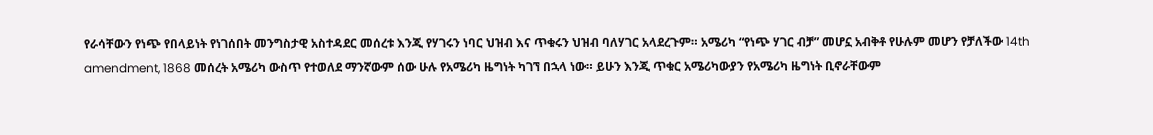የራሳቸውን የነጭ የበላይነት የነገሰበት መንግስታዊ አስተዳደር መሰረቱ እንጂ የሃገሩን ነባር ህዝብ እና ጥቁሩን ህዝብ ባለሃገር አላደረጉም። አሜሪካ “የነጭ ሃገር ብቻ” መሆኗ አብቅቶ የሁሉም መሆን የቻለችው 14th amendment, 1868 መሰረት አሜሪካ ውስጥ የተወለደ ማንኛውም ሰው ሁሉ የአሜሪካ ዜግነት ካገኘ በኋላ ነው። ይሁን እንጂ ጥቁር አሜሪካውያን የአሜሪካ ዜግነት ቢኖራቸውም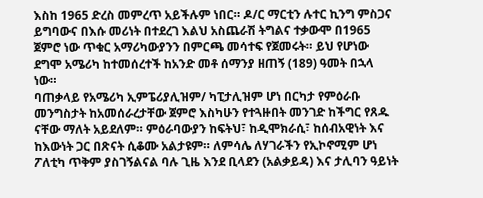እስከ 1965 ድረስ መምረጥ አይችሉም ነበር። ዶ/ር ማርቲን ሉተር ኪንግ ምስጋና ይግባውና በእሱ መሪነት በተደረገ እልህ አስጨራሽ ትግልና ተቃውሞ በ1965 ጀምሮ ነው ጥቁር አማሪካውያንን በምርጫ መሳተፍ የጀመሩት። ይህ የሆነው ደግሞ አሜሪካ ከተመሰረተች ከአንድ መቶ ሰማንያ ዘጠኝ (189) ዓመት በኋላ ነው።
ባጠቃላይ የአሜሪካ ኢምፔሪያሊዝም/ ካፒታሊዝም ሆነ በርካታ የምዕራቡ መንግስታት ከአመሰራረታቸው ጀምሮ እስካሁን የተጓዙበት መንገድ ከችግር የጸዱ ናቸው ማለት አይደለም። ምዕራባውያን ከፍትህ፣ ከዲሞክራሲ፣ ከሰብአዊነት እና ከእውነት ጋር በጽናት ሲቆሙ አልታዩም። ለምሳሌ ለሃገራችን የኢኮኖሚም ሆነ ፖለቲካ ጥቅም ያስገኝልናል ባሉ ጊዜ እንደ ቢላደን (አልቃይዳ) እና ታሊባን ዓይነት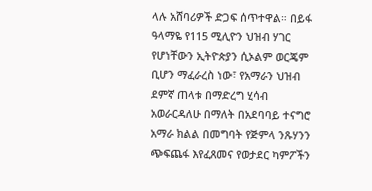ላሉ አሸባሪዎች ድጋፍ ሰጥተዋል። በይፋ ዓላማዬ የ115 ሚሊዮን ህዝብ ሃገር የሆነቸውን ኢትዮጵያን ሲኦልም ወርጄም ቢሆን ማፈራረስ ነው፣ የአማራን ህዝብ ደምኛ ጠላቱ በማድረግ ሂሳብ አወራርዳለሁ በማለት በአደባባይ ተናግሮ አማራ ክልል በመግባት የጅምላ ንጹሃንን ጭፍጨፋ እየፈጸመና የወታደር ካምፖችን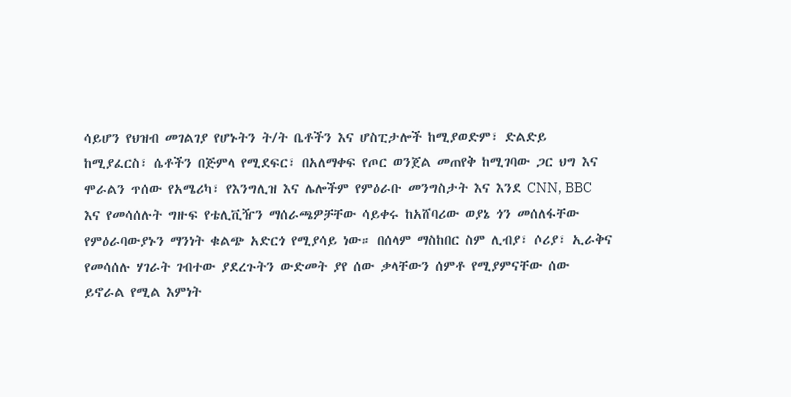ሳይሆን የህዝብ መገልገያ የሆኑትን ት/ት ቤቶችን እና ሆስፒታሎች ከሚያወድም፣ ድልድይ ከሚያፈርስ፣ ሴቶችን በጅምላ የሚደፍር፣ በአለማቀፍ የጦር ወንጀል መጠየቅ ከሚገባው ጋር ህግ እና ሞራልን ጥሰው የአሜሪካ፣ የእንግሊዝ እና ሌሎችም የምዕራቡ መንግስታት እና እንደ CNN, BBC እና የመሳሰሉት ግዙፍ የቴሊቪዥን ማሰራጫዎቻቸው ሳይቀሩ ከአሸባሪው ወያኔ ጎን መሰለፋቸው የምዕራባውያኑን ማንነት ቁልጭ አድርጎ የሚያሳይ ነው። በሰላም ማስከበር ስም ሊብያ፣ ሶሪያ፣ ኢራቅና የመሳሰሉ ሃገራት ገብተው ያደረጉትን ውድመት ያየ ሰው ቃላቸውን ሰምቶ የሚያምናቸው ሰው ይኖራል የሚል እምነት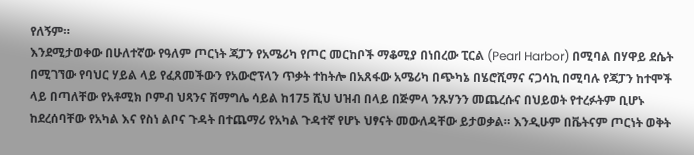የለኝም።
እንደሚታወቀው በሁለተኛው የዓለም ጦርነት ጃፓን የአሜሪካ የጦር መርከቦች ማቆሚያ በነበረው ፒርል (Pearl Harbor) በሚባል በሃዋይ ደሴት በሚገኘው የባህር ሃይል ላይ የፈጸመችውን የአውሮፕላን ጥቃት ተከትሎ በአጸፋው አሜሪካ በጭካኔ በሄሮሺማና ናጋሳኪ በሚባሉ የጃፓን ከተሞች ላይ በጣለቸው የአቶሚክ ቦምብ ህጻንና ሽማግሌ ሳይል ከ175 ሺህ ህዝብ በላይ በጅምላ ንጹሃንን መጨረሱና በህይወት የተረፉትም ቢሆኑ ከደረሰባቸው የአካል እና የስነ ልቦና ጉዳት በተጨማሪ የአካል ጉዳተኛ የሆኑ ህፃናት መውለዳቸው ይታወቃል። እንዲሁም በቬትናም ጦርነት ወቅት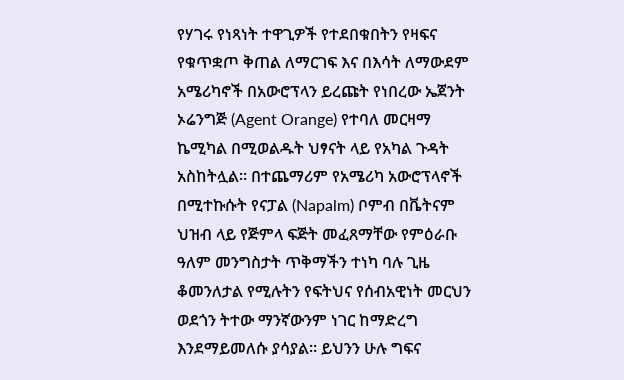የሃገሩ የነጻነት ተዋጊዎች የተደበቁበትን የዛፍና የቁጥቋጦ ቅጠል ለማርገፍ እና በእሳት ለማውደም አሜሪካኖች በአውሮፕላን ይረጩት የነበረው ኤጀንት ኦሬንግጅ (Agent Orange) የተባለ መርዛማ ኬሚካል በሚወልዱት ህፃናት ላይ የአካል ጉዳት አስከትሏል። በተጨማሪም የአሜሪካ አውሮፕላኖች በሚተኩሱት የናፓል (Napalm) ቦምብ በቬትናም ህዝብ ላይ የጅምላ ፍጅት መፈጸማቸው የምዕራቡ ዓለም መንግስታት ጥቅማችን ተነካ ባሉ ጊዜ ቆመንለታል የሚሉትን የፍትህና የሰብአዊነት መርህን ወደጎን ትተው ማንኛውንም ነገር ከማድረግ እንደማይመለሱ ያሳያል። ይህንን ሁሉ ግፍና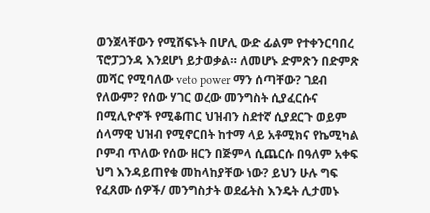ወንጀላቸውን የሚሸፍኑት በሆሊ ውድ ፊልም የተቀንርባበረ ፕሮፓጋንዳ እንደሆነ ይታወቃል። ለመሆኑ ድምጽን በድምጽ መሻር የሚባለው veto power ማን ሰጣቸው? ገደብ የለውም? የሰው ሃገር ወረው መንግስት ሲያፈርሱና በሚሊዮኖች የሚቆጠር ህዝብን ስደተኛ ሲያደርጉ ወይም ሰላማዊ ህዝብ የሚኖርበት ከተማ ላይ አቶሚክና የኬሚካል ቦምብ ጥለው የሰው ዘርን በጅምላ ሲጨርሱ በዓለም አቀፍ ህግ እንዳይጠየቁ መከላከያቸው ነው? ይህን ሁሉ ግፍ የፈጸሙ ሰዎች/ መንግስታት ወደፊትስ እንዴት ሊታመኑ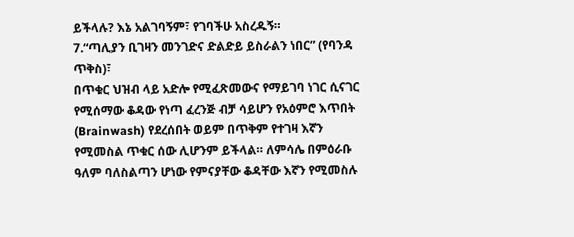ይችላሉ? እኔ አልገባኝም፣ የገባችሁ አስረዱኝ።
7.“ጣሊያን ቢገዛን መንገድና ድልድይ ይስራልን ነበር” (የባንዳ ጥቅስ)፣
በጥቁር ህዝብ ላይ አድሎ የሚፈጽመውና የማይገባ ነገር ሲናገር የሚሰማው ቆዳው የነጣ ፈረንጅ ብቻ ሳይሆን የአዕምሮ እጥበት (Brainwash) የደረሰበት ወይም በጥቅም የተገዛ እኛን የሚመስል ጥቁር ሰው ሊሆንም ይችላል። ለምሳሌ በምዕራቡ ዓለም ባለስልጣን ሆነው የምናያቸው ቆዳቸው እኛን የሚመስሉ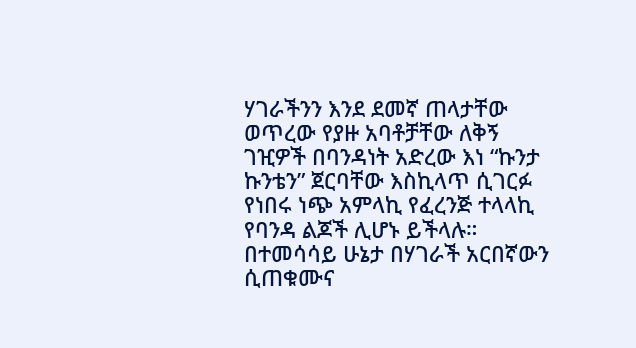ሃገራችንን እንደ ደመኛ ጠላታቸው ወጥረው የያዙ አባቶቻቸው ለቅኝ ገዢዎች በባንዳነት አድረው እነ “ኩንታ ኩንቴን” ጀርባቸው እስኪላጥ ሲገርፉ የነበሩ ነጭ አምላኪ የፈረንጅ ተላላኪ የባንዳ ልጆች ሊሆኑ ይችላሉ። በተመሳሳይ ሁኔታ በሃገራች አርበኛውን ሲጠቁሙና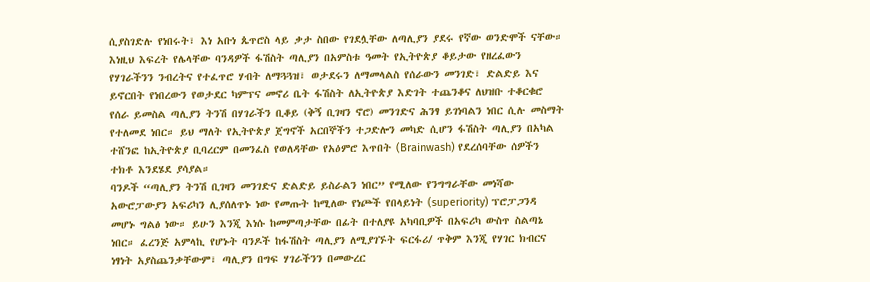ሲያስገድሉ የነበሩት፣ እነ አቡነ ጴጥሮስ ላይ ቃታ ስበው የገደሏቸው ለጣሊያን ያደሩ የኛው ወንድሞች ናቸው። እነዚህ እፍረት የሌላቸው ባንዳዎች ፋሽስት ጣሊያን በአምስቱ ዓመት የኢትዮጵያ ቆይታው የዘረፈውን የሃገራችንን ንብረትና የተፈጥሮ ሃብት ለማጓጓዝ፣ ወታደሩን ለማመላልስ የሰራውን መንገድ፣ ድልድይ እና ይኖርበት የነበረውን የወታደር ካምፕና መኖሪ ቤት ፋሽስት ለኢትዮጵያ እድገት ተጨንቆና ለህዝቡ ተቆርቁሮ የሰራ ይመስል ጣሊያን ትንሽ በሃገራችን ቢቆይ (ቅኝ ቢገዛን ኖሮ) መንገድና ሕንፃ ይገነባልን ነበር ሲሉ መስማት የተለመደ ነበር። ይህ ማለት የኢትዮጵያ ጀግኖች አርበኞችን ተጋድሎን መካድ ሲሆን ፋሽስት ጣሊያን በአካል ተሸንፎ ከኢትዮጵያ ቢባረርም በመንፈስ የወለዳቸው የአዕምሮ እጥበት (Brainwash) የደረሰባቸው ሰዎችን ተክቶ እንደሄደ ያሳያል።
ባንዶች “ጣሊያን ትንሽ ቢገዛን መንገድና ድልድይ ይስራልን ነበር” የሚለው የንግግራቸው መነሻው አውሮፓውያን አፍሪካን ሊያሰለጥኑ ነው የመጡት ከሚለው የነጮች የበላይነት (superiority) ፕሮፓጋንዳ መሆኑ ግልፅ ነው። ይሁን እንጂ እነሱ ከመምጣታቸው በፊት በተለያዩ አካባቢዎች በአፍሪካ ውስጥ ስልጣኔ ነበር። ፈረንጅ አምላኪ የሆኑት ባንዶች ከፋሽስት ጣሊያን ለሚያገኙት ፍርፋሪ/ ጥቅም እንጂ የሃገር ክብርና ነፃነት አያስጨንቃቸውም፣ ጣሊያን በግፍ ሃገራችንን በመውረር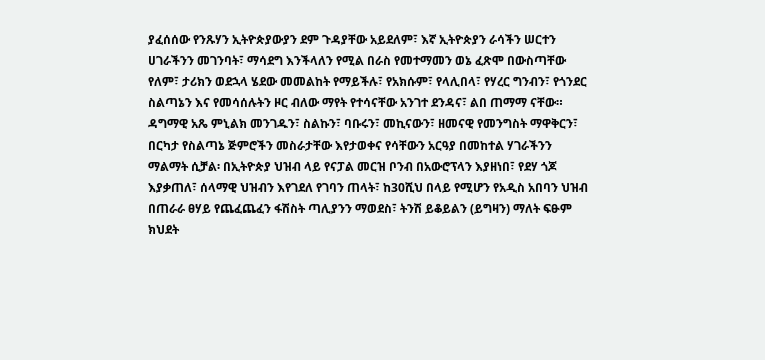ያፈሰሰው የንጹሃን ኢትዮጵያውያን ደም ጉዳያቸው አይደለም፣ እኛ ኢትዮጵያን ራሳችን ሠርተን ሀገራችንን መገንባት፣ ማሳደግ እንችላለን የሚል በራስ የመተማመን ወኔ ፈጽሞ በውስጣቸው የለም፣ ታሪክን ወደኋላ ሄደው መመልከት የማይችሉ፣ የአክሱም፣ የላሊበላ፣ የሃረር ግንብን፣ የጎንደር ስልጣኔን እና የመሳሰሉትን ዞር ብለው ማየት የተሳናቸው አንገተ ደንዳና፣ ልበ ጠማማ ናቸው። ዳግማዊ አጼ ምኒልክ መንገዱን፣ ስልኩን፣ ባቡሩን፣ መኪናውን፣ ዘመናዊ የመንግስት ማዋቅርን፣ በርካታ የስልጣኔ ጅምሮችን መስራታቸው እየታወቀና የሳቸውን አርዓያ በመከተል ሃገራችንን ማልማት ሲቻል፡ በኢትዮጵያ ህዝብ ላይ የናፓል መርዝ ቦንብ በአውሮፕላን እያዘነበ፣ የደሃ ጎጆ እያቃጠለ፣ ሰላማዊ ህዝብን እየገደለ የገባን ጠላት፣ ከ30ሺህ በላይ የሚሆን የአዲስ አበባን ህዝብ በጠራራ ፀሃይ የጨፈጨፈን ፋሽስት ጣሊያንን ማወደስ፣ ትንሽ ይቆይልን (ይግዛን) ማለት ፍፁም ክህደት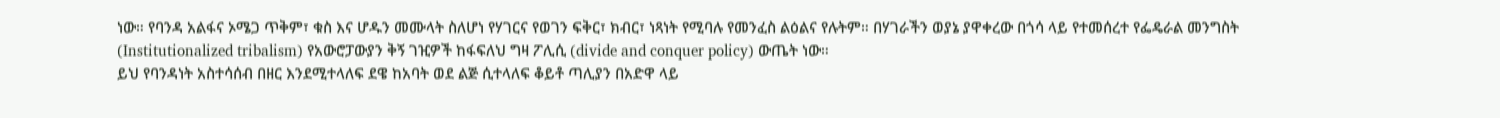ነው። የባንዳ አልፋና ኦሜጋ ጥቅም፣ ቁስ እና ሆዱን መሙላት ስለሆነ የሃገርና የወገን ፍቅር፣ ክብር፣ ነጻነት የሚባሉ የመንፈስ ልዕልና የሉትም። በሃገራችን ወያኔ ያዋቀረው በጎሳ ላይ የተመሰረተ የፌዴራል መንግስት (Institutionalized tribalism) የአውሮፓውያን ቅኝ ገዢዎች ከፋፍለህ ግዛ ፖሊሲ (divide and conquer policy) ውጤት ነው።
ይህ የባንዳነት አስተሳሰብ በዘር እንደሚተላለፍ ደዌ ከአባት ወደ ልጅ ሲተላለፍ ቆይቶ ጣሊያን በአድዋ ላይ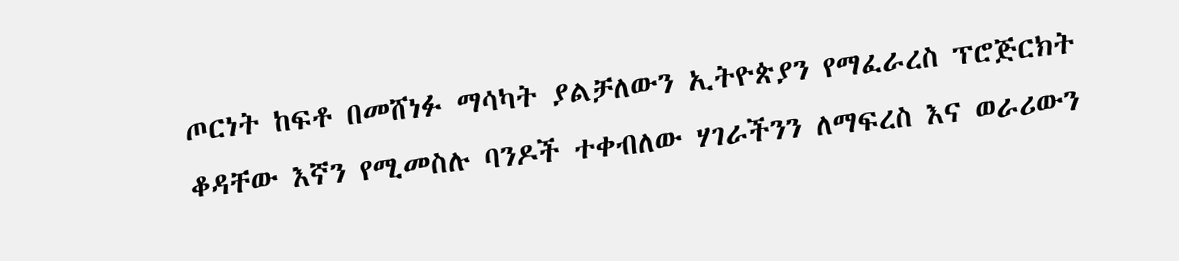ጦርነት ከፍቶ በመሸነፉ ማሳካት ያልቻለውን ኢትዮጵያን የማፈራረስ ፕሮጅርክት ቆዳቸው እኛን የሚመስሉ ባንዶች ተቀብለው ሃገራችንን ለማፍረስ እና ወራሪውን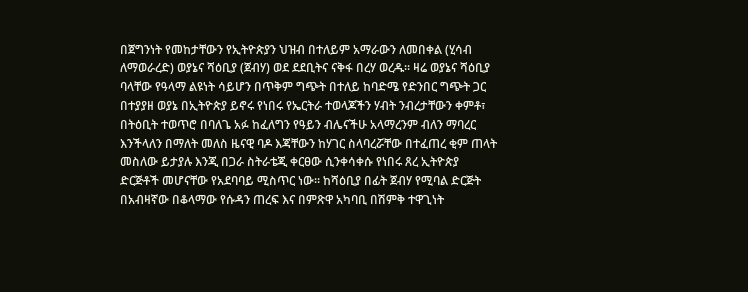በጀግንነት የመከታቸውን የኢትዮጵያን ህዝብ በተለይም አማራውን ለመበቀል (ሂሳብ ለማወራረድ) ወያኔና ሻዕቢያ (ጀብሃ) ወደ ደደቢትና ናቅፋ በረሃ ወረዱ። ዛሬ ወያኔና ሻዕቢያ ባላቸው የዓላማ ልዩነት ሳይሆን በጥቅም ግጭት በተለይ ከባድሜ የድንበር ግጭት ጋር በተያያዘ ወያኔ በኢትዮጵያ ይኖሩ የነበሩ የኤርትራ ተወላጆችን ሃብት ንብረታቸውን ቀምቶ፣ በትዕቢት ተወጥሮ በባለጌ አፉ ከፈለግን የዓይን ብሌናችሁ አላማረንም ብለን ማባረር እንችላለን በማለት መለስ ዜናዊ ባዶ እጃቸውን ከሃገር ስላባረሯቸው በተፈጠረ ቂም ጠላት መስለው ይታያሉ እንጂ በጋራ ስትራቴጂ ቀርፀው ሲንቀሳቀሱ የነበሩ ጸረ ኢትዮጵያ ድርጅቶች መሆናቸው የአደባባይ ሚስጥር ነው። ከሻዕቢያ በፊት ጀብሃ የሚባል ድርጅት በአብዛኛው በቆላማው የሱዳን ጠረፍ እና በምጽዋ አካባቢ በሽምቅ ተዋጊነት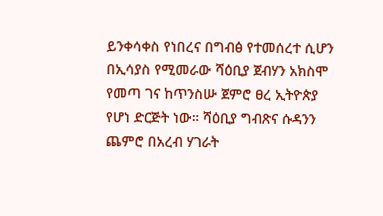ይንቀሳቀስ የነበረና በግብፅ የተመሰረተ ሲሆን በኢሳያስ የሚመራው ሻዕቢያ ጀብሃን አክስሞ የመጣ ገና ከጥንስሡ ጀምሮ ፀረ ኢትዮጵያ የሆነ ድርጅት ነው። ሻዕቢያ ግብጽና ሱዳንን ጨምሮ በአረብ ሃገራት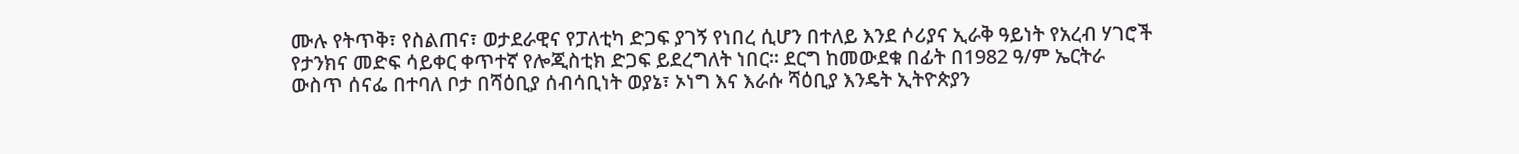ሙሉ የትጥቅ፣ የስልጠና፣ ወታደራዊና የፓለቲካ ድጋፍ ያገኝ የነበረ ሲሆን በተለይ እንደ ሶሪያና ኢራቅ ዓይነት የአረብ ሃገሮች የታንክና መድፍ ሳይቀር ቀጥተኛ የሎጂስቲክ ድጋፍ ይደረግለት ነበር። ደርግ ከመውደቁ በፊት በ1982 ዓ/ም ኤርትራ ውስጥ ሰናፌ በተባለ ቦታ በሻዕቢያ ሰብሳቢነት ወያኔ፣ ኦነግ እና እራሱ ሻዕቢያ እንዴት ኢትዮጵያን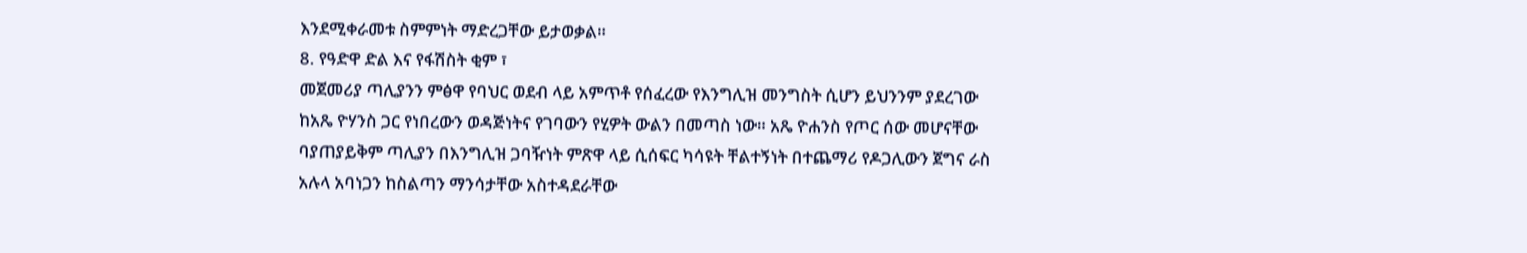እንደሚቀራመቱ ስምምነት ማድረጋቸው ይታወቃል።
8. የዓድዋ ድል እና የፋሽስት ቂም ፣
መጀመሪያ ጣሊያንን ምፅዋ የባህር ወደብ ላይ አምጥቶ የሰፈረው የእንግሊዝ መንግስት ሲሆን ይህንንም ያደረገው ከአጼ ዮሃንስ ጋር የነበረውን ወዳጅነትና የገባውን የሂዎት ውልን በመጣስ ነው። አጼ ዮሐንስ የጦር ሰው መሆናቸው ባያጠያይቅም ጣሊያን በእንግሊዝ ጋባዥነት ምጽዋ ላይ ሲሰፍር ካሳዩት ቸልተኝነት በተጨማሪ የዶጋሊውን ጀግና ራስ አሉላ አባነጋን ከስልጣን ማንሳታቸው አስተዳደራቸው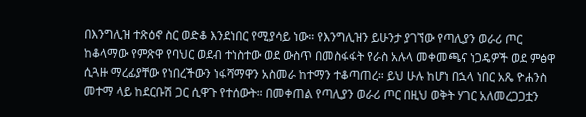በእንግሊዝ ተጽዕኖ ስር ወድቆ እንደነበር የሚያሳይ ነው። የእንግሊዝን ይሁንታ ያገኘው የጣሊያን ወራሪ ጦር ከቆላማው የምጽዋ የባህር ወደብ ተነስተው ወደ ውስጥ በመስፋፋት የራስ አሉላ መቀመጫና ነጋዴዎች ወደ ምፅዋ ሲጓዙ ማረፊያቸው የነበረችውን ነፋሻማዋን አስመራ ከተማን ተቆጣጠረ። ይህ ሁሉ ከሆነ በኋላ ነበር አጼ ዮሐንስ መተማ ላይ ከደርቡሽ ጋር ሲዋጉ የተሰውት። በመቀጠል የጣሊያን ወራሪ ጦር በዚህ ወቅት ሃገር አለመረጋጋቷን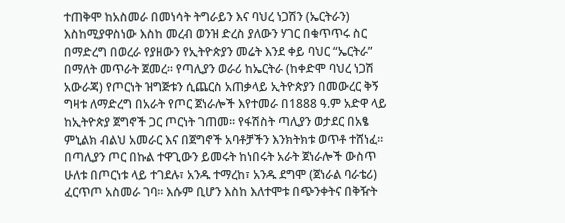ተጠቅሞ ከአስመራ በመነሳት ትግራይን እና ባህረ ነጋሽን (ኤርትራን) እስከሚያዋስነው እስከ መረብ ወንዝ ድረስ ያለውን ሃገር በቁጥጥሩ ስር በማድረግ በወረራ የያዘውን የኢትዮጵያን መሬት እንደ ቀይ ባህር “ኤርትራ” በማለት መጥራት ጀመረ። የጣሊያን ወራሪ ከኤርትራ (ከቀድሞ ባህረ ነጋሽ አውራጃ) የጦርነት ዝግጅቱን ሲጨርስ አጠቃላይ ኢትዮጵያን በመውረር ቅኝ ግዛቱ ለማድረግ በአራት የጦር ጀነራሎች እየተመራ በ1888 ዓ.ም አድዋ ላይ ከኢትዮጵያ ጀግኖች ጋር ጦርነት ገጠመ። የፋሽስት ጣሊያን ወታደር በአፄ ምኒልክ ብልህ አመራር እና በጀግኖች አባቶቻችን እንክትክቱ ወጥቶ ተሸነፈ። በጣሊያን ጦር በኩል ተዋጊውን ይመሩት ከነበሩት አራት ጀነራሎች ውስጥ ሁለቱ በጦርነቱ ላይ ተገደሉ፣ አንዱ ተማረከ፣ አንዱ ደግሞ (ጀነራል ባራቴሪ) ፈርጥጦ አስመራ ገባ። እሱም ቢሆን እስከ እለተሞቱ በጭንቀትና በቅዥት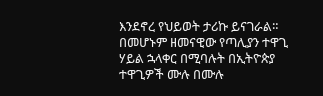እንደኖረ የህይወት ታሪኩ ይናገራል። በመሆኑም ዘመናዊው የጣሊያን ተዋጊ ሃይል ኋላቀር በሚባሉት በኢትዮጵያ ተዋጊዎች ሙሉ በሙሉ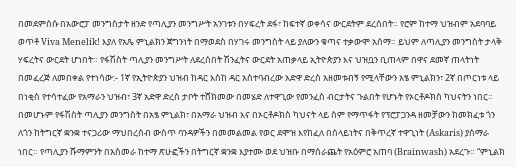በመደምሰሱ በአውሮፓ መንግስታት ዘንድ የጣሊያን መንግሥት አንገቱን በሃፍረት ደፋ፣ ከፍተኛ ወቀሳና ውርደትም ደረሰበት። የሮም ከተማ ህዝብም አደባባይ ወጥቶ Viva Menelik! እያለ የአጼ ምኒልክን ጀግንነት በማወደስ በሃገሩ መንግስት ላይ ያለውን ቁጣና ተቃውሞ አሰማ። ይህም ለጣሊያን መንግስት ታላቅ ሃፍረትና ውርደት ሆነበት። የፋሽስት ጣሊያን መንግሥት ለደረሰበት ሽንፈትና ውርደት አጠቃላይ ኢትዮጵያን እና ህዝቧን ቢጠላም በዋና ደመኛ ጠላትነት በመፈረጅ ለመበቀል የተነሳው:- 1ኛ የኢትዮጵያን ህዝብ ከዳር እስከ ዳር አስተባብረው አድዋ ድረስ አዘመቱብኝ የሚላቸውን አፄ ምኒልክን፣ 2ኛ በጦርነቱ ላይ በነቂስ የተሳተፈው የአማራን ህዝብ፣ 3ኛ አድዋ ድረስ ታቦት ተሸክመው በመሄድ ለተዋጊው የመንፈስ ብርታትና ጉልበት የሆኑት የኦርቶዶክስ ካህናትን ነበር።
በመሆኑም የፋሽስት ጣሊያን መንግስት በአፄ ምኒልክ፣ በአማራ ህዝብ እና በኦርቶዶክስ ካህናት ላይ ስም የማጥፋት የፕሮፓጋንዳ ዘመቻውን ከመክፈቱ ጎን ለጎን ከትግርኛ ቋንቋ ተናጋሪው ማህበረሰብ ውስጥ ባንዳዎችን በመመልመል የወር ደሞዝ እየከፈለ በሰላይነትና በቅጥረኛ ተዋጊነት (Askaris) ያሰማራ ነበር። የጣሊያን ሹማምንት በአስመራ ከተማ ጽሁፎችን በትግርኛ ቋንቋ እያተሙ ወደ ህዝቡ በማሰራጨት የአዕምሮ አጠባ (Brainwash) አደረጉ። “ምኒልክ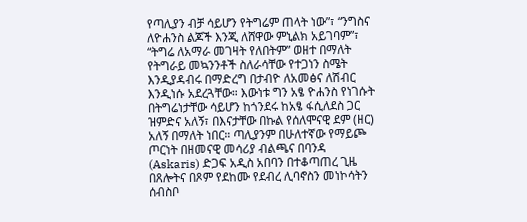የጣሊያን ብቻ ሳይሆን የትግሬም ጠላት ነው”፣ “ንግስና ለዮሐንስ ልጆች እንጂ ለሸዋው ምኒልክ አይገባም”፣ “ትግሬ ለአማራ መገዛት የለበትም” ወዘተ በማለት የትግራይ መኳንንቶች ስለራሳቸው የተጋነን ስሜት እንዲያዳብሩ በማድረግ በታብዮ ለአመፅና ለሽብር እንዲነሱ አደረጓቸው። እውነቱ ግን አፄ ዮሐንስ የነገሱት በትግሬነታቸው ሳይሆን ከጎንደሩ ከአፄ ፋሲለደስ ጋር ዝምድና አለኝ፣ በእናታቸው በኩል የሰለሞናዊ ደም (ዘር) አለኝ በማለት ነበር። ጣሊያንም በሁለተኛው የማይጮ ጦርነት በዘመናዊ መሳሪያ ብልጫና በባንዳ (Askaris) ድጋፍ አዲስ አበባን በተቆጣጠረ ጊዜ በጸሎትና በጾም የደከሙ የደብረ ሊባኖስን መነኮሳትን ሰብስቦ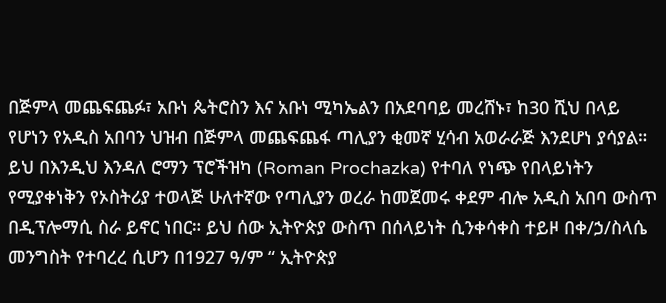በጅምላ መጨፍጨፉ፣ አቡነ ጴትሮስን እና አቡነ ሚካኤልን በአደባባይ መረሸኑ፣ ከ30 ሺህ በላይ የሆነን የአዲስ አበባን ህዝብ በጅምላ መጨፍጨፋ ጣሊያን ቂመኛ ሂሳብ አወራራጅ እንደሆነ ያሳያል።
ይህ በእንዲህ እንዳለ ሮማን ፕሮችዝካ (Roman Prochazka) የተባለ የነጭ የበላይነትን የሚያቀነቅን የኦስትሪያ ተወላጅ ሁለተኛው የጣሊያን ወረራ ከመጀመሩ ቀደም ብሎ አዲስ አበባ ውስጥ በዲፕሎማሲ ስራ ይኖር ነበር። ይህ ሰው ኢትዮጵያ ውስጥ በሰላይነት ሲንቀሳቀስ ተይዞ በቀ/ኃ/ስላሴ መንግስት የተባረረ ሲሆን በ1927 ዓ/ም “ ኢትዮጵያ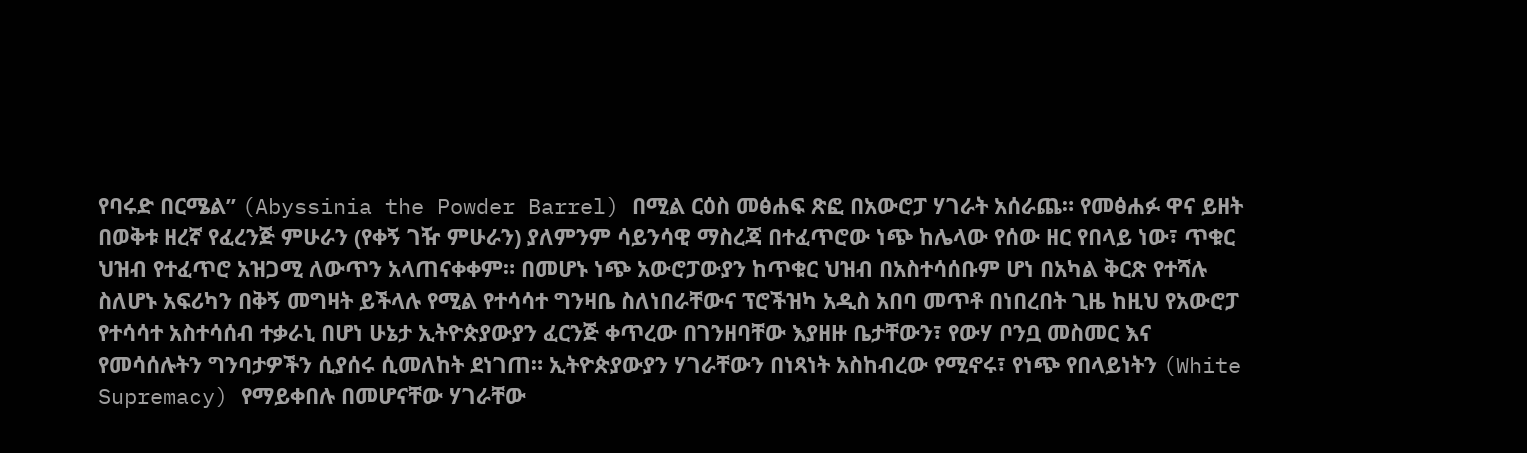የባሩድ በርሜል” (Abyssinia the Powder Barrel) በሚል ርዕስ መፅሐፍ ጽፎ በአውሮፓ ሃገራት አሰራጨ። የመፅሐፉ ዋና ይዘት በወቅቱ ዘረኛ የፈረንጅ ምሁራን (የቀኝ ገዥ ምሁራን) ያለምንም ሳይንሳዊ ማስረጃ በተፈጥሮው ነጭ ከሌላው የሰው ዘር የበላይ ነው፣ ጥቁር ህዝብ የተፈጥሮ አዝጋሚ ለውጥን አላጠናቀቀም። በመሆኑ ነጭ አውሮፓውያን ከጥቁር ህዝብ በአስተሳሰቡም ሆነ በአካል ቅርጽ የተሻሉ ስለሆኑ አፍሪካን በቅኝ መግዛት ይችላሉ የሚል የተሳሳተ ግንዛቤ ስለነበራቸውና ፕሮችዝካ አዲስ አበባ መጥቶ በነበረበት ጊዜ ከዚህ የአውሮፓ የተሳሳተ አስተሳሰብ ተቃራኒ በሆነ ሁኔታ ኢትዮጵያውያን ፈርንጅ ቀጥረው በገንዘባቸው እያዘዙ ቤታቸውን፣ የውሃ ቦንቧ መስመር እና የመሳሰሉትን ግንባታዎችን ሲያሰሩ ሲመለከት ደነገጠ። ኢትዮጵያውያን ሃገራቸውን በነጻነት አስከብረው የሚኖሩ፣ የነጭ የበላይነትን (White Supremacy) የማይቀበሉ በመሆናቸው ሃገራቸው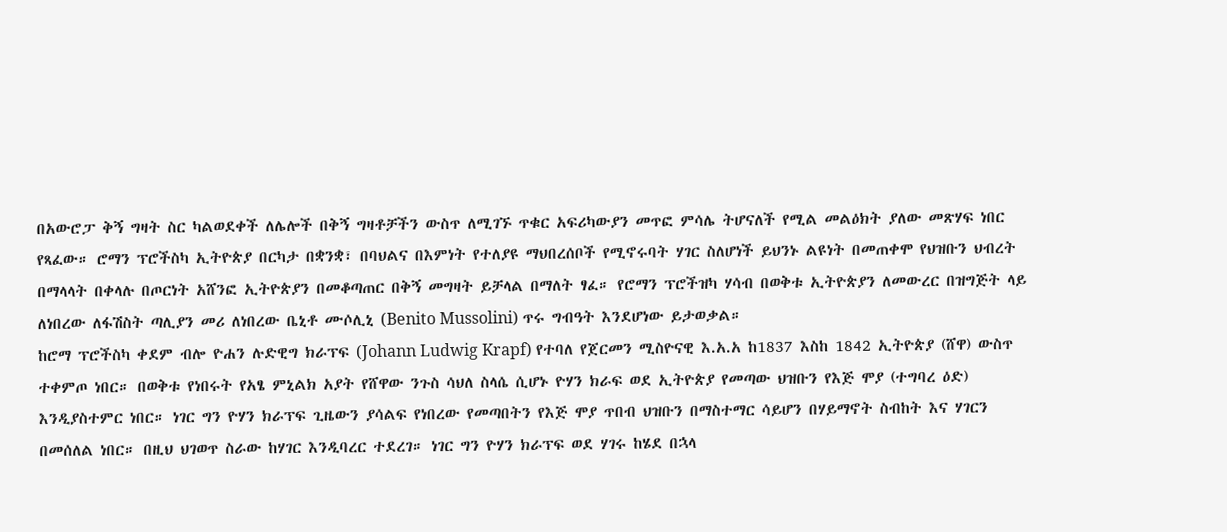በአውሮፓ ቅኝ ግዛት ስር ካልወደቀች ለሌሎች በቅኝ ግዛቶቻችን ውስጥ ለሚገኙ ጥቁር አፍሪካውያን መጥፎ ምሳሌ ትሆናለች የሚል መልዕክት ያለው መጽሃፍ ነበር የጻፈው። ሮማን ፕሮችስካ ኢትዮጵያ በርካታ በቋንቋ፣ በባህልና በእምነት የተለያዩ ማህበረሰቦች የሚኖሩባት ሃገር ስለሆነች ይህንኑ ልዩነት በመጠቀሞ የህዝቡን ህብረት በማላላት በቀላሉ በጦርነት አሸንፎ ኢትዮጵያን በመቆጣጠር በቅኝ መግዛት ይቻላል በማለት ፃፈ። የሮማን ፕሮችዝካ ሃሳብ በወቅቱ ኢትዮጵያን ለመውረር በዝግጅት ላይ ለነበረው ለፋሽስት ጣሊያን መሪ ለነበረው ቤኒቶ ሙሶሊኒ (Benito Mussolini) ጥሩ ግብዓት እንደሆነው ይታወቃል።
ከሮማ ፕሮችስካ ቀደም ብሎ ዮሐን ሉድዊግ ክራፕፍ (Johann Ludwig Krapf) የተባለ የጀርመን ሚስዮናዊ እ.አ.አ ከ1837 እስከ 1842 ኢትዮጵያ (ሸዋ) ውስጥ ተቀምጦ ነበር። በወቅቱ የነበሩት የአፄ ምኒልክ አያት የሸዋው ንጉስ ሳህለ ስላሴ ሲሆኑ ዮሃን ክራፍ ወደ ኢትዮጵያ የመጣው ህዝቡን የእጅ ሞያ (ተግባረ ዕድ) እንዲያስተምር ነበር። ነገር ግን ዮሃን ክራፕፍ ጊዜውን ያሳልፍ የነበረው የመጣበትን የእጅ ሞያ ጥበብ ህዝቡን በማስተማር ሳይሆን በሃይማኖት ስብከት እና ሃገርን በመሰለል ነበር። በዚህ ህገወጥ ስራው ከሃገር እንዲባረር ተደረገ። ነገር ግን ዮሃን ክራፕፍ ወደ ሃገሩ ከሄደ በኋላ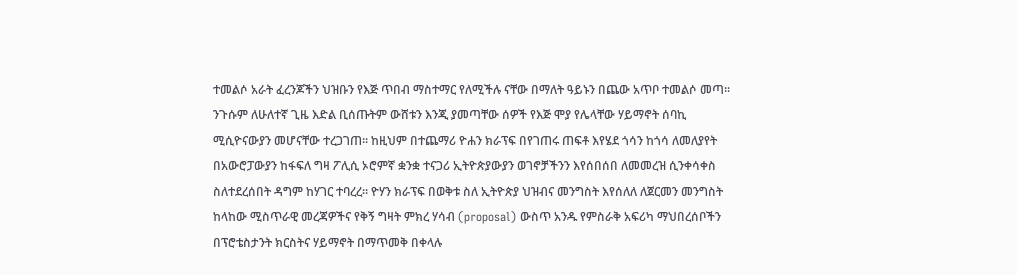ተመልሶ አራት ፈረንጆችን ህዝቡን የእጅ ጥበብ ማስተማር የለሚችሉ ናቸው በማለት ዓይኑን በጨው አጥቦ ተመልሶ መጣ። ንጉሱም ለሁለተኛ ጊዜ እድል ቢሰጡትም ውሸቱን እንጂ ያመጣቸው ሰዎች የእጅ ሞያ የሌላቸው ሃይማኖት ሰባኪ ሚሲዮናውያን መሆናቸው ተረጋገጠ። ከዚህም በተጨማሪ ዮሐን ክራፕፍ በየገጠሩ ጠፍቶ እየሄደ ጎሳን ከጎሳ ለመለያየት በአውሮፓውያን ከፋፍለ ግዛ ፖሊሲ ኦሮምኛ ቋንቋ ተናጋሪ ኢትዮጵያውያን ወገኖቻችንን እየሰበሰበ ለመመረዝ ሲንቀሳቀስ ስለተደረሰበት ዳግም ከሃገር ተባረረ። ዮሃን ክራፕፍ በወቅቱ ስለ ኢትዮጵያ ህዝብና መንግስት እየሰለለ ለጀርመን መንግስት ከላከው ሚስጥራዊ መረጃዎችና የቅኝ ግዛት ምክረ ሃሳብ (proposal) ውስጥ አንዱ የምስራቅ አፍሪካ ማህበረሰቦችን በፕሮቴስታንት ክርስትና ሃይማኖት በማጥመቅ በቀላሉ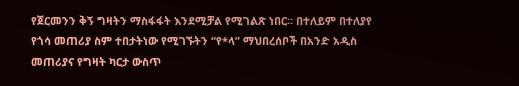የጀርመንን ቅኝ ግዛትን ማስፋፋት እንደሚቻል የሚገልጽ ነበር። በተለይም በተለያየ የጎሳ መጠሪያ ስም ተበታትነው የሚገኙትን “የ*ላ” ማህበረሰቦች በአንድ አዲስ መጠሪያና የግዛት ካርታ ውስጥ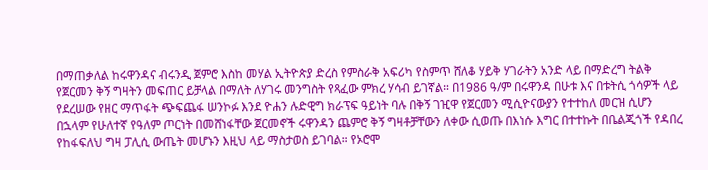በማጠቃለል ከሩዋንዳና ብሩንዲ ጀምሮ እስከ መሃል ኢትዮጵያ ድረስ የምስራቅ አፍሪካ የስምጥ ሸለቆ ሃይቅ ሃገራትን አንድ ላይ በማድረግ ትልቅ የጀርመን ቅኝ ግዛትን መፍጠር ይቻላል በማለት ለሃገሩ መንግስት የጻፈው ምክረ ሃሳብ ይገኛል። በ1986 ዓ/ም በሩዋንዳ በሁቱ እና በቱትሲ ጎሳዎች ላይ የደረሠው የዘር ማጥፋት ጭፍጨፋ ሠንኮፉ እንደ ዮሐን ሉድዊግ ክራፕፍ ዓይነት ባሉ በቅኝ ገዢዋ የጀርመን ሚሲዮናውያን የተተከለ መርዝ ሲሆን በኋላም የሁለተኛ የዓለም ጦርነት በመሸነፋቸው ጀርመኖች ሩዋንዳን ጨምሮ ቅኝ ግዛቶቻቸውን ለቀው ሲወጡ በእነሱ እግር በተተኩት በቤልጂጎች የዳበረ የከፋፍለህ ግዛ ፓሊሲ ውጤት መሆኑን እዚህ ላይ ማስታወስ ይገባል። የኦሮሞ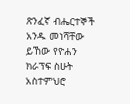ጽንፈኛ ብሔርተኞች አንዱ መነሻቸው ይኸው የዮሐን ክራፕፍ ስሁት አስተምህሮ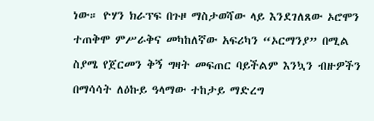ነው። ዮሃን ክራፕፍ በጉዞ ማስታወሻው ላይ እንደገለጸው ኦሮሞን ተጠቅሞ ምሥራቅና መካከለኛው አፍሪካን “ኦርማንያ” በሚል ስያሜ የጀርመን ቅኝ ግዛት መፍጠር ባይችልም እንኳን ብዙዎችን በማሳሳት ለዕኩይ ዓላማው ተከታይ ማድረግ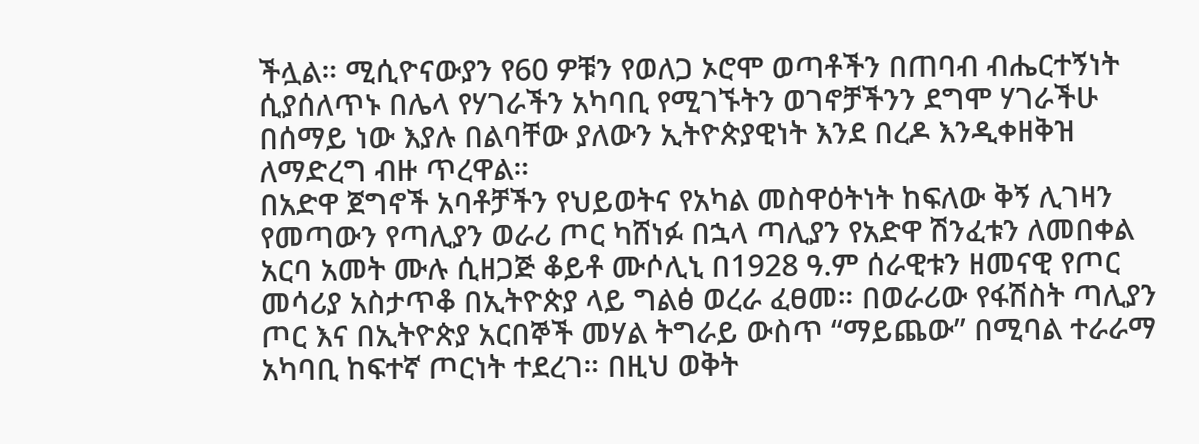ችሏል። ሚሲዮናውያን የ60 ዎቹን የወለጋ ኦሮሞ ወጣቶችን በጠባብ ብሔርተኝነት ሲያሰለጥኑ በሌላ የሃገራችን አካባቢ የሚገኙትን ወገኖቻችንን ደግሞ ሃገራችሁ በሰማይ ነው እያሉ በልባቸው ያለውን ኢትዮጵያዊነት እንደ በረዶ እንዲቀዘቅዝ ለማድረግ ብዙ ጥረዋል።
በአድዋ ጀግኖች አባቶቻችን የህይወትና የአካል መስዋዕትነት ከፍለው ቅኝ ሊገዛን የመጣውን የጣሊያን ወራሪ ጦር ካሸነፉ በኋላ ጣሊያን የአድዋ ሽንፈቱን ለመበቀል አርባ አመት ሙሉ ሲዘጋጅ ቆይቶ ሙሶሊኒ በ1928 ዓ.ም ሰራዊቱን ዘመናዊ የጦር መሳሪያ አስታጥቆ በኢትዮጵያ ላይ ግልፅ ወረራ ፈፀመ። በወራሪው የፋሽስት ጣሊያን ጦር እና በኢትዮጵያ አርበኞች መሃል ትግራይ ውስጥ “ማይጨው” በሚባል ተራራማ አካባቢ ከፍተኛ ጦርነት ተደረገ። በዚህ ወቅት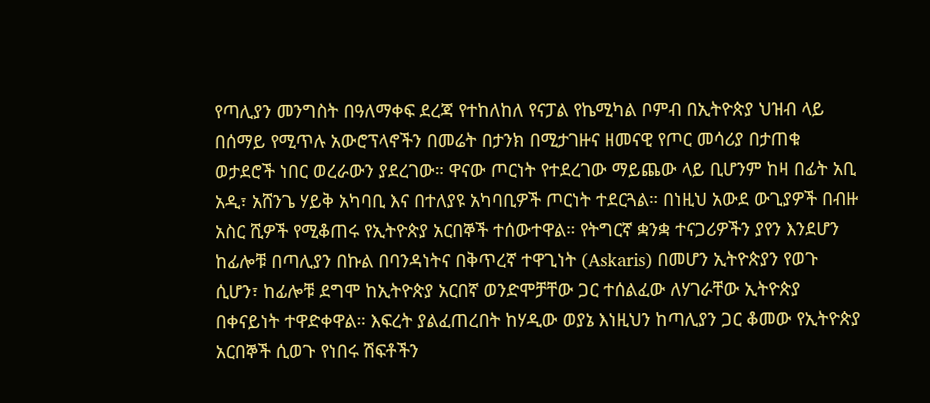የጣሊያን መንግስት በዓለማቀፍ ደረጃ የተከለከለ የናፓል የኬሚካል ቦምብ በኢትዮጵያ ህዝብ ላይ በሰማይ የሚጥሉ አውሮፕላኖችን በመሬት በታንክ በሚታገዙና ዘመናዊ የጦር መሳሪያ በታጠቁ ወታደሮች ነበር ወረራውን ያደረገው። ዋናው ጦርነት የተደረገው ማይጨው ላይ ቢሆንም ከዛ በፊት አቢ አዲ፣ አሸንጌ ሃይቅ አካባቢ እና በተለያዩ አካባቢዎች ጦርነት ተደርጓል። በነዚህ አውደ ውጊያዎች በብዙ አስር ሺዎች የሚቆጠሩ የኢትዮጵያ አርበኞች ተሰውተዋል። የትግርኛ ቋንቋ ተናጋሪዎችን ያየን እንደሆን ከፊሎቹ በጣሊያን በኩል በባንዳነትና በቅጥረኛ ተዋጊነት (Askaris) በመሆን ኢትዮጵያን የወጉ ሲሆን፣ ከፊሎቹ ደግሞ ከኢትዮጵያ አርበኛ ወንድሞቻቸው ጋር ተሰልፈው ለሃገራቸው ኢትዮጵያ በቀናይነት ተዋድቀዋል። እፍረት ያልፈጠረበት ከሃዲው ወያኔ እነዚህን ከጣሊያን ጋር ቆመው የኢትዮጵያ አርበኞች ሲወጉ የነበሩ ሽፍቶችን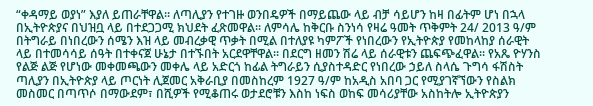“ቀዳማይ ወያነ” እያለ ይጠራቸዋል። ለጣሊያን የተገዙ ወንበዴዎች በማይጨው ላይ ብቻ ሳይሆን ከዛ በፊትም ሆነ በኋላ በኢትዮጵያና በህዝቧ ላይ በተደጋጋሚ ክህደት ፈጽመዋል። ለምሳሌ ከቅርቡ ስንነሳ የዛሬ ዓመት ጥቅምት 24/ 2013 ዓ/ም በትግራይ በነበረውን ሰሜን እዝ ላይ መብረቃዊ ጥቃት በሚል በተለያዩ ካምፖች የነበረውን የኢትዮጵያ የመከላከያ ሰራዊት ላይ በተመሳሳይ ሰዓት በተቀናጀ ሁኔታ በተኙበት አርደዋቸዋል። በደርግ ዘመን ሽሬ ላይ ሰራዊቱን ጨፍጭፈዋል። የአጼ ዮሃንስ የልጅ ልጅ የሆነው መቀመጫውን መቀሌ ላይ አድርጎ ከፊል ትግራይን ሲያስተዳድር የነበረው ኃይለ ስላሴ ጉግሳ ፋሽስት ጣሊያን በኢትዮጵያ ላይ ጦርነት ሊጀመር አቅራቢያ በመስከረም 1927 ዓ/ም ከአዲስ አበባ ጋር የሚያገኛኘውን የስልክ መስመር በጣጥሶ በማውደም፣ በሺዎች የሚቆጠሩ ወታደሮቹን እስከ ነፍስ ወከፍ መሳሪያቸው አስከትሎ ኢትዮጵያን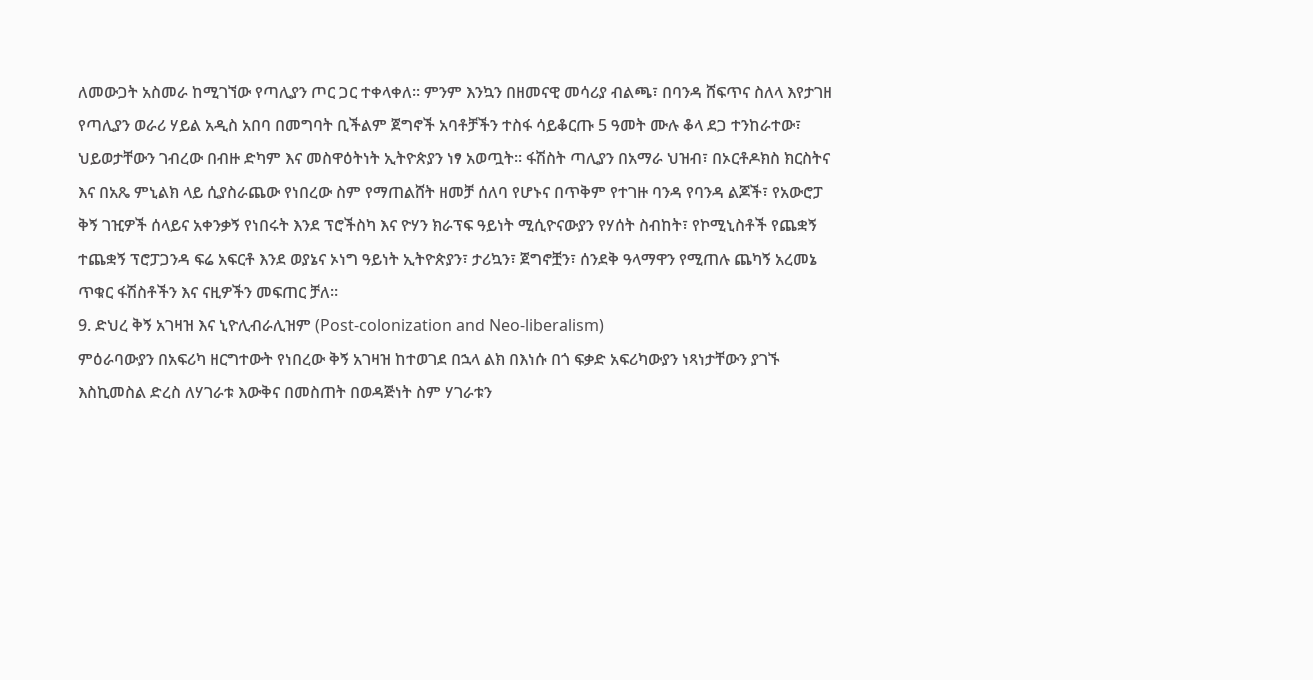ለመውጋት አስመራ ከሚገኘው የጣሊያን ጦር ጋር ተቀላቀለ። ምንም እንኳን በዘመናዊ መሳሪያ ብልጫ፣ በባንዳ ሸፍጥና ስለላ እየታገዘ የጣሊያን ወራሪ ሃይል አዲስ አበባ በመግባት ቢችልም ጀግኖች አባቶቻችን ተስፋ ሳይቆርጡ 5 ዓመት ሙሉ ቆላ ደጋ ተንከራተው፣ ህይወታቸውን ገብረው በብዙ ድካም እና መስዋዕትነት ኢትዮጵያን ነፃ አወጧት። ፋሽስት ጣሊያን በአማራ ህዝብ፣ በኦርቶዶክስ ክርስትና እና በአጼ ምኒልክ ላይ ሲያስራጨው የነበረው ስም የማጠልሸት ዘመቻ ሰለባ የሆኑና በጥቅም የተገዙ ባንዳ የባንዳ ልጆች፣ የአውሮፓ ቅኝ ገዢዎች ሰላይና አቀንቃኝ የነበሩት እንደ ፕሮችስካ እና ዮሃን ክራፕፍ ዓይነት ሚሲዮናውያን የሃሰት ስብከት፣ የኮሚኒስቶች የጨቋኝ ተጨቋኝ ፕሮፓጋንዳ ፍሬ አፍርቶ እንደ ወያኔና ኦነግ ዓይነት ኢትዮጵያን፣ ታሪኳን፣ ጀግኖቿን፣ ሰንደቅ ዓላማዋን የሚጠሉ ጨካኝ አረመኔ ጥቁር ፋሽስቶችን እና ናዚዎችን መፍጠር ቻለ።
9. ድህረ ቅኝ አገዛዝ እና ኒዮሊብራሊዝም (Post-colonization and Neo-liberalism)
ምዕራባውያን በአፍሪካ ዘርግተውት የነበረው ቅኝ አገዛዝ ከተወገደ በኋላ ልክ በእነሱ በጎ ፍቃድ አፍሪካውያን ነጻነታቸውን ያገኙ እስኪመስል ድረስ ለሃገራቱ እውቅና በመስጠት በወዳጅነት ስም ሃገራቱን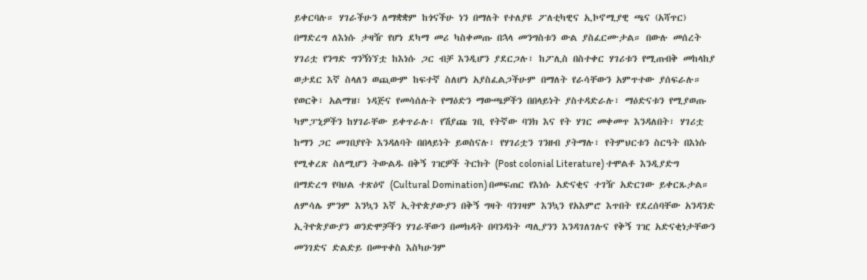ይቀርባሉ። ሃገራችሁን ለማቋቋም ከጎናችሁ ነን በማለት የተለያዩ ፖለቲካዊና ኢኮኖሚያዊ ጫና (አሻጥር) በማድረግ ለእነሱ ታዛዥ የሆነ ደካማ መሪ ካስቀመጡ በኋላ መንግስቱን ውል ያስፈርሙታል። በውሉ መሰረት ሃገሪቷ የንግድ ግንኝነኘቷ ከእነሱ ጋር ብቻ እንዲሆን ያደርጋሉ፣ ከፖሊስ በስተቀር ሃገሪቱን የሚጠብቅ መከላከያ ወታደር እኛ ስላለን ወጪውም ከፍተኛ ስለሆነ አያስፈልጋችሁም በማለት የራሳቸውን አምጥተው ያሰፍራሉ። የወርቅ፣ አልማዝ፣ ነዳጅና የመሳሰሉት የማዕድን ማውጫዎችን በበላይነት ያስተዳድራሉ፣ ማዕድናቱን የሚያወጡ ካምፓኒዎችን ከሃገራቸው ይቀጥራሉ፣ የሽያጩ ገቢ የትኛው ባንክ እና የት ሃገር መቀመጥ እንዳለበት፣ ሃገሪቷ ከማን ጋር መገበያየት እንዳለባት በበላይነት ይወስናሉ፣ የሃገሪቷን ገንዘብ ያትማሉ፣ የትምህርቱን ስርዓት በእነሱ የሚቀረጽ ስለሚሆን ትውልዱ በቅኝ ገዢዎች ትርክት (Post colonial Literature) ተሞልቶ እንዲያድግ በማድረግ የባህል ተጽዕኖ (Cultural Domination) በመፍጠር የእነሱ አድናቂና ተገዥ አድርገው ይቀርጹታል። ለምሳሌ ምንም እንኳን እኛ ኢትዮጵያውያን በቅኝ ግዛት ባንገዛም እንኳን የአእምሮ እጥበት የደረሰባቸው አንዳንድ ኢትዮጵያውያን ወንድሞቻችን ሃገራቸውን በመክዳት በባንዳነት ጣሊያንን እንዳገለገሉና የቅኝ ገዢ አድናቂነታቸውን መንገድና ድልድይ በመጥቀስ እስካሁንም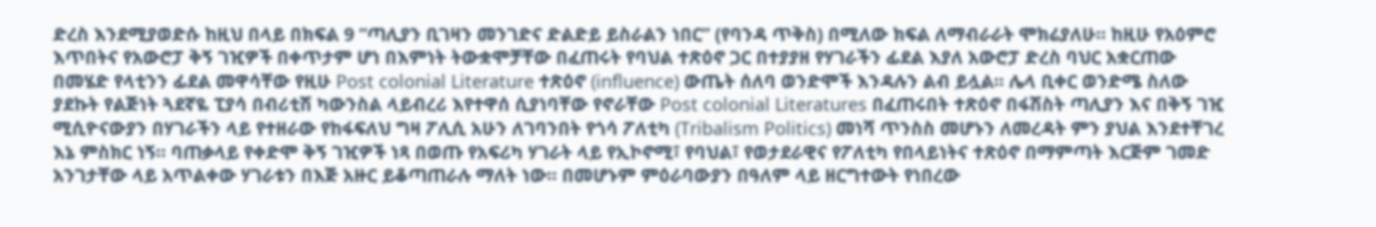ድረስ እንደሚያወድሱ ከዚህ በላይ በክፍል 9 “ጣሊያን ቢገዛን መንገድና ድልድይ ይስራልን ነበር” (የባንዳ ጥቅስ) በሚለው ክፍል ለማብራራት ሞክሬያለሁ። ከዚሁ የአዕምሮ እጥበትና የአውሮፓ ቅኝ ገዢዎች በቀጥታም ሆነ በእምነት ትውቋሞቻቸው በፈጠሩት የባህል ተጽዕኖ ጋር በተያያዘ የሃገራችን ፊደል እያለ አውሮፓ ድረስ ባህር አቋርጠው በመሄድ የላቲንን ፊደል መዋሳቸው የዚሁ Post colonial Literature ተጽዕኖ (influence) ውጤት ሰለባ ወንድሞች እንዳሉን ልብ ይሏል። ሌላ ቢቀር ወንድሜ ስለው ያደኩት የልጅነት ጓደኛዬ ፒያሳ በብሪቲሽ ካውንስል ላይብረሪ እየተዋሰ ሲያነባቸው የኖራቸው Post colonial Literatures በፈጠሩበት ተጽዕኖ በፋሽስት ጣሊያን እና በቅኝ ገዢ ሚሲዮናውያን በሃገራችን ላይ የተዘራው የከፋፍለህ ግዛ ፖሊሲ አሁን ለገባንበት የጎሳ ፖለቲካ (Tribalism Politics) መነሻ ጥንስስ መሆኑን ለመረዳት ምን ያህል እንደተቸገረ እኔ ምስክር ነኝ። ባጠቃላይ የቀድሞ ቅኝ ገዢዎች ነጻ በወጡ የአፍሪካ ሃገራት ላይ የኢኮኖሚ፣ የባህል፣ የወታደራዊና የፖለቲካ የበላይነትና ተጽዕኖ በማምጣት እርጅም ገመድ አንገታቸው ላይ አጥልቀው ሃገራቱን በእጅ አዙር ይቆጣጠራሉ ማለት ነው። በመሆኑም ምዕራባውያን በዓለም ላይ ዘርግተውት የነበረው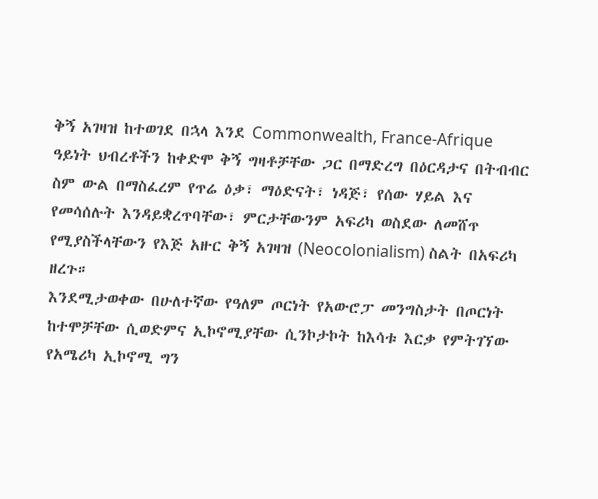ቅኝ አገዛዝ ከተወገደ በኋላ እንደ Commonwealth, France-Afrique ዓይነት ህብረቶችን ከቀድሞ ቅኝ ግዛቶቻቸው ጋር በማድረግ በዕርዳታና በትብብር ስም ውል በማስፈረም የጥሬ ዕቃ፣ ማዕድናት፣ ነዳጅ፣ የሰው ሃይል እና የመሳሰሉት እንዳይቋረጥባቸው፣ ምርታቸውንም አፍሪካ ወስደው ለመሸጥ የሚያስችላቸውን የእጅ አዙር ቅኝ አገዛዝ (Neocolonialism) ስልት በአፍሪካ ዘረጉ።
እንደሚታወቀው በሁለተኛው የዓለም ጦርነት የአውሮፓ መንግስታት በጦርነት ከተሞቻቸው ሲወድምና ኢኮኖሚያቸው ሲንኮታኮት ከእሳቱ እርቃ የምትገኘው የአሜሪካ ኢኮኖሚ ግን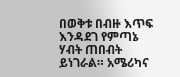በወቅቱ በብዙ እጥፍ እንዳደገ የምጣኔ ሃብት ጠበብት ይነገራል። አሜሪካና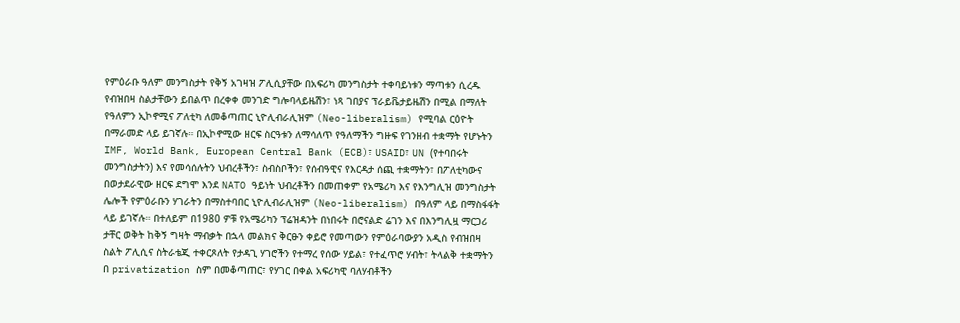የምዕራቡ ዓለም መንግስታት የቅኝ አገዛዝ ፖሊሲያቸው በአፍሪካ መንግስታት ተቀባይነቱን ማጣቱን ሲረዱ የብዝበዛ ስልታቸውን ይበልጥ በረቀቀ መንገድ ግሎባላይዜሽን፣ ነጻ ገበያና ፕራይቬታይዜሽን በሚል በማለት የዓለምን ኢኮኖሚና ፖለቲካ ለመቆጣጠር ኒዮሊብራሊዝም (Neo-liberalism) የሚባል ርዕዮት በማራመድ ላይ ይገኛሉ። በኢኮኖሚው ዘርፍ ስርዓቱን ለማሳለጥ የዓለማችን ግዙፍ የገንዘብ ተቋማት የሆኑትን IMF, World Bank, European Central Bank (ECB)፣ USAID፣ UN (የተባበሩት መንግስታትን) እና የመሳሰሉትን ህብረቶችን፣ ስብስቦችን፣ የሰብዓዊና የእርዳታ ሰጪ ተቋማትን፣ በፖለቲካውና በወታደራዊው ዘርፍ ደግሞ እንደ NATO ዓይነት ህብረቶችን በመጠቀም የአሜሪካ እና የእንግሊዝ መንግስታት ሌሎች የምዕራቡን ሃገራትን በማስተባበር ኒዮሊብራሊዝም (Neo-liberalism) በዓለም ላይ በማስፋፋት ላይ ይገኛሉ። በተለይም በ1980 ዎቹ የአሜሪካን ፕሬዝዳንት በነበሩት በሮናልድ ሬገን እና በእንግሊዟ ማርጋሪ ታቸር ወቅት ከቅኝ ግዛት ማብቃት በኋላ መልክና ቅርፁን ቀይሮ የመጣውን የምዕራባውያን አዲስ የብዝበዛ ስልት ፖሊሲና ስትራቴጂ ተቀርጾለት የታዳጊ ሃገሮችን የተማረ የሰው ሃይል፣ የተፈጥሮ ሃብት፣ ትላልቅ ተቋማትን በ privatization ስም በመቆጣጠር፣ የሃገር በቀል አፍሪካዊ ባለሃብቶችን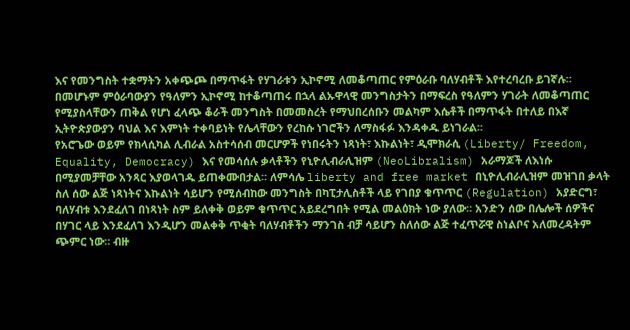እና የመንግስት ተቋማትን አቀጭጮ በማጥፋት የሃገራቱን ኢኮኖሚ ለመቆጣጠር የምዕራቡ ባለሃብቶች እየተረባረቡ ይገኛሉ። በመሆኑም ምዕራባውያን የዓለምን ኢኮኖሚ ከተቆጣጠሩ በኋላ ልኡዋላዊ መንግስታትን በማፍረስ የዓለምን ሃገራት ለመቆጣጠር የሚያስላቸውን ጠቅል የሆነ ፈላጭ ቆራች መንግስት በመመስረት የማህበረሰቡን መልካም እሴቶች በማጥፋት በተለይ በእኛ ኢትዮጵያውያን ባህል እና እምነት ተቀባይነት የሌላቸውን የረከሱ ነገሮችን ለማስፋፉ እንዳቀዱ ይነገራል።
የአሮጌው ወይም የክላሲካል ሊብራል አስተሳሰብ መርሆዎች የነበሩትን ነጻነት፣ እኩልነት፣ ዲሞክራሲ (Liberty/ Freedom, Equality, Democracy) እና የመሳሰሉ ቃላቶችን የኒዮሊብራሊዝም (NeoLibralism) አራማጆች ለእነሱ በሚያመቻቸው አንጻር እያወላገዱ ይጠቀሙበታል። ለምሳሌ liberty and free market በኒዮሊብራሊዝም መዝገበ ቃላት ስለ ሰው ልጅ ነጻነትና እኩልነት ሳይሆን የሚሰብከው መንግስት በካፒታሊስቶች ላይ የገበያ ቁጥጥር (Regulation) አያድርግ፣ ባለሃብቱ እንደፈለገ በነጻነት ስም ይለቀቅ ወይም ቁጥጥር አይደረግበት የሚል መልዕክት ነው ያለው። አንድን ሰው በሌሎች ሰዎችና በሃገር ላይ እንደፈለገ እንዲሆን መልቀቅ ጥቂት ባለሃብቶችን ማንገስ ብቻ ሳይሆን ስለሰው ልጅ ተፈጥሯዊ ስነልቦና አለመረዳትም ጭምር ነው። ብዙ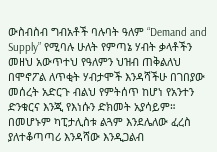ውስብስብ ግብአቶች ባሉባት ዓለም “Demand and Supply” የሚባሉ ሁለት የምጣኔ ሃብት ቃላቶችን መዘህ አውጥተህ የዓለምን ህዝብ ጠቅልለህ በሞኖፖል ለጥቂት ሃብታሞች እንዳሻችሁ በገበያው መሰረት አድርጉ ብልህ የምትሰጥ ከሆነ የአንተን ድንቁርና እንጂ የእነሱን ድክመት አያሳይም። በመሆኑም ካፒታሊስቱ ልጓም እንደሌለው ፈረስ ያለተቆጣጣሪ እንዳሻው እንዲጋልብ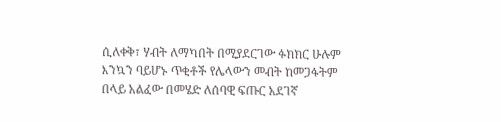ሲለቀቅ፣ ሃብት ለማካበት በሚያደርገው ፉክክር ሁሉም እንኳን ባይሆኑ ጥቂቶች የሌላውን መብት ከመጋፋትም በላይ አልፈው በመሄድ ለሰባዊ ፍጡር አደገኛ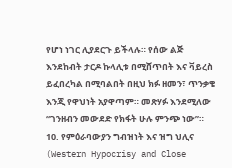የሆነ ነገር ሊያደርጉ ይችላሉ። የሰው ልጅ እንደከብት ታርዶ ኩላሊቱ በሚሸጥበት እና ቫይረስ ይፈበረካል በሚባልበት በዚህ ክፉ ዘመን፣ ጥንቃቄ እንጂ የዋህነት አያዋጣም። መጽሃፉ እንደሚለው “ገንዘብን መውደድ የክፋት ሁሉ ምንጭ ነው”።
10. የምዕራባውያን ግብዝነት እና ዝግ ህሊና (Western Hypocrisy and Close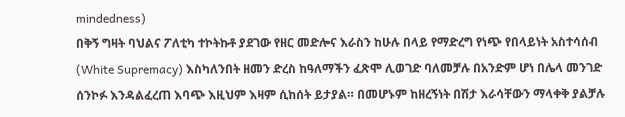mindedness)
በቅኝ ግዛት ባህልና ፖለቲካ ተኮትኩቶ ያደገው የዘር መድሎና እራስን ከሁሉ በላይ የማድረግ የነጭ የበላይነት አስተሳሰብ (White Supremacy) እስካለንበት ዘመን ድረስ ከዓለማችን ፈጽሞ ሊወገድ ባለመቻሉ በአንድም ሆነ በሌላ መንገድ ሰንኮፉ እንዳልፈረጠ እባጭ እዚህም እዛም ሲከሰት ይታያል። በመሆኑም ከዘረኝነት በሽታ እራሳቸውን ማላቀቅ ያልቻሉ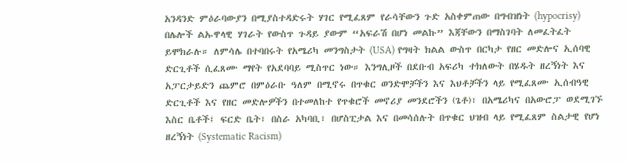አንዳንድ ምዕራባውያን በሚያስተዳድሩት ሃገር የሚፈጸም የራሳቸውን ጉድ አስቀምጠው በግብዝነት (hypocrisy) በሌሎች ልኡዋላዊ ሃገራት የውስጥ ጉዳይ ያውም “አፍራሽ በሆነ መልኩ” እጃቸውን በማስገባት ለመፈትፈት ይሞክራሉ። ለምሳሌ በተባበሩት የአሜሪካ መንግስታት (USA) የግዛት ክልል ውስጥ በርካታ የዘር መድሎና ኢሰባዊ ድርጊቶች ሲፈጸሙ ማየት የአደባባይ ሚስጥር ነው። እንግሊዞች በደቡብ አፍሪካ ተክለውት በሄዱት ዘረኝነት እና አፓርታይድን ጨምሮ በምዕራቡ ዓለም በሚኖሩ በጥቁር ወንድሞቻችን እና እህቶቻችን ላይ የሚፈጸሙ ኢሰብዓዊ ድርጊቶች እና የዘር መድሎዎችን በተመለከተ የጥቁሮች መኖሪያ መንደሮችን (ጌቶ)፣ በአሜሪካና በአውሮፓ ወደሚገኙ እስር ቤቶች፤ ፍርድ ቤት፣ በስራ አካባቢ፣ በሆስፒታል እና በመሳሰሉት በጥቁር ህዝብ ላይ የሚፈጸም ስልታዊ የሆነ ዘረኝነት (Systematic Racism)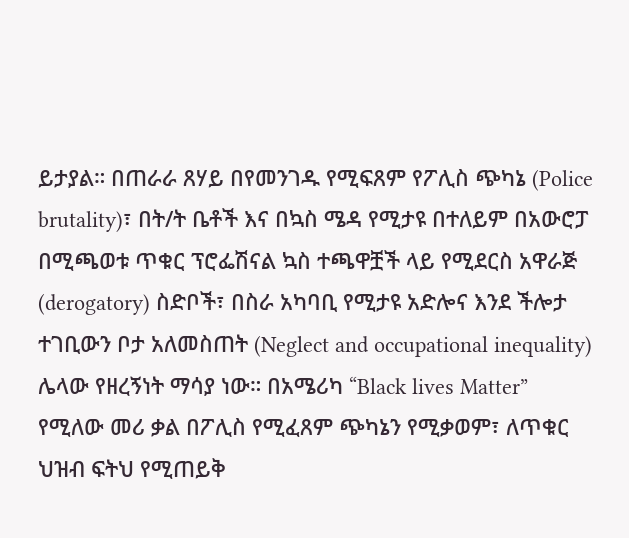ይታያል። በጠራራ ጸሃይ በየመንገዱ የሚፍጸም የፖሊስ ጭካኔ (Police brutality)፣ በት/ት ቤቶች እና በኳስ ሜዳ የሚታዩ በተለይም በአውሮፓ በሚጫወቱ ጥቁር ፕሮፌሽናል ኳስ ተጫዋቿች ላይ የሚደርስ አዋራጅ (derogatory) ስድቦች፣ በስራ አካባቢ የሚታዩ አድሎና እንደ ችሎታ ተገቢውን ቦታ አለመስጠት (Neglect and occupational inequality) ሌላው የዘረኝነት ማሳያ ነው። በአሜሪካ “Black lives Matter” የሚለው መሪ ቃል በፖሊስ የሚፈጸም ጭካኔን የሚቃወም፣ ለጥቁር ህዝብ ፍትህ የሚጠይቅ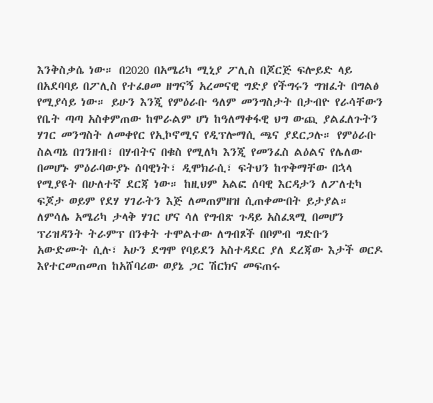እንቅስቃሴ ነው። በ2020 በአሜሪካ ሚኒያ ፖሊስ በጆርጅ ፍሎይድ ላይ በአደባባይ በፖሊስ የተፈፀመ ዘግናኝ አረመናዊ ግድያ የችግሩን ግዝፈት በግልፅ የሚያሳይ ነው። ይሁን እንጂ የምዕራቡ ዓለም መንግስታት በታብዮ የራሳቸውን የቤት ጣጣ አስቀምጠው ከሞራልም ሆነ ከዓለማቀፋዊ ህግ ውጪ ያልፈለጉትን ሃገር መንግስት ለመቀየር የኢኮኖሚና የዲፕሎማሲ ጫና ያደርጋሉ። የምዕራቡ ስልጣኔ በገንዘብ፣ በሃብትና በቁስ የሚለካ እንጂ የመንፈስ ልዕልና የሌለው በመሆኑ ምዕራባውያኑ ሰባዊነት፣ ዲሞክራሲ፣ ፍትህን ከጥቅማቸው በኋላ የሚያዩት በሁለተኛ ደርጃ ነው። ከዚህም አልፎ ሰባዊ እርዳታን ለፖለቲካ ፍጆታ ወይም የደሃ ሃገራትን እጅ ለመጠምዘዝ ሲጠቀሙበት ይታያል። ለምሳሌ አሜሪካ ታላቅ ሃገር ሆና ሳለ የግብጽ ጉዳይ አስፈጻሚ በመሆን ፕሪዝዳንት ትራምፕ በንቀት ተሞልተው ለግብጾች በቦምብ ግድቡን አውድሙት ሲሉ፣ አሁን ደግሞ የባይደን አስተዳደር ያለ ደረጃው እታች ወርዶ እየተርመጠመጠ ከአሸባሪው ወያኔ ጋር ሽርክና መፍጠሩ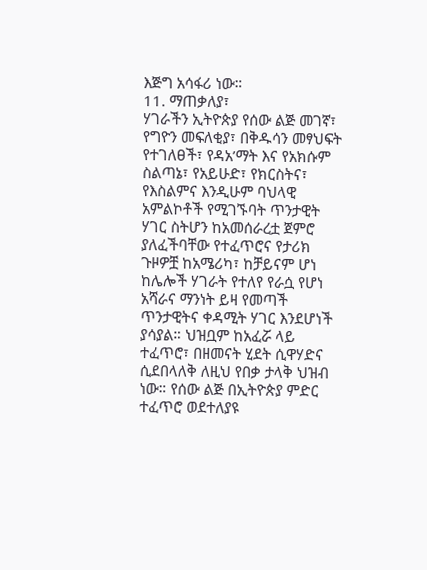እጅግ አሳፋሪ ነው።
11. ማጠቃለያ፣
ሃገራችን ኢትዮጵያ የሰው ልጅ መገኛ፣ የግዮን መፍለቂያ፣ በቅዱሳን መፃህፍት የተገለፀች፣ የዳአ’ማት እና የአክሱም ስልጣኔ፣ የአይሁድ፣ የክርስትና፣ የእስልምና እንዲሁም ባህላዊ አምልኮቶች የሚገኙባት ጥንታዊት ሃገር ስትሆን ከአመሰራረቷ ጀምሮ ያለፈችባቸው የተፈጥሮና የታሪክ ጉዞዎቿ ከአሜሪካ፣ ከቻይናም ሆነ ከሌሎች ሃገራት የተለየ የራሷ የሆነ አሻራና ማንነት ይዛ የመጣች ጥንታዊትና ቀዳሚት ሃገር እንደሆነች ያሳያል። ህዝቧም ከአፈሯ ላይ ተፈጥሮ፣ በዘመናት ሂደት ሲዋሃድና ሲደበላለቅ ለዚህ የበቃ ታላቅ ህዝብ ነው። የሰው ልጅ በኢትዮጵያ ምድር ተፈጥሮ ወደተለያዩ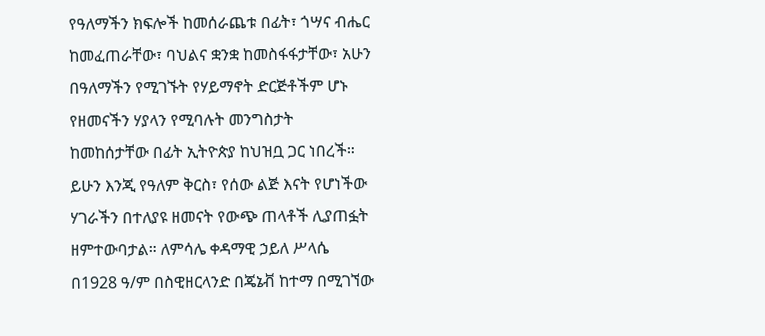የዓለማችን ክፍሎች ከመሰራጨቱ በፊት፣ ጎሣና ብሔር ከመፈጠራቸው፣ ባህልና ቋንቋ ከመስፋፋታቸው፣ አሁን በዓለማችን የሚገኙት የሃይማኖት ድርጅቶችም ሆኑ የዘመናችን ሃያላን የሚባሉት መንግስታት ከመከሰታቸው በፊት ኢትዮጵያ ከህዝቧ ጋር ነበረች። ይሁን እንጂ የዓለም ቅርስ፣ የሰው ልጅ እናት የሆነችው ሃገራችን በተለያዩ ዘመናት የውጭ ጠላቶች ሊያጠፏት ዘምተውባታል። ለምሳሌ ቀዳማዊ ኃይለ ሥላሴ በ1928 ዓ/ም በስዊዘርላንድ በጄኔቭ ከተማ በሚገኘው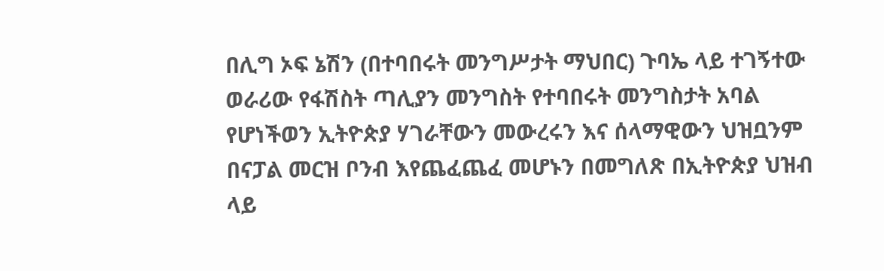በሊግ ኦፍ ኔሽን (በተባበሩት መንግሥታት ማህበር) ጉባኤ ላይ ተገኝተው ወራሪው የፋሽስት ጣሊያን መንግስት የተባበሩት መንግስታት አባል የሆነችወን ኢትዮጵያ ሃገራቸውን መውረሩን እና ሰላማዊውን ህዝቧንም በናፓል መርዝ ቦንብ እየጨፈጨፈ መሆኑን በመግለጽ በኢትዮጵያ ህዝብ ላይ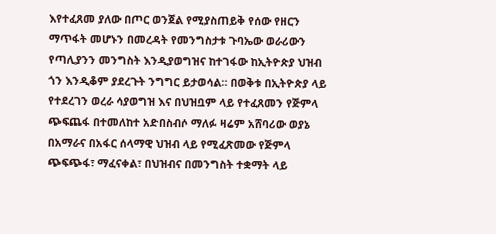እየተፈጸመ ያለው በጦር ወንጀል የሚያስጠይቅ የሰው የዘርን ማጥፋት መሆኑን በመረዳት የመንግስታቱ ጉባኤው ወራሪውን የጣሊያንን መንግስት እንዲያወግዝና ከተገፋው ከኢትዮጵያ ህዝብ ጎን እንዲቆም ያደረጉት ንግግር ይታወሳል። በወቅቱ በኢትዮጵያ ላይ የተደረገን ወረራ ሳያወግዝ እና በህዝቧም ላይ የተፈጸመን የጅምላ ጭፍጨፋ በተመለከተ አድበስብሶ ማለፉ ዛሬም አሸባሪው ወያኔ በአማራና በአፋር ሰላማዊ ህዝብ ላይ የሚፈጽመው የጅምላ ጭፍጭፋ፣ ማፈናቀል፣ በህዝብና በመንግስት ተቋማት ላይ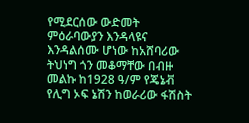የሚደርሰው ውድመት ምዕራባውያን እንዳላዩና እንዳልሰሙ ሆነው ከአሸባሪው ትህነግ ጎን መቆማቸው በብዙ መልኩ ከ1928 ዓ/ም የጄኔቭ የሊግ ኦፍ ኔሽን ከወራሪው ፋሽስት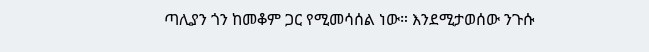ጣሊያን ጎን ከመቆም ጋር የሚመሳሰል ነው። እንደሚታወሰው ንጉሱ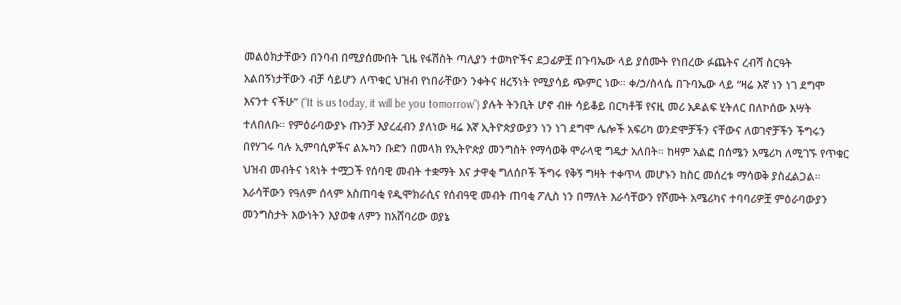መልዕክታቸውን በንባብ በሚያሰሙበት ጊዜ የፋሽስት ጣሊያን ተወካዮችና ደጋፊዎቿ በጉባኤው ላይ ያሰሙት የነበረው ፉጨትና ረብሻ ስርዓት አልበኝነታቸውን ብቻ ሳይሆን ለጥቁር ህዝብ የነበራቸውን ንቀትና ዘረኝነት የሚያሳይ ጭምር ነው። ቀ/ኃ/ስላሴ በጉባኤው ላይ “ዛሬ እኛ ነን ነገ ደግሞ እናንተ ናችሁ” (“It is us today, it will be you tomorrow”) ያሉት ትንቢት ሆኖ ብዙ ሳይቆይ በርካቶቹ የናዚ መሪ አዶልፍ ሂትለር በለኮሰው እሣት ተለበለቡ። የምዕራባውያኑ ጡንቻ እያረፈብን ያለነው ዛሬ እኛ ኢትዮጵያውያን ነን ነገ ደግሞ ሌሎች አፍሪካ ወንድሞቻችን ናቸውና ለወገኖቻችን ችግሩን በየሃገሩ ባሉ ኢምባሲዎችና ልኡካን ቡድን በመላክ የኢትዮጵያ መንግስት የማሳወቅ ሞራላዊ ግዴታ አለበት። ከዛም አልፎ በሰሜን አሜሪካ ለሚገኙ የጥቁር ህዝብ መብትና ነጻነት ተሟጋች የሰባዊ መብት ተቋማት እና ታዋቂ ግለሰቦች ችግሩ የቅኝ ግዛት ተቀጥላ መሆኑን ከስር መሰረቱ ማሳወቅ ያስፈልጋል።
እራሳቸውን የዓለም ሰላም አስጠባቂ የዲሞክራሲና የሰብዓዊ መብት ጠባቂ ፖሊስ ነን በማለት እራሳቸውን የሾሙት አሜሪካና ተባባሪዎቿ ምዕራባውያን መንግስታት እውነትን እያወቁ ለምን ከአሸባሪው ወያኔ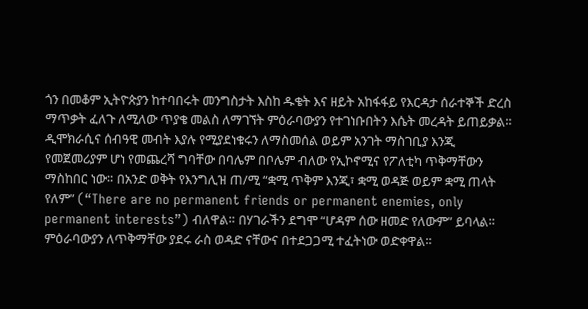ጎን በመቆም ኢትዮጵያን ከተባበሩት መንግስታት እስከ ዱቄት እና ዘይት አከፋፋይ የእርዳታ ሰራተኞች ድረስ ማጥቃት ፈለጉ ለሚለው ጥያቄ መልስ ለማገኘት ምዕራባውያን የተገነቡበትን እሴት መረዳት ይጠይቃል። ዲሞክራሲና ሰብዓዊ መብት እያሉ የሚያደነቁሩን ለማስመሰል ወይም አንገት ማስገቢያ እንጂ የመጀመሪያም ሆነ የመጨረሻ ግባቸው በባሌም በቦሌም ብለው የኢኮኖሚና የፖለቲካ ጥቅማቸውን ማስከበር ነው። በአንድ ወቅት የእንግሊዝ ጠ/ሚ “ቋሚ ጥቅም እንጂ፣ ቋሚ ወዳጅ ወይም ቋሚ ጠላት የለም” (“There are no permanent friends or permanent enemies, only permanent interests”) ብለዋል። በሃገራችን ደግሞ “ሆዳም ሰው ዘመድ የለውም” ይባላል። ምዕራባውያን ለጥቅማቸው ያደሩ ራስ ወዳድ ናቸውና በተደጋጋሚ ተፈትነው ወድቀዋል።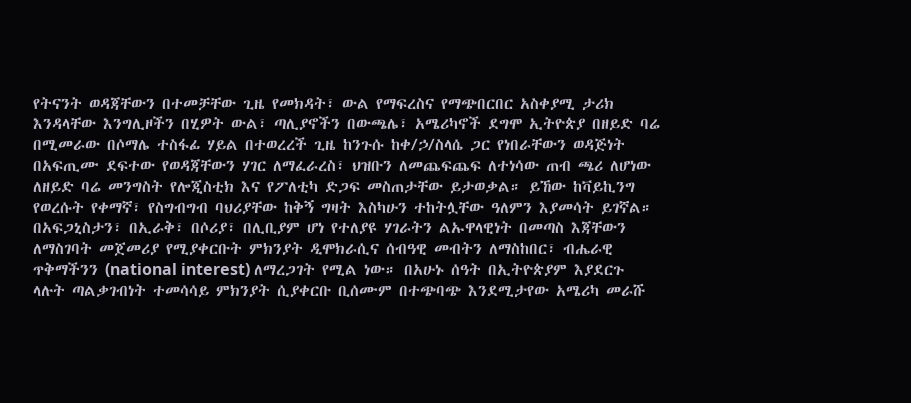የትናንት ወዳጃቸውን በተመቻቸው ጊዜ የመክዳት፣ ውል የማፍረስና የማጭበርበር አስቀያሚ ታሪክ እንዳላቸው እንግሊዞችን በሂዎት ውል፣ ጣሊያኖችን በውጫሌ፣ አሜሪካኖች ደግሞ ኢትዮጵያ በዘይድ ባሬ በሚመራው በሶማሌ ተስፋፊ ሃይል በተወረረች ጊዜ ከንጉሱ ከቀ/ኃ/ስላሴ ጋር የነበራቸውን ወዳጅነት በአፍጢሙ ደፍተው የወዳጃቸውን ሃገር ለማፈራረስ፣ ህዝቡን ለመጨፍጨፍ ለተነሳው ጠብ ጫሪ ለሆነው ለዘይድ ባሬ መንግስት የሎጂስቲክ እና የፖለቲካ ድጋፍ መስጠታቸው ይታወቃል። ይኸው ከቫይኪንግ የወረሱት የቀማኛ፣ የስግብግብ ባህሪያቸው ከቅኝ ግዛት እስካሁን ተከትሏቸው ዓለምን እያመሳት ይገኛል። በአፍጋኒስታን፣ በኢራቅ፣ በሶሪያ፣ በሊቢያም ሆነ የተለያዩ ሃገራትን ልኡዋላዊነት በመጣስ እጃቸውን ለማስገባት መጀመሪያ የሚያቀርቡት ምክንያት ዲሞክራሲና ሰብዓዊ መብትን ለማስከበር፣ ብሔራዊ ጥቅማችንን (national interest) ለማረጋገት የሚል ነው። በአሁኑ ሰዓት በኢትዮጵያም እያደርጉ ላሉት ጣልቃገብነት ተመሳሳይ ምክንያት ሲያቀርቡ ቢሰሙም በተጭባጭ እንደሚታየው አሜሪካ መራሹ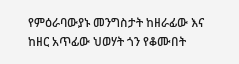የምዕራባውያኑ መንግስታት ከዘራፊው እና ከዘር አጥፊው ህወሃት ጎን የቆሙበት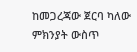ከመጋረጃው ጀርባ ካለው ምክንያት ውስጥ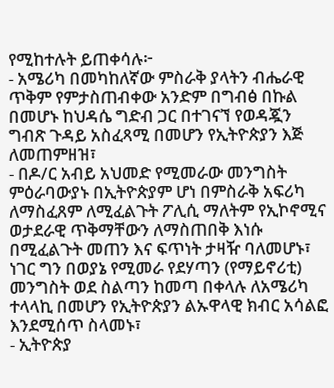የሚከተሉት ይጠቀሳሉ፦
- አሜሪካ በመካከለኛው ምስራቅ ያላትን ብሔራዊ ጥቅም የምታስጠብቀው አንድም በግብፅ በኩል በመሆኑ ከህዳሴ ግድብ ጋር በተገናኘ የወዳጇን ግብጽ ጉዳይ አስፈጻሚ በመሆን የኢትዮጵያን እጅ ለመጠምዘዝ፣
- በዶ/ር አብይ አህመድ የሚመራው መንግስት ምዕራባውያኑ በኢትዮጵያም ሆነ በምስራቅ አፍሪካ ለማስፈጸም ለሚፈልጉት ፖሊሲ ማለትም የኢኮኖሚና ወታደራዊ ጥቅማቸውን ለማስጠበቅ እነሱ በሚፈልጉት መጠን እና ፍጥነት ታዛዥ ባለመሆኑ፣ ነገር ግን በወያኔ የሚመራ የደሃጣን (የማይኖሪቲ) መንግስት ወደ ስልጣን ከመጣ በቀላሉ ለአሜሪካ ተላላኪ በመሆን የኢትዮጵያን ልኡዋላዊ ክብር አሳልፎ እንደሚሰጥ ስላመኑ፣
- ኢትዮጵያ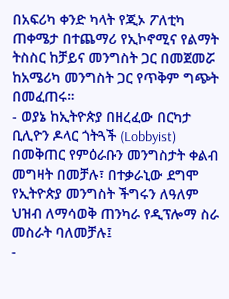በአፍሪካ ቀንድ ካላት የጂኦ ፖለቲካ ጠቀሜታ በተጨማሪ የኢኮኖሚና የልማት ትስስር ከቻይና መንግስት ጋር በመጀመሯ ከአሜሪካ መንግስት ጋር የጥቅም ግጭት በመፈጠሩ።
- ወያኔ ከኢትዮጵያ በዘረፈው በርካታ ቢሊዮን ዶላር ጎትጓች (Lobbyist) በመቅጠር የምዕራቡን መንግስታት ቀልብ መግዛት በመቻሉ፣ በተቃራኒው ደግሞ የኢትዮጵያ መንግስት ችግሩን ለዓለም ህዝብ ለማሳወቅ ጠንካራ የዲፕሎማ ስራ መስራት ባለመቻሉ፤
-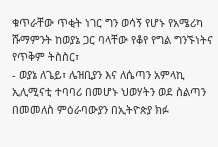ቁጥራቸው ጥቂት ነገር ግን ወሳኝ የሆኑ የአሜሪካ ሹማምንት ከወያኔ ጋር ባላቸው የቆየ የግል ግንኙነትና የጥቅም ትስስር፣
- ወያኔ ለጌይ፣ ሌዝቢያን እና ለሴጣን አምላኪ ኢሊሚናቲ ተባባሪ በመሆኑ ህወሃትን ወደ ስልጣን በመመለስ ምዕራባውያን በኢትዮጵያ ክፉ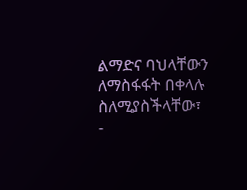ልማድና ባህላቸውን ለማስፋፋት በቀላሉ ስለሚያስችላቸው፣
-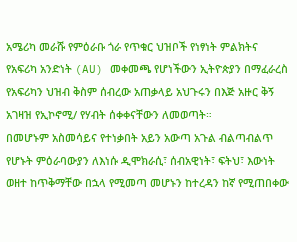አሜሪካ መራሹ የምዕራቡ ጎራ የጥቁር ህዝቦች የነፃነት ምልክትና የአፍሪካ አንድነት (AU) መቀመጫ የሆነችውን ኢትዮጵያን በማፈራረስ የአፍሪካን ህዝብ ቅስም ሰብረው አጠቃላይ አህጉሩን በእጅ አዙር ቅኝ አገዛዝ የኢኮኖሚ/ የሃብት ሰቀቀናቸውን ለመወጣት።
በመሆኑም አስመሳይና የተነቃበት አይን አውጣ አጉል ብልጣብልጥ የሆኑት ምዕራባውያን ለእነሱ ዲሞክራሲ፣ ሰብአዊነት፣ ፍትህ፣ እውነት ወዘተ ከጥቅማቸው በኋላ የሚመጣ መሆኑን ከተረዳን ከኛ የሚጠበቀው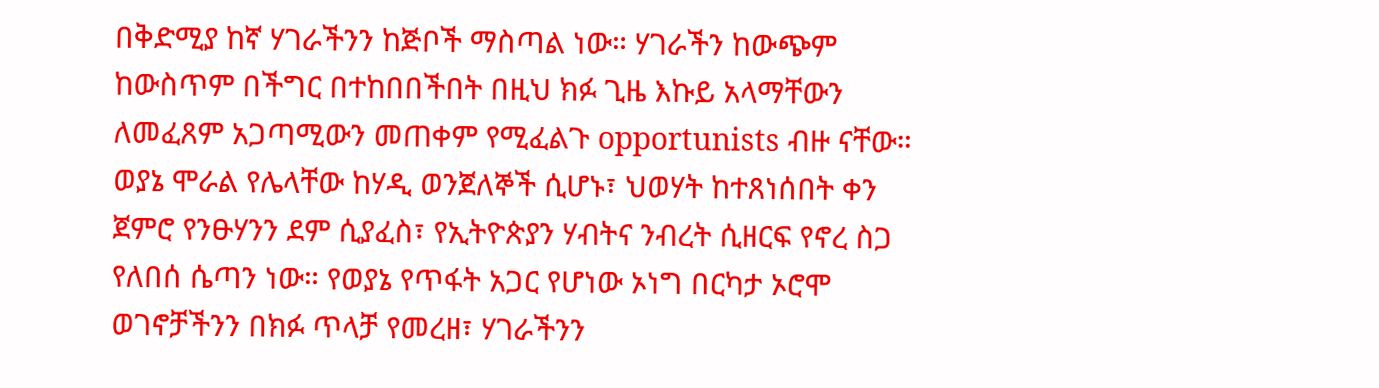በቅድሚያ ከኛ ሃገራችንን ከጅቦች ማስጣል ነው። ሃገራችን ከውጭም ከውስጥም በችግር በተከበበችበት በዚህ ክፉ ጊዜ እኩይ አላማቸውን ለመፈጸም አጋጣሚውን መጠቀም የሚፈልጉ opportunists ብዙ ናቸው። ወያኔ ሞራል የሌላቸው ከሃዲ ወንጀለኞች ሲሆኑ፣ ህወሃት ከተጸነሰበት ቀን ጀምሮ የንፁሃንን ደም ሲያፈስ፣ የኢትዮጵያን ሃብትና ንብረት ሲዘርፍ የኖረ ስጋ የለበሰ ሴጣን ነው። የወያኔ የጥፋት አጋር የሆነው ኦነግ በርካታ ኦሮሞ ወገኖቻችንን በክፉ ጥላቻ የመረዘ፣ ሃገራችንን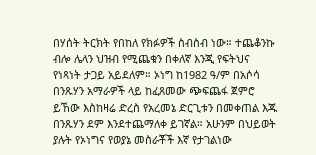በሃሰት ትርክት የበከለ የክፉዎች ስብስብ ነው። ተጨቆንኩ ብሎ ሌላን ህዝብ የሚጨቁን በቀለኛ እንጂ የፍትህና የነጻነት ታጋይ አይደለም። ኦነግ ከ1982 ዓ/ም በአሶሳ በንጹሃን አማራዎች ላይ ከፈጸመው ጭፍጨፋ ጀምሮ ይኸው እስከዛሬ ድረስ የአረመኔ ድርጊቱን በመቀጠል እጁ በንጹሃን ደም እንደተጨማለቀ ይገኛል። አሁንም በህይወት ያሉት የኦነግና የወያኔ መስራቾች እኛ የታገልነው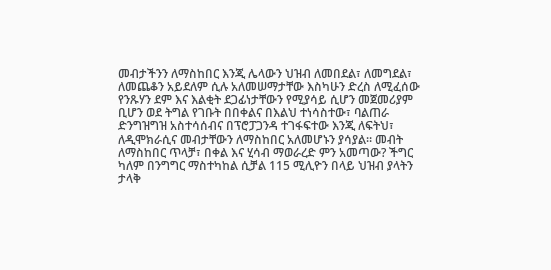መብታችንን ለማስከበር እንጂ ሌላውን ህዝብ ለመበደል፣ ለመግደል፣ ለመጨቆን አይደለም ሲሉ አለመሠማታቸው እስካሁን ድረስ ለሚፈሰው የንጹሃን ደም እና እልቂት ደጋፊነታቸውን የሚያሳይ ሲሆን መጀመሪያም ቢሆን ወደ ትግል የገቡት በበቀልና በእልህ ተነሳስተው፣ ባልጠራ ድንግዝግዝ አስተሳሰብና በፕሮፓጋንዳ ተገፋፍተው እንጂ ለፍትህ፣ ለዲሞክራሲና መብታቸውን ለማስከበር አለመሆኑን ያሳያል። መብት ለማስከበር ጥላቻ፣ በቀል እና ሂሳብ ማወራረድ ምን አመጣው? ችግር ካለም በንግግር ማስተካከል ሲቻል 115 ሚሊዮን በላይ ህዝብ ያላትን ታላቅ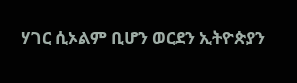ሃገር ሲኦልም ቢሆን ወርደን ኢትዮጵያን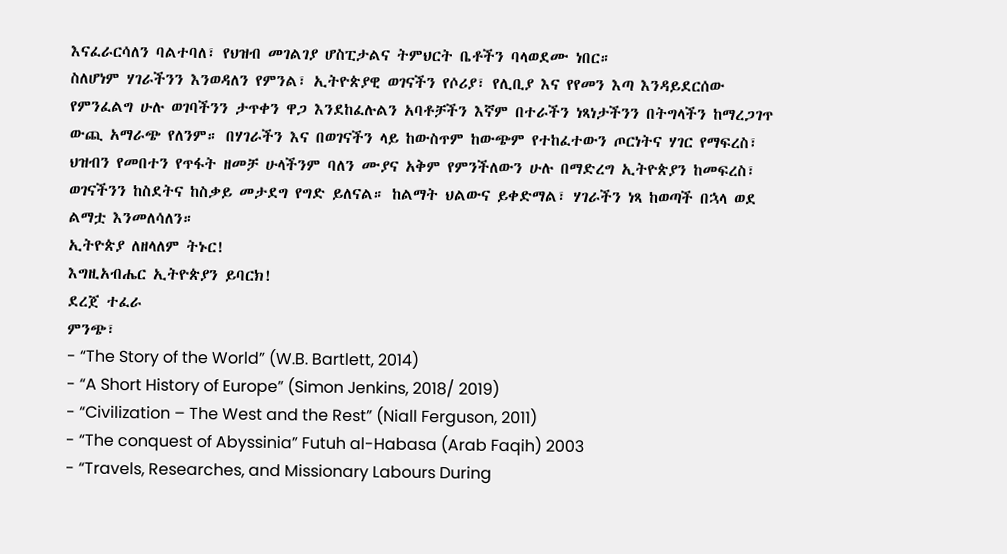እናፈራርሳለን ባልተባለ፣ የህዝብ መገልገያ ሆስፒታልና ትምህርት ቤቶችን ባላወደሙ ነበር።
ስለሆነም ሃገራችንን እንወዳለን የምንል፣ ኢትዮጵያዊ ወገናችን የሶሪያ፣ የሊቢያ እና የየመን እጣ እንዳይደርሰው የምንፈልግ ሁሉ ወገባችንን ታጥቀን ዋጋ እንደከፈሉልን አባቶቻችን እኛም በተራችን ነጻነታችንን በትግላችን ከማረጋገጥ ውጪ አማራጭ የለንም። በሃገራችን እና በወገናችን ላይ ከውስጥም ከውጭም የተከፈተውን ጦርነትና ሃገር የማፍረስ፣ ህዝብን የመበተን የጥፋት ዘመቻ ሁላችንም ባለን ሙያና አቅም የምንችለውን ሁሉ በማድረግ ኢትዮጵያን ከመፍረስ፣ ወገናችንን ከስደትና ከስቃይ መታደግ የግድ ይለናል። ከልማት ህልውና ይቀድማል፣ ሃገራችን ነጻ ከወጣች በኋላ ወደ ልማቷ እንመለሳለን።
ኢትዮጵያ ለዘላለም ትኑር!
እግዚአብሔር ኢትዮጵያን ይባርክ!
ደረጀ ተፈራ
ምንጭ፣
- “The Story of the World” (W.B. Bartlett, 2014)
- “A Short History of Europe” (Simon Jenkins, 2018/ 2019)
- “Civilization – The West and the Rest” (Niall Ferguson, 2011)
- “The conquest of Abyssinia” Futuh al-Habasa (Arab Faqih) 2003
- “Travels, Researches, and Missionary Labours During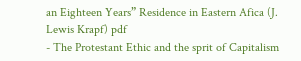an Eighteen Years” Residence in Eastern Afica (J. Lewis Krapf) pdf
- The Protestant Ethic and the sprit of Capitalism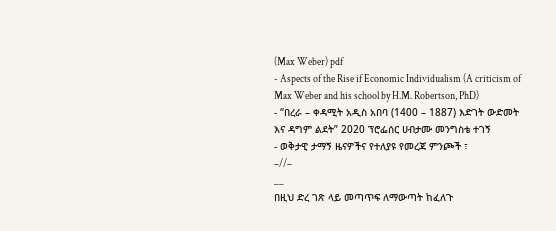(Max Weber) pdf
- Aspects of the Rise if Economic Individualism (A criticism of Max Weber and his school by H.M. Robertson, PhD)
- “በረራ – ቀዳሚት አዲስ አበባ (1400 – 1887) እድገት ውድመት እና ዳግም ልደት” 2020 ፕሮፌሰር ሀብታሙ መንግስቴ ተገኝ
- ወቅታዊ ታማኝ ዜናዎችና የተለያዩ የመረጃ ምንጮች ፣
–//–
__
በዚህ ድረ ገጽ ላይ መጣጥፍ ለማውጣት ከፈለጉ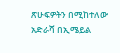ጽሁፍዎትን በሚከተለው አድራሻ በኢሜይል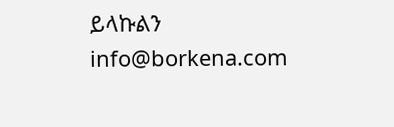ይላኩልን info@borkena.com